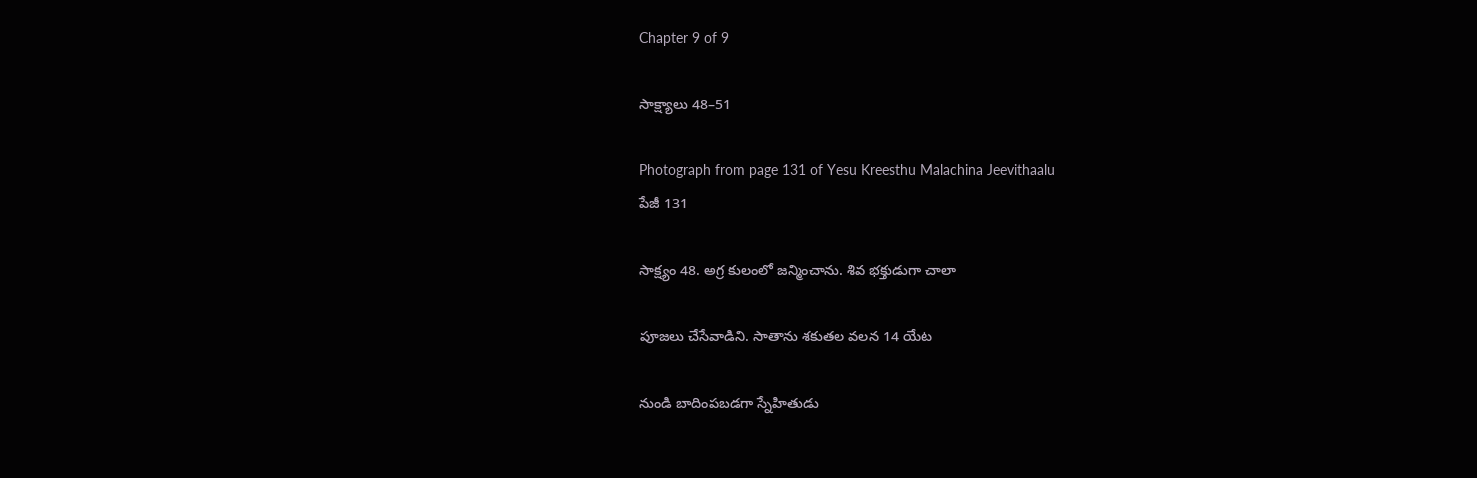Chapter 9 of 9

సాక్ష్యాలు 48–51

Photograph from page 131 of Yesu Kreesthu Malachina Jeevithaalu
పేజీ 131

సాక్ష్యం 48. అగ్ర కులంలో జన్మించాను. శివ భక్తుడుగా చాలా

పూజలు చేసేవాడిని. సాతాను శకుతల వలన 14 యేట

నుండి బాదింపబడగా స్నేహితుడు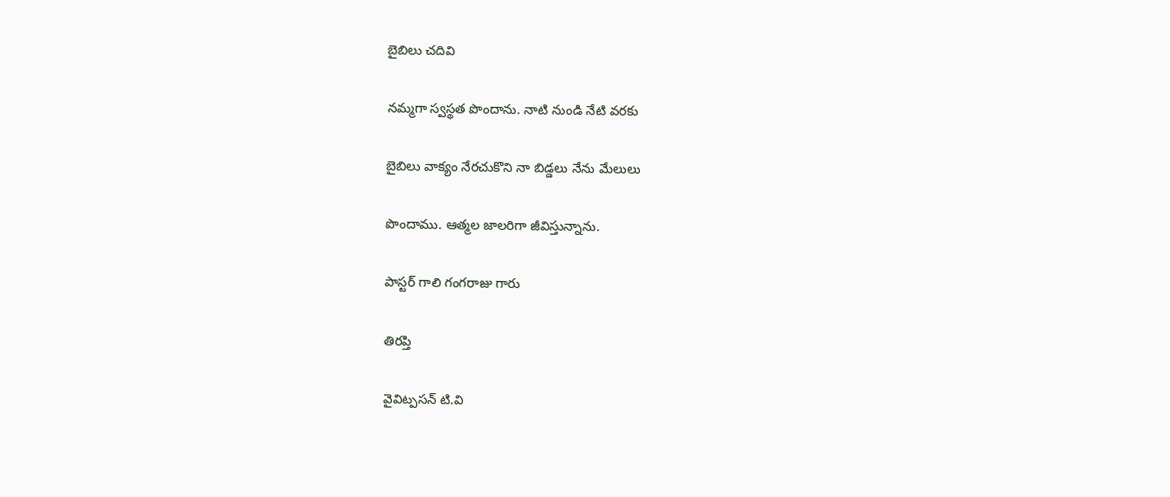బైబిలు చదివి

నమ్మగా స్వస్థత పొందాను. నాటి నుండి నేటి వరకు

బైబిలు వాక్యం నేరచుకొని నా బిడ్డలు నేను మేలులు

పొందాము. ఆత్మల జాలరిగా జీవిస్తున్నాను.

పాస్టర్ గాలి గంగరాజు గారు

తిరప్తి

వైవిట్పసన్ టి.వి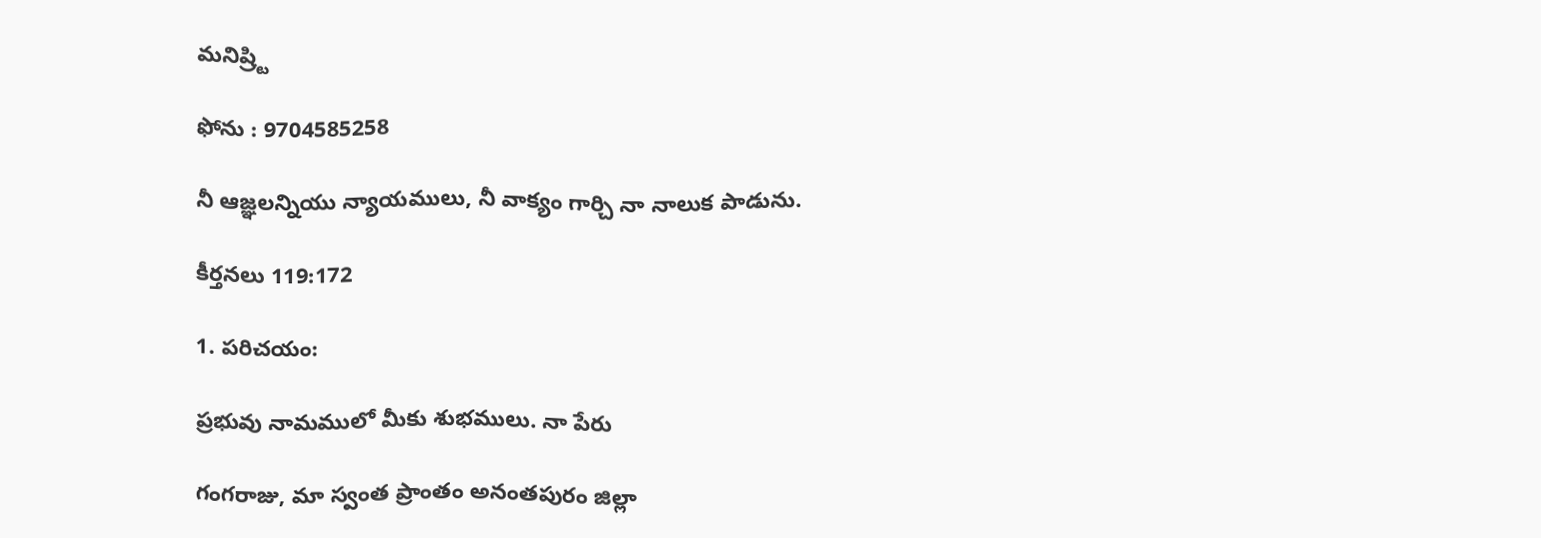మనిష్ర్టి

ఫోను : 9704585258

నీ ఆజ్ఞలన్నియు న్యాయములు, నీ వాక్యం గార్చి నా నాలుక పాడును.

కీర్తనలు 119:172

1. పరిచయం:

ప్రభువు నామములో మీకు శుభములు. నా పేరు

గంగరాజు, మా స్వంత ప్రాంతం అనంతపురం జిల్లా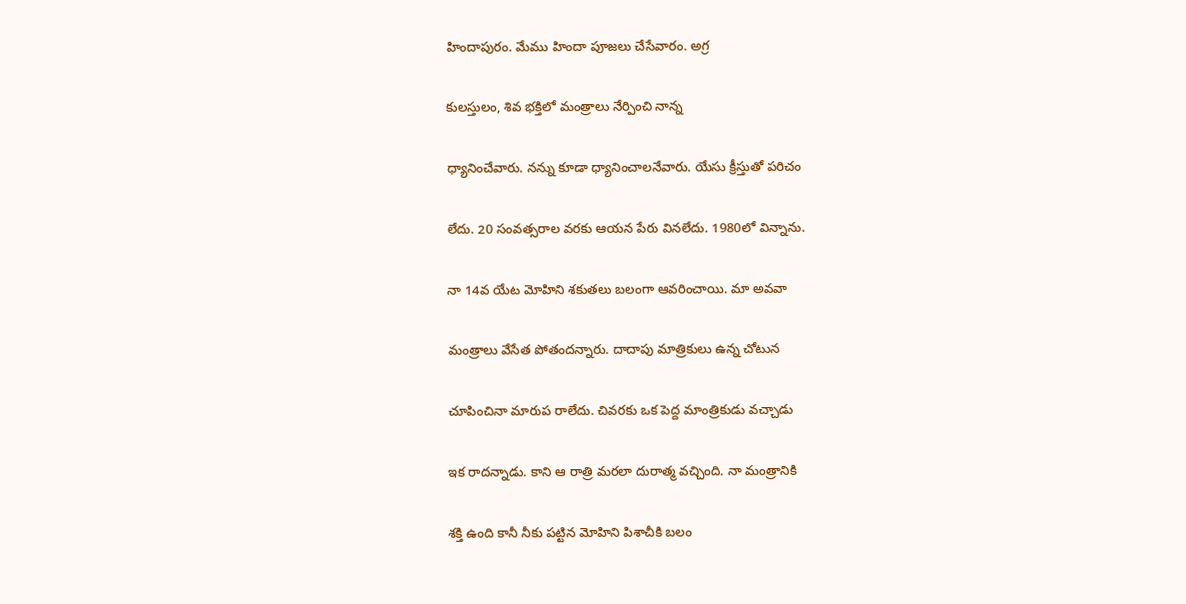హిందాపురం. మేము హిందా పూజలు చేసేవారం. అగ్ర

కులస్తులం, శివ భక్తిలో మంత్రాలు నేర్పించి నాన్న

ధ్యానించేవారు. నన్ను కూడా ధ్యానించాలనేవారు. యేసు క్రీస్తుతో పరిచం

లేదు. 20 సంవత్సరాల వరకు ఆయన పేరు వినలేదు. 1980లో విన్నాను.

నా 14వ యేట మోహిని శకుతలు బలంగా ఆవరించాయి. మా అవవా

మంత్రాలు వేసేత పోతందన్నారు. దాదాపు మాత్రికులు ఉన్న చోటున

చూపించినా మారుప రాలేదు. చివరకు ఒక పెద్ద మాంత్రికుడు వచ్చాడు

ఇక రాదన్నాడు. కాని ఆ రాత్రి మరలా దురాత్మ వచ్చింది. నా మంత్రానికి

శక్తి ఉంది కానీ నీకు పట్టిన మోహిని పిశాచీకి బలం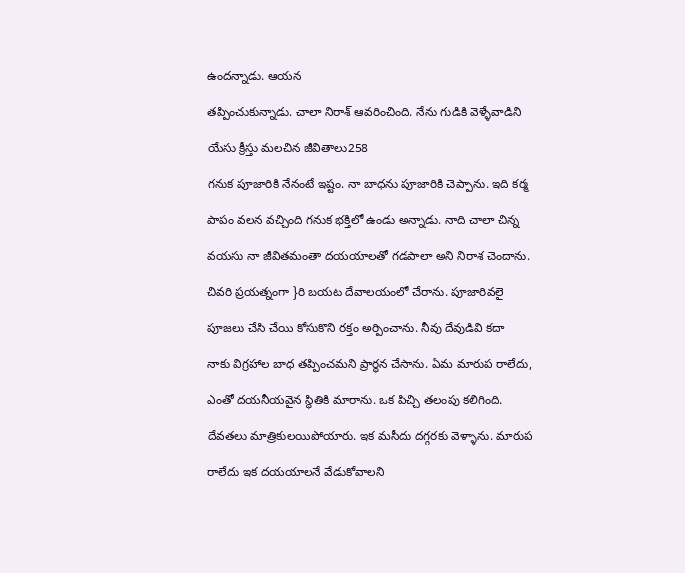ఉందన్నాడు. ఆయన

తప్పించుకున్నాడు. చాలా నిరాశ్ ఆవరించింది. నేను గుడికి వెళ్ళేవాడిని

యేసు క్రీస్తు మలచిన జీవితాలు258

గనుక పూజారికి నేనంటే ఇష్టం. నా బాధను పూజారికి చెప్పాను. ఇది కర్మ

పాపం వలన వచ్చింది గనుక భక్తిలో ఉండు అన్నాడు. నాది చాలా చిన్న

వయసు నా జీవితమంతా దయయాలతో గడపాలా అని నిరాశ చెందాను.

చివరి ప్రయత్నంగా }రి బయట దేవాలయంలో చేరాను. పూజారివలై

పూజలు చేసి చేయి కోసుకొని రక్తం అర్పించాను. నీవు దేవుడివి కదా

నాకు విగ్రహాల బాధ తప్పించమని ప్రార్థన చేసాను. ఏమ మారుప రాలేదు,

ఎంతో దయనీయవైన స్థితికి మారాను. ఒక పిచ్చి తలంపు కలిగింది.

దేవతలు మాత్రికులయిపోయారు. ఇక మసీదు దగ్గరకు వెళ్ళాను. మారుప

రాలేదు ఇక దయయాలనే వేడుకోవాలని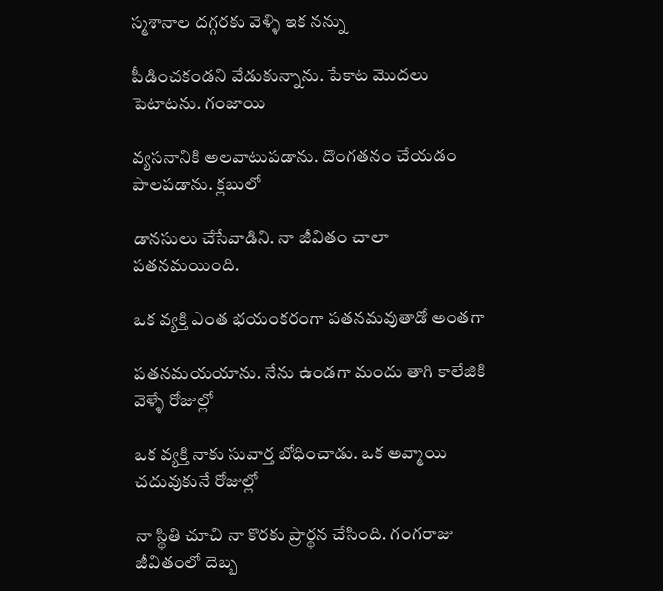స్మశానాల దగ్గరకు వెళ్ళి ఇక నన్ను

పీడించకండని వేడుకున్నాను. పేకాట మొదలు పెటాటను. గంజాయి

వ్యసనానికి అలవాటుపడాను. దొంగతనం చేయడం పాలపడాను. క్లబులో

డానసులు చేసేవాడిని. నా జీవితం చాలా పతనమయింది.

ఒక వ్యక్తి ఎంత భయంకరంగా పతనమవుతాడో అంతగా

పతనమయయాను. నేను ఉండగా మందు తాగి కాలేజికి వెళ్ళే రోజుల్లో

ఒక వ్యక్తి నాకు సువార్త బోధించాడు. ఒక అవ్మాయి చదువుకునే రోజుల్లో

నా స్థితి చూచి నా కొరకు ప్రార్థన చేసింది. గంగరాజు జీవితంలో దెబ్బ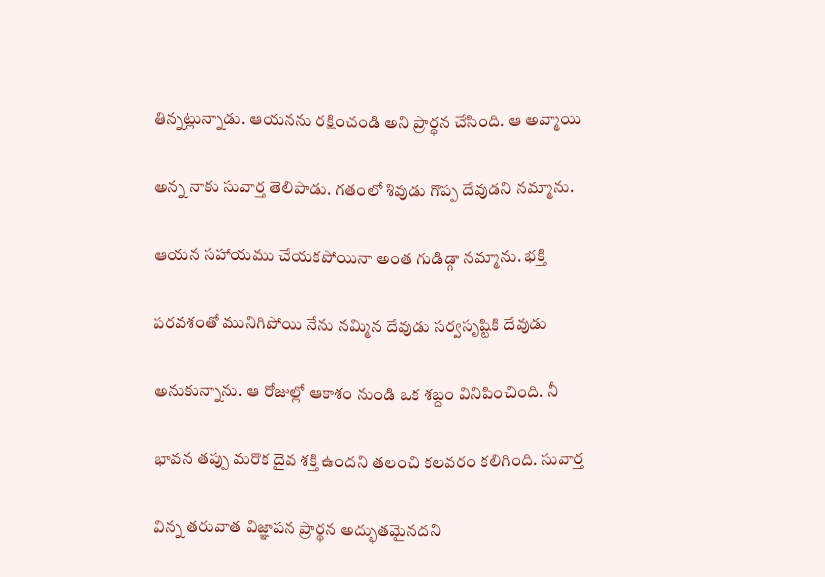తిన్నట్లున్నాడు. ఆయనను రక్షించండి అని ప్రార్థన చేసింది. ఆ అవ్మాయి

అన్న నాకు సువార్త తెలిపాడు. గతంలో శివుడు గొప్ప దేవుడని నమ్మాను.

ఆయన సహాయము చేయకపోయినా అంత గుడిడ్గా నమ్మాను. భక్తి

పరవశంతో మునిగిపోయి నేను నమ్మిన దేవుడు సర్వసృష్టికి దేవుడు

అనుకున్నాను. ఆ రోజుల్లో ఆకాశం నుండి ఒక శబ్దం వినిపించింది. నీ

భావన తప్పు మరొక దైవ శక్తి ఉందని తలంచి కలవరం కలిగింది. సువార్త

విన్న తరువాత విజ్ఞాపన ప్రార్థన అద్భుతమైనదని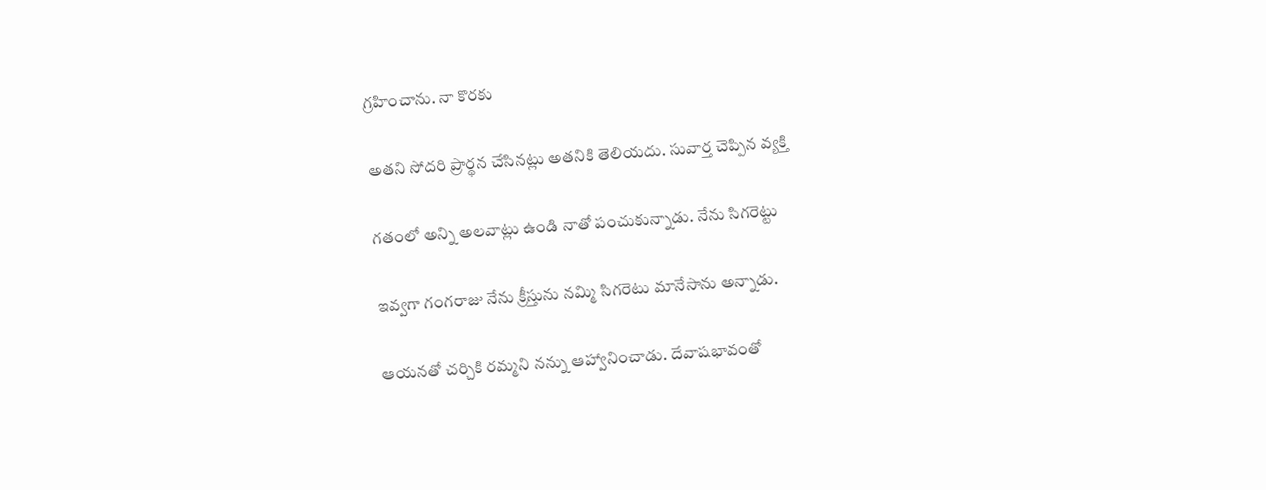గ్రహించాను. నా కొరకు

అతని సోదరి ప్రార్థన చేసినట్లు అతనికి తెలియదు. సువార్త చెప్పిన వ్యక్తి

గతంలో అన్ని అలవాట్లు ఉండి నాతో పంచుకున్నాడు. నేను సిగరెట్టు

ఇవ్వగా గంగరాజు నేను క్రీస్తును నమ్మి సిగరెటు మానేసాను అన్నాడు.

ఆయనతో చర్చికి రమ్మని నన్ను ఆహ్వానించాడు. దేవాషభావంతో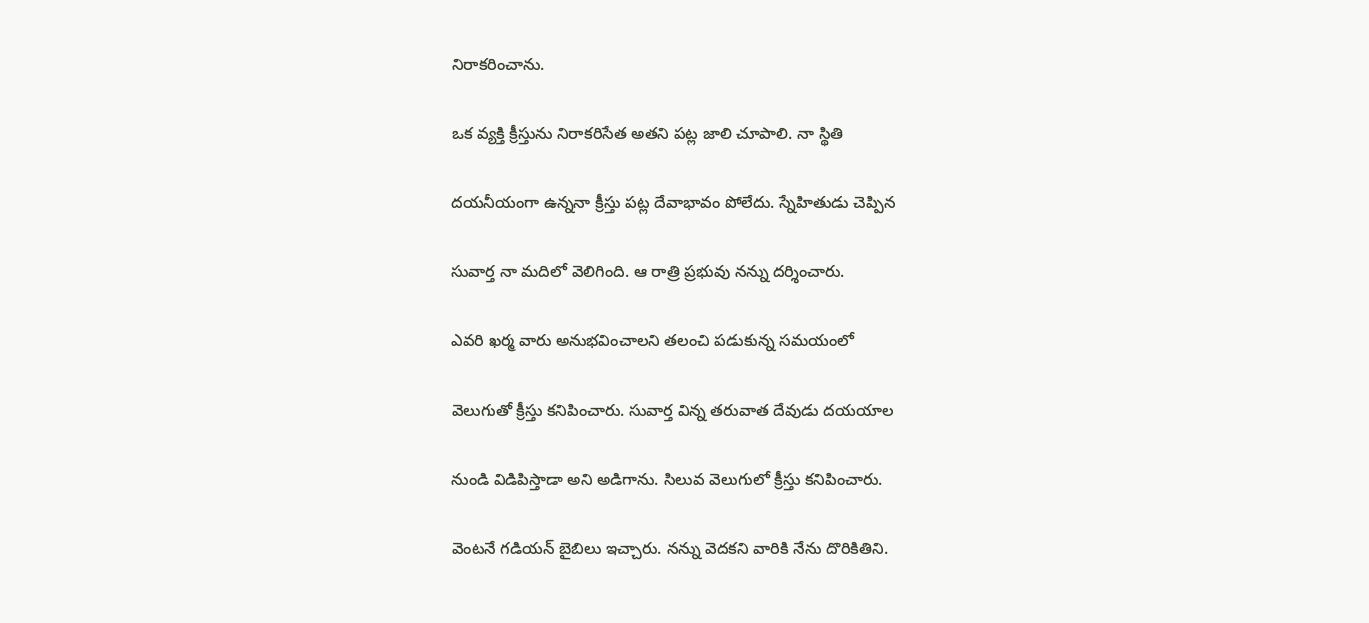నిరాకరించాను.

ఒక వ్యక్తి క్రీస్తును నిరాకరిసేత అతని పట్ల జాలి చూపాలి. నా స్థితి

దయనీయంగా ఉన్ననా క్రీస్తు పట్ల దేవాభావం పోలేదు. స్నేహితుడు చెప్పిన

సువార్త నా మదిలో వెలిగింది. ఆ రాత్రి ప్రభువు నన్ను దర్శించారు.

ఎవరి ఖర్మ వారు అనుభవించాలని తలంచి పడుకున్న సమయంలో

వెలుగుతో క్రీస్తు కనిపించారు. సువార్త విన్న తరువాత దేవుడు దయయాల

నుండి విడిపిస్తాడా అని అడిగాను. సిలువ వెలుగులో క్రీస్తు కనిపించారు.

వెంటనే గడియన్ బైబిలు ఇచ్చారు. నన్ను వెదకని వారికి నేను దొరికితిని.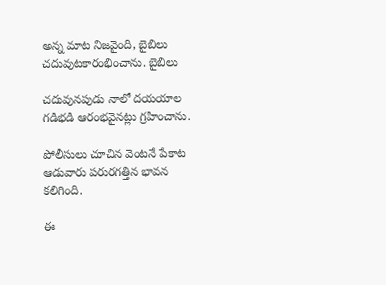అన్న మాట నిజవైంది, బైబిలు చదువుటకారంభించాను. బైబిలు

చదువునపుడు నాలో దయయాల గడిభడి ఆరంభవైనట్లు గ్రహించాను.

పోలీసులు చూచిన వెంటనే పేకాట ఆడువారు పరురగత్తిన భావన కలిగింది.

ఈ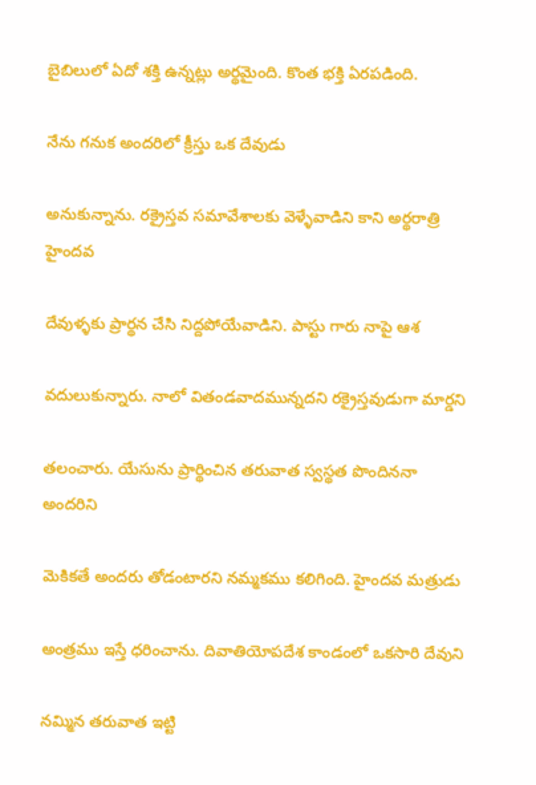బైబిలులో ఏదో శక్తి ఉన్నట్లు అర్థమైంది. కొంత భక్తి ఏరపడింది.

నేను గనుక అందరిలో క్రీస్తు ఒక దేవుడు

అనుకున్నాను. రక్రైస్తవ సమావేశాలకు వెళ్ళేవాడిని కాని అర్థరాత్రి హైందవ

దేవుళ్ళకు ప్రార్థన చేసి నిద్దపోయేవాడిని. పాస్టు గారు నాపై ఆశ

వదులుకున్నారు. నాలో వితండవాదమున్నదని రక్రైస్తవుడుగా మార్డని

తలంచారు. యేసును ప్రార్థించిన తరువాత స్వస్థత పొందిననా అందరిని

వెుకికతే అందరు తోడంటారని నమ్మకము కలిగింది. హైందవ మత్రుడు

అంత్రము ఇస్తే ధరించాను. దివాతియోపదేశ కాండంలో ఒకసారి దేవుని

నమ్మిన తరువాత ఇట్టి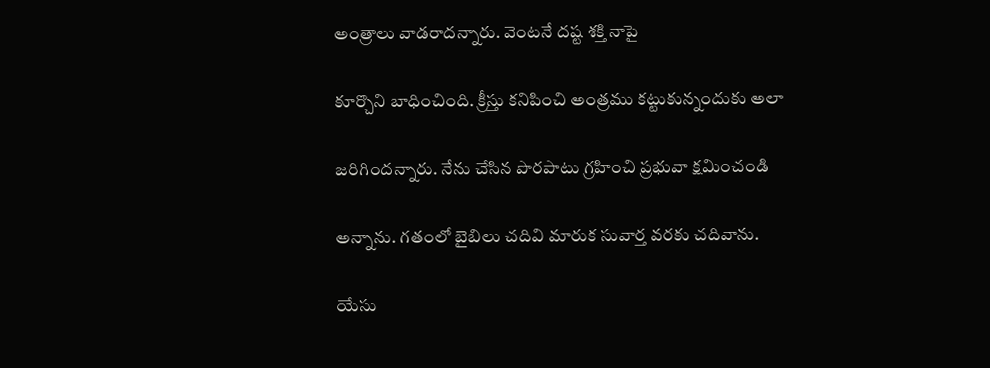అంత్రాలు వాడరాదన్నారు. వెంటనే దష్ట శక్తి నాపై

కూర్చొని బాధించింది. క్రీస్తు కనిపించి అంత్రము కట్టుకున్నందుకు అలా

జరిగిందన్నారు. నేను చేసిన పొరపాటు గ్రహించి ప్రభువా క్షమించండి

అన్నాను. గతంలో బైబిలు చదివి మారుక సువార్త వరకు చదివాను.

యేసు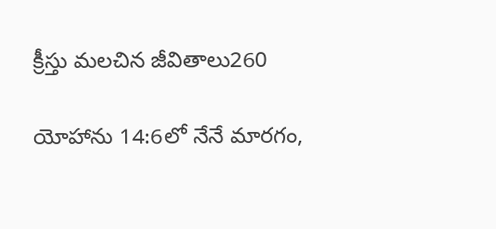క్రీస్తు మలచిన జీవితాలు260

యోహాను 14:6లో నేనే మారగం,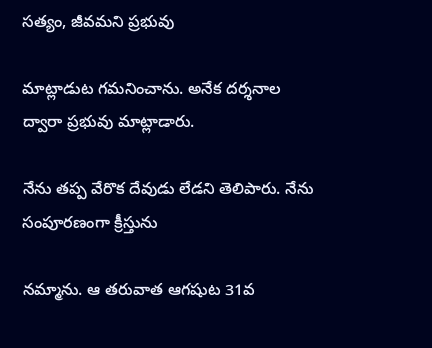సత్యం, జీవమని ప్రభువు

మాట్లాడుట గమనించాను. అనేక దర్శనాల ద్వారా ప్రభువు మాట్లాడారు.

నేను తప్ప వేరొక దేవుడు లేడని తెలిపారు. నేను సంపూరణంగా క్రీస్తును

నమ్మాను. ఆ తరువాత ఆగషుట 31వ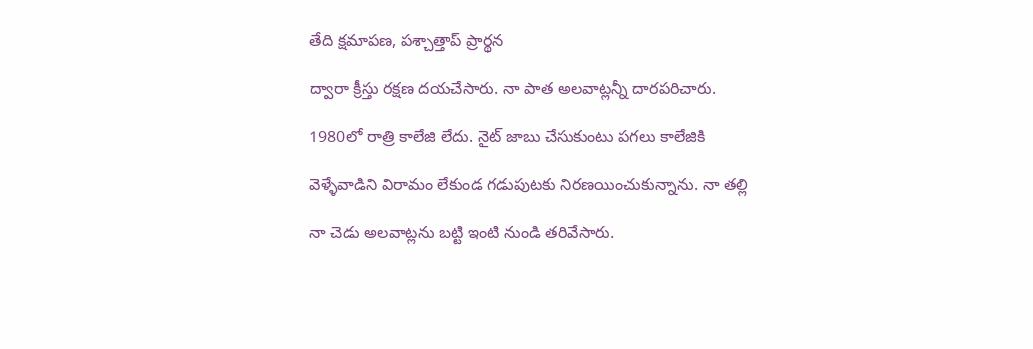తేది క్షమాపణ, పశ్చాత్తాప్ ప్రార్థన

ద్వారా క్రీస్తు రక్షణ దయచేసారు. నా పాత అలవాట్లన్నీ దారపరిచారు.

1980లో రాత్రి కాలేజి లేదు. నైట్ జాబు చేసుకుంటు పగలు కాలేజికి

వెళ్ళేవాడిని విరామం లేకుండ గడుపుటకు నిరణయించుకున్నాను. నా తల్లి

నా చెడు అలవాట్లను బట్టి ఇంటి నుండి తరివేసారు.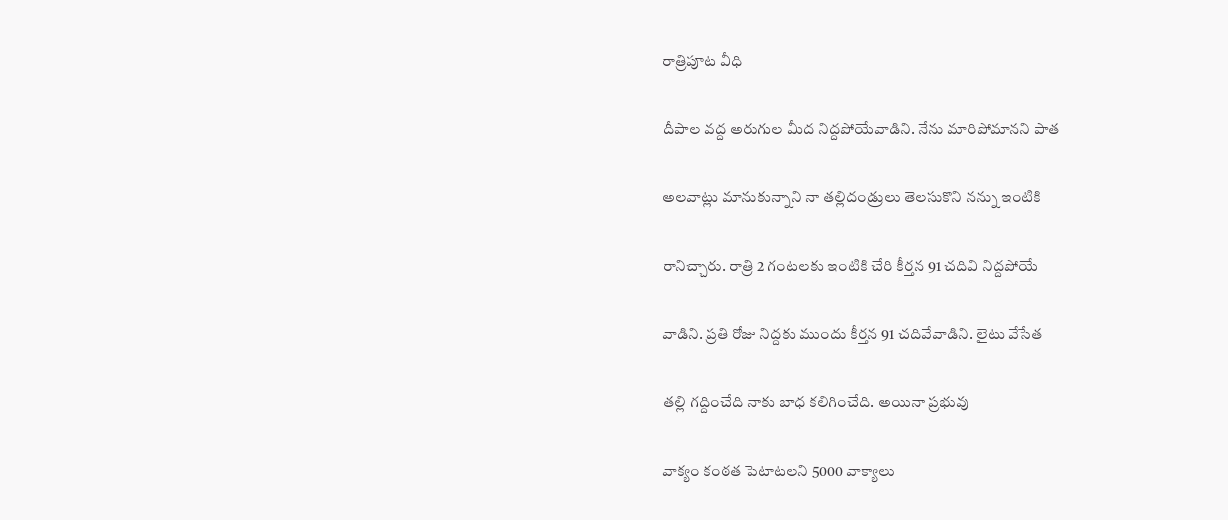రాత్రిపూట వీధి

దీపాల వద్ద అరుగుల మీద నిద్దపోయేవాడిని. నేను మారిపోమానని పాత

అలవాట్లు మానుకున్నాని నా తల్లిదండ్రులు తెలసుకొని నన్ను ఇంటికి

రానిచ్చారు. రాత్రి 2 గంటలకు ఇంటికి చేరి కీర్తన 91 చదివి నిద్దపోయే

వాడిని. ప్రతి రోజు నిద్దకు ముందు కీర్తన 91 చదివేవాడిని. లైటు వేసేత

తల్లి గద్దించేది నాకు బాధ కలిగించేది. అయినా ప్రభువు

వాక్యం కంఠత పెటాటలని 5000 వాక్యాలు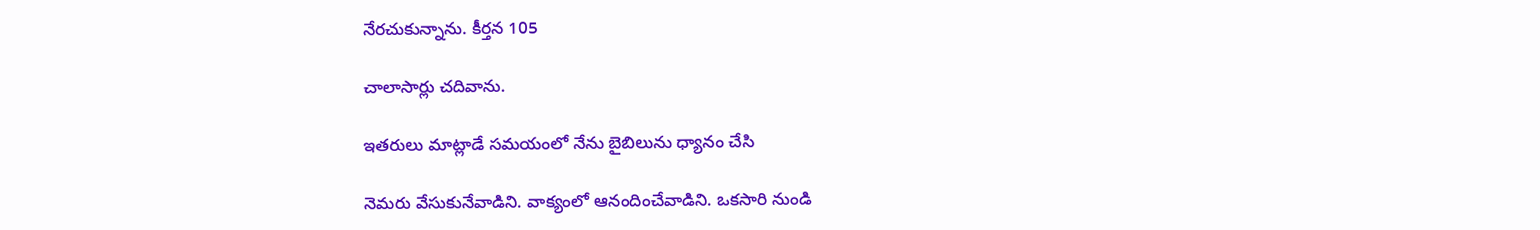నేరచుకున్నాను. కీర్తన 105

చాలాసార్లు చదివాను.

ఇతరులు మాట్లాడే సమయంలో నేను బైబిలును ధ్యానం చేసి

నెమరు వేసుకునేవాడిని. వాక్యంలో ఆనందించేవాడిని. ఒకసారి నుండి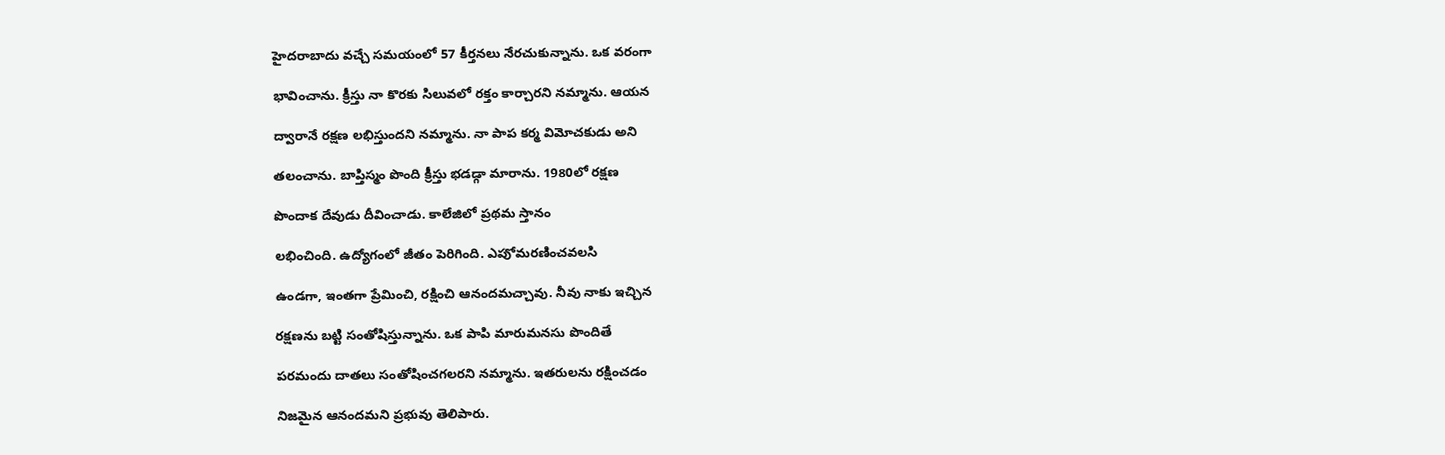హైదరాబాదు వచ్చే సమయంలో 57 కీర్తనలు నేరచుకున్నాను. ఒక వరంగా

భావించాను. క్రీస్తు నా కొరకు సిలువలో రక్తం కార్చారని నమ్మాను. ఆయన

ద్వారానే రక్షణ లభిస్తుందని నమ్మాను. నా పాప కర్మ విమోచకుడు అని

తలంచాను. బాప్తిస్మం పొంది క్రీస్తు భడడ్గా మారాను. 1980లో రక్షణ

పొందాక దేవుడు దీవించాడు. కాలేజిలో ప్రథమ స్తానం

లభించింది. ఉద్యోగంలో జీతం పెరిగింది. ఎపుో మరణించవలసి

ఉండగా, ఇంతగా ప్రేమించి, రక్షించి ఆనందమచ్చావు. నీవు నాకు ఇచ్చిన

రక్షణను బట్టి సంతోషిస్తున్నాను. ఒక పాపి మారుమనసు పొందితే

పరమందు దాతలు సంతోషించగలరని నమ్మాను. ఇతరులను రక్షించడం

నిజమైన ఆనందమని ప్రభువు తెలిపారు.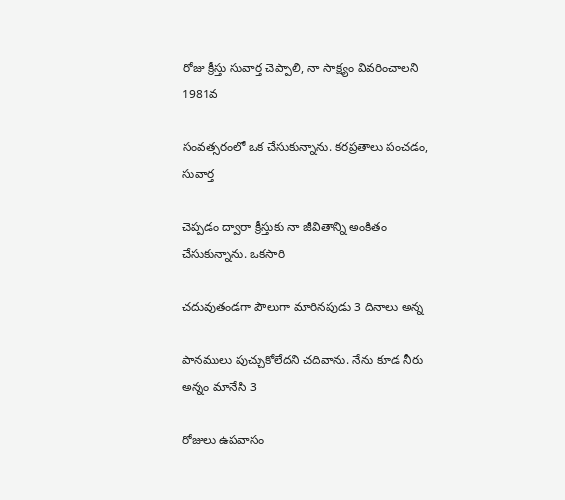రోజు క్రీస్తు సువార్త చెప్పాలి, నా సాక్ష్యం వివరించాలని 1981వ

సంవత్సరంలో ఒక చేసుకున్నాను. కరప్రతాలు పంచడం, సువార్త

చెప్పడం ద్వారా క్రీస్తుకు నా జీవితాన్ని అంకితం చేసుకున్నాను. ఒకసారి

చదువుతండగా పౌలుగా మారినపుడు 3 దినాలు అన్న

పానములు పుచ్చుకోలేదని చదివాను. నేను కూడ నీరు అన్నం మానేసి 3

రోజులు ఉపవాసం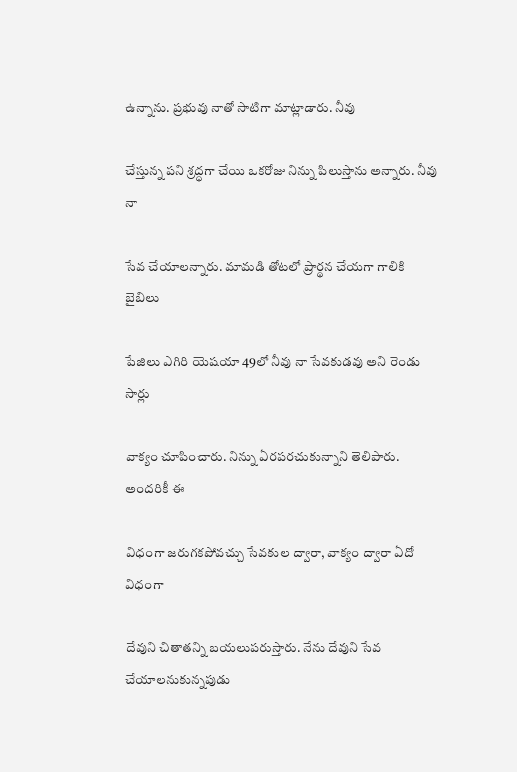ఉన్నాను. ప్రభువు నాతో సాటిగా మాట్లాడారు. నీవు

చేస్తున్న పని శ్రద్ధగా చేయి ఒకరోజు నిన్ను పిలుస్తాను అన్నారు. నీవు నా

సేవ చేయాలన్నారు. మామడి తోటలో ప్రార్థన చేయగా గాలికి బైబిలు

పేజిలు ఎగిరి యెషయా 49లో నీవు నా సేవకుడవు అని రెండు సార్లు

వాక్యం చూపించారు. నిన్ను ఏరపరచుకున్నాని తెలిపారు. అందరికీ ఈ

విధంగా జరుగకపోవచ్చు సేవకుల ద్వారా, వాక్యం ద్వారా ఏదో విధంగా

దేవుని చితాతన్ని బయలుపరుస్తారు. నేను దేవుని సేవ చేయాలనుకున్నపుడు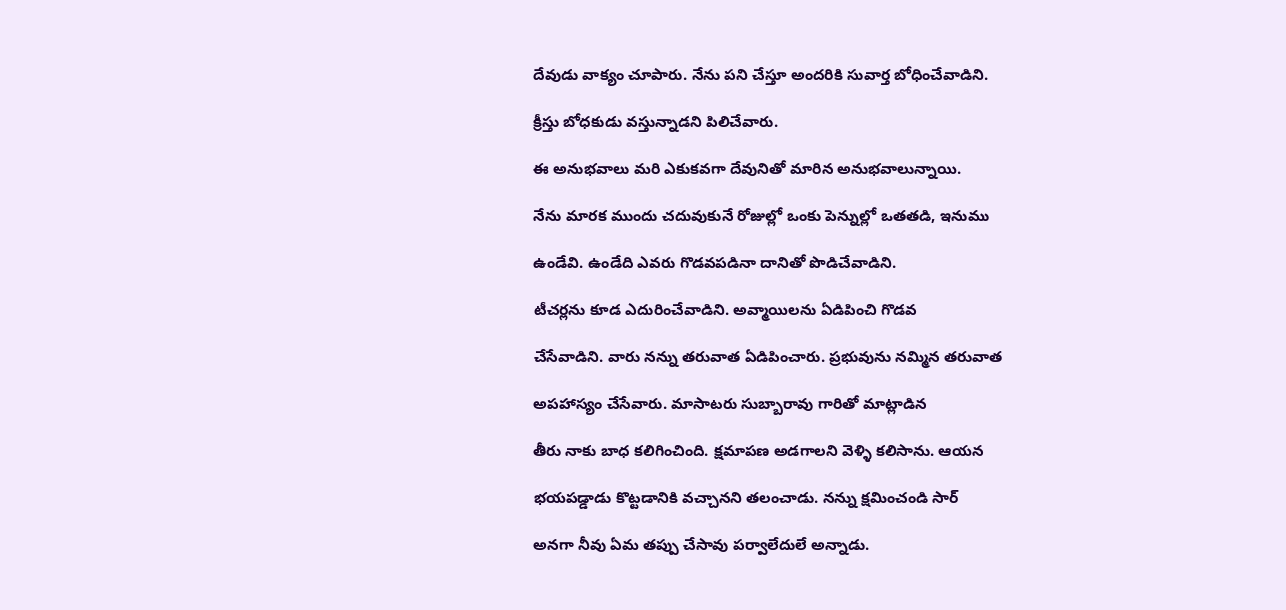దేవుడు వాక్యం చూపారు. నేను పని చేస్తూ అందరికి సువార్త బోధించేవాడిని.

క్రీస్తు బోధకుడు వస్తున్నాడని పిలిచేవారు.

ఈ అనుభవాలు మరి ఎకుకవగా దేవునితో మారిన అనుభవాలున్నాయి.

నేను మారక ముందు చదువుకునే రోజుల్లో ఒంకు పెన్నుల్లో ఒతతడి, ఇనుము

ఉండేవి. ఉండేది ఎవరు గొడవపడినా దానితో పొడిచేవాడిని.

టీచర్లను కూడ ఎదురించేవాడిని. అవ్మాయిలను ఏడిపించి గొడవ

చేసేవాడిని. వారు నన్ను తరువాత ఏడిపించారు. ప్రభువును నమ్మిన తరువాత

అపహాస్యం చేసేవారు. మాసాటరు సుబ్బారావు గారితో మాట్లాడిన

తీరు నాకు బాధ కలిగించింది. క్షమాపణ అడగాలని వెళ్ళి కలిసాను. ఆయన

భయపడ్డాడు కొట్టడానికి వచ్చానని తలంచాడు. నన్ను క్షమించండి సార్

అనగా నీవు ఏమ తప్పు చేసావు పర్వాలేదులే అన్నాడు.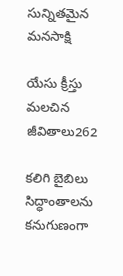సున్నితమైన మనసాక్షి

యేసు క్రీస్తు మలచిన జీవితాలు262

కలిగి బైబిలు సిద్ధాంతాలను కనుగుణంగా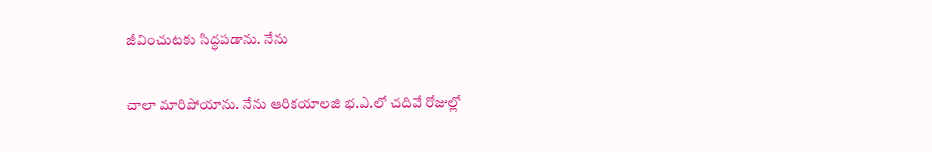జీవించుటకు సిద్ధపడాను. నేను

చాలా మారిపోయాను. నేను ఆరికయాలజి భ.ఎ.లో చదివే రోజుల్లో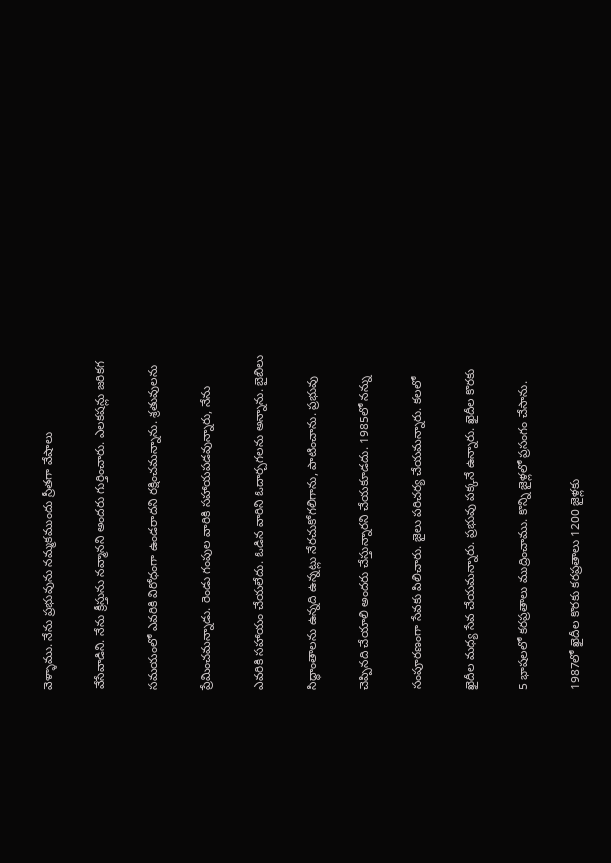వెళ్ళాము. నేను ప్రభువును నమ్మకముందు స్రీతగా వేషాలు

వేసేవాడిని. నేను క్రీస్తును నవ్మానని అందరు గుర్తించారు. ఎలకషన్లు జరికగ

సమయంలో ఎవరికి విరోధంగా ఉండరాదని రక్షించమన్నాను. శ్రతువులను

ప్రేమించమన్నాడు. రెండు గంపుల వారికి సహాయపడవున్నారు, నేను

ఎవరికి సహాయం చేయలేదు. ఓడిన వారిని ఓదార్చగలను అన్నాను. బైబిలు

సిద్ధాంతాలను ఉన్నది ఉన్నట్లు నేరచుకోగలిగాను, పాటించాను. ప్రభువు

చెప్పినది చేయాలి అందరు చేస్తున్నారని చేయకూడదు. 1985లో నన్ను

సంపూరణంగా సేవకు పిలిచారు. జైలు పరిచర్య చేయమన్నారు. కలలో

ఖైదీల మధ్య సేవ చేయమన్నారు. ప్రభువు పక్కనే ఉన్నారు. ఖైదీల కొరకు

5 భాషలలో కరప్రతాలు ముద్రించాము. కొన్ని జైళ్లలో ప్రసంగం చేసాను.

1987లో ఖైదీల కొరకు కరప్రతాలు 1200 జైళ్లకు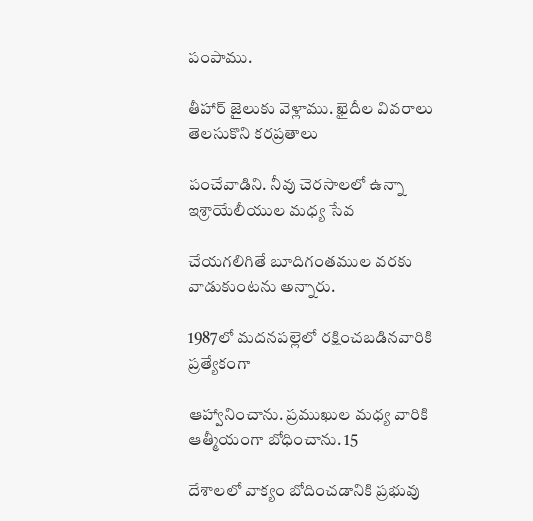పంపాము.

తీహార్ జైలుకు వెళ్లాము. ఖైదీల వివరాలు తెలసుకొని కరప్రతాలు

పంచేవాడిని. నీవు చెరసాలలో ఉన్నా ఇశ్రాయేలీయుల మధ్య సేవ

చేయగలిగితే బూదిగంతముల వరకు వాడుకుంటను అన్నారు.

1987లో మదనపల్లెలో రక్షించబడినవారికి ప్రత్యేకంగా

ఆహ్వానించాను. ప్రముఖుల మధ్య వారికి ఆత్మీయంగా బోధించాను. 15

దేశాలలో వాక్యం బోదించడానికి ప్రభువు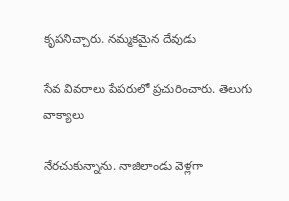కృపనిచ్చారు. నమ్మకమైన దేవుడు

సేవ వివరాలు పేపరులో ప్రచురించారు. తెలుగు వాక్యాలు

నేరచుకున్నాను. నాజిలాండు వెళ్లగా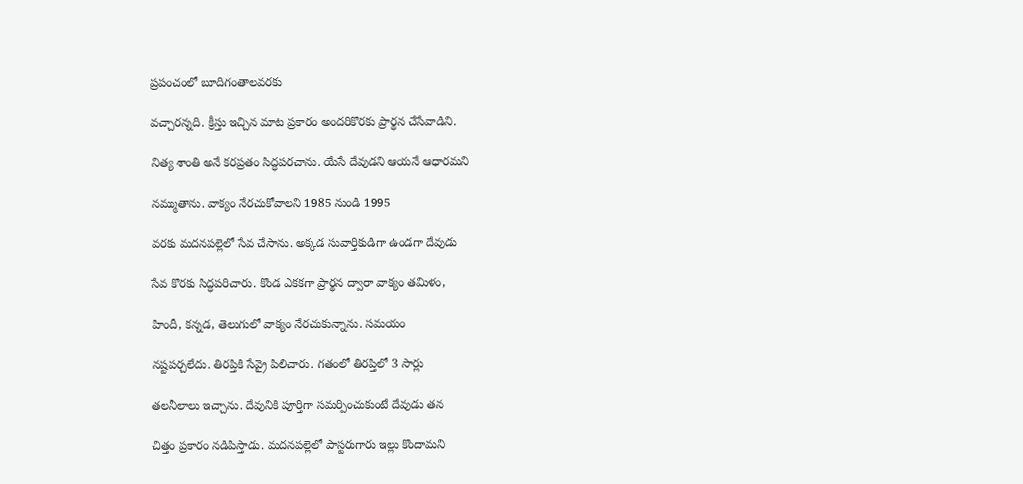ప్రపంచంలో బూదిగంతాలవరకు

వచ్చారన్నది. క్రీస్తు ఇచ్చిన మాట ప్రకారం అందరికొరకు ప్రార్థన చేసేవాడిని.

నిత్య శాంతి అనే కరప్రతం సిద్ధపరచాను. యేసే దేవుడని ఆయనే ఆధారమని

నమ్ముతాను. వాక్యం నేరచుకోవాలని 1985 నుండి 1995

వరకు మదనపల్లెలో సేవ చేసాను. అక్కడ సువార్తికుడిగా ఉండగా దేవుడు

సేవ కొరకు సిద్ధపరిచారు. కొండ ఎకకగా ప్రార్థన ద్వారా వాక్యం తమిళం,

హిందీ, కన్నడ, తెలుగులో వాక్యం నేరచుకున్నాను. సమయం

నష్టపర్చలేదు. తిరప్తికి సేవ్రై పిలిచారు. గతంలో తిరప్తిలో 3 సార్లు

తలనీలాలు ఇచ్చాను. దేవునికి పూర్తిగా సమర్పించుకుంటే దేవుడు తన

చిత్తం ప్రకారం నడిపిస్తాడు. మదనపల్లెలో పాస్టరుగారు ఇల్లు కొందామని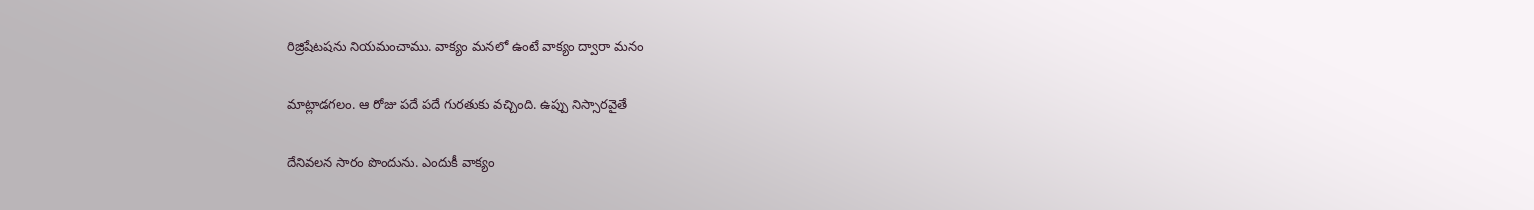రిజ్రిషేటషను నియమంచాము. వాక్యం మనలో ఉంటే వాక్యం ద్వారా మనం

మాట్లాడగలం. ఆ రోజు పదే పదే గురతుకు వచ్చింది. ఉప్పు నిస్సారవైతే

దేనివలన సారం పొందును. ఎందుకీ వాక్యం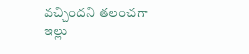వచ్చిందని తలంచగా ఇల్లు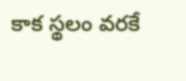కాక స్థలం వరకే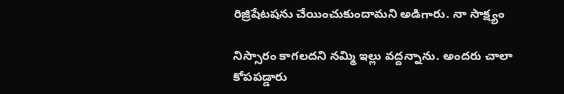రిజ్రిషేటషను చేయించుకుందామని అడిగారు. నా సాక్ష్యం

నిస్సారం కాగలదని నమ్మి ఇల్లు వద్దన్నాను. అందరు చాలా కోపపడ్డారు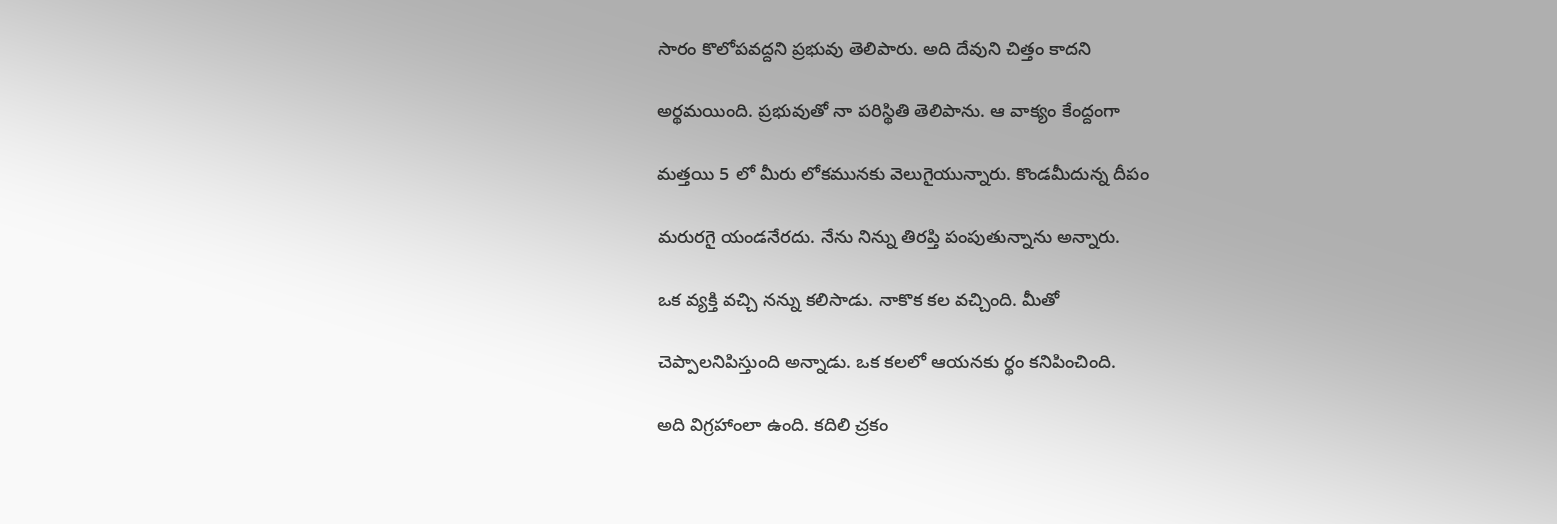సారం కొలోపవద్దని ప్రభువు తెలిపారు. అది దేవుని చిత్తం కాదని

అర్థమయింది. ప్రభువుతో నా పరిస్థితి తెలిపాను. ఆ వాక్యం కేంద్దంగా

మత్తయి 5 లో మీరు లోకమునకు వెలుగైయున్నారు. కొండమీదున్న దీపం

మరురగై యండనేరదు. నేను నిన్ను తిరప్తి పంపుతున్నాను అన్నారు.

ఒక వ్యక్తి వచ్చి నన్ను కలిసాడు. నాకొక కల వచ్చింది. మీతో

చెప్పాలనిపిస్తుంది అన్నాడు. ఒక కలలో ఆయనకు ర్థం కనిపించింది.

అది విగ్రహాంలా ఉంది. కదిలి చ్రకం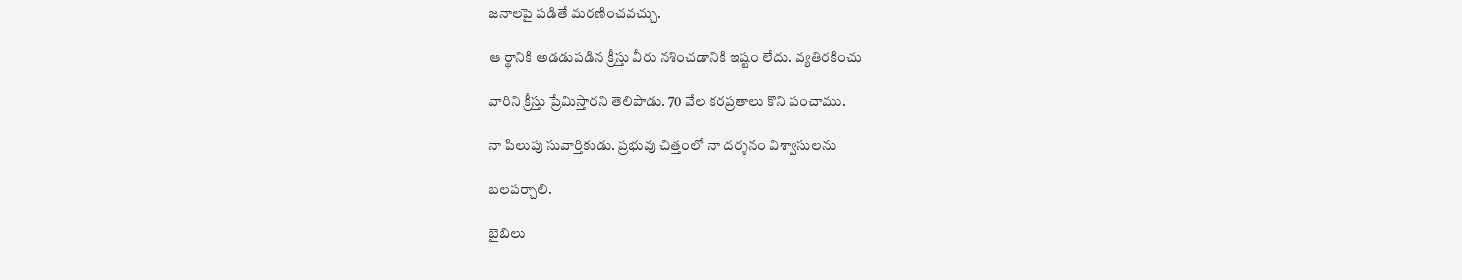జనాలపై పడితే మరణించవచ్చు.

ఆ ర్థానికి అడడుపడిన క్రీస్తు వీరు నశించడానికి ఇష్టం లేదు. వ్యతిరకించు

వారిని క్రీస్తు ప్రేమిస్తారని తెలిపాడు. 70 వేల కరప్రతాలు కొని పంచాము.

నా పిలుపు సువార్తికుడు. ప్రభువు చిత్తంలో నా దర్శనం విశ్వాసులను

బలపర్చాలి.

బైబిలు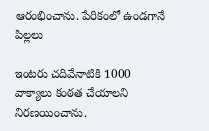ఆరంభించాను. పేరికంలో ఉండగానే పిల్లలు

ఇంటరు చదివేనాటికి 1000 వాక్యాలు కంఠత చేయాలని నిరణయించాను.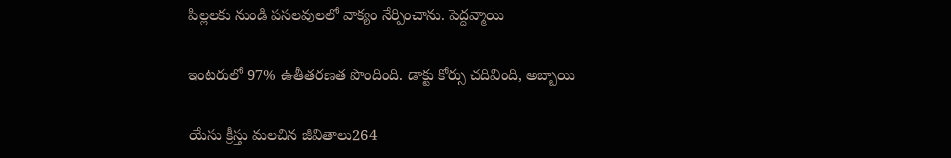పిల్లలకు నుండి పసలవులలో వాక్యం నేర్పించాను. పెద్దవ్మాయి

ఇంటరులో 97% ఉతీతరణత పొందింది. డాక్టు కోర్సు చదివింది, అబ్బాయి

యేసు క్రీస్తు మలచిన జీవితాలు264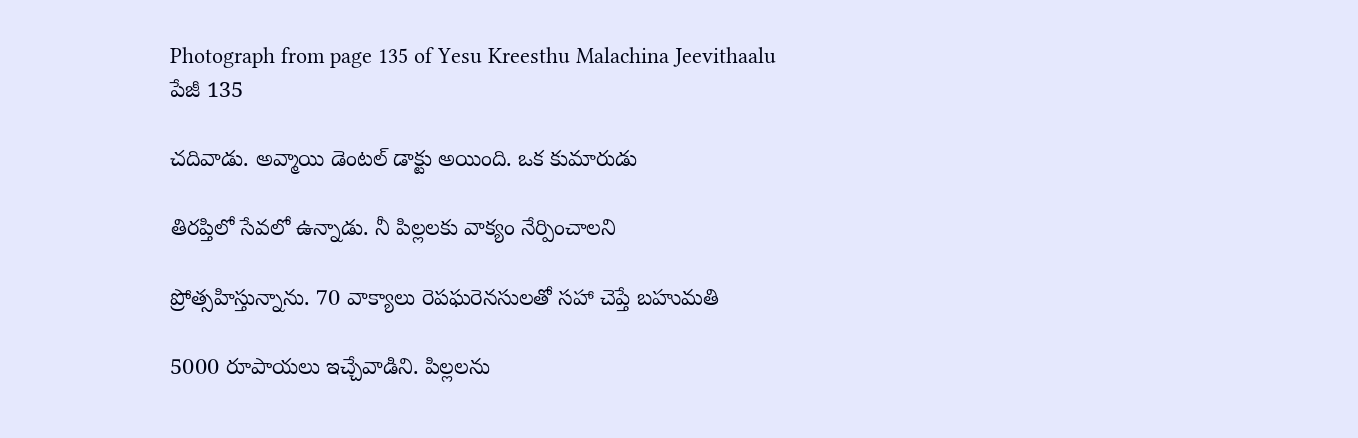Photograph from page 135 of Yesu Kreesthu Malachina Jeevithaalu
పేజీ 135

చదివాడు. అవ్మాయి డెంటల్ డాక్టు అయింది. ఒక కుమారుడు

తిరప్తిలో సేవలో ఉన్నాడు. నీ పిల్లలకు వాక్యం నేర్పించాలని

ప్రోత్సహిస్తున్నాను. 70 వాక్యాలు రెపఘరెనసులతో సహా చెప్తే బహుమతి

5000 రూపాయలు ఇచ్చేవాడిని. పిల్లలను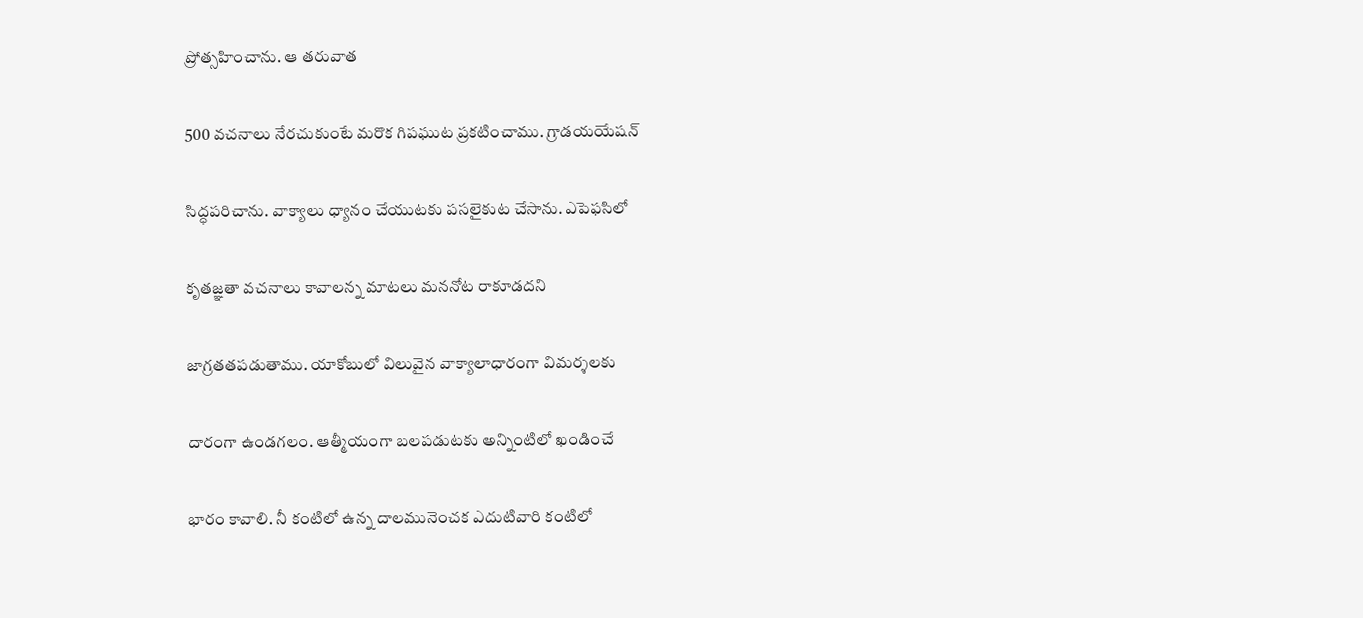ప్రోత్సహించాను. ఆ తరువాత

500 వచనాలు నేరచుకుంటే మరొక గిపఘుట ప్రకటించాము. గ్రాడయయేషన్

సిద్ధపరిచాను. వాక్యాలు ధ్యానం చేయుటకు పసలైకుట చేసాను. ఎపెఫసిలో

కృతజ్ఞతా వచనాలు కావాలన్న మాటలు మననోట రాకూడదని

జాగ్రతతపడుతాము. యాకోబులో విలువైన వాక్యాలాధారంగా విమర్శలకు

దారంగా ఉండగలం. ఆత్మీయంగా బలపడుటకు అన్నింటిలో ఖండించే

భారం కావాలి. నీ కంటిలో ఉన్న దాలమునెంచక ఎదుటివారి కంటిలో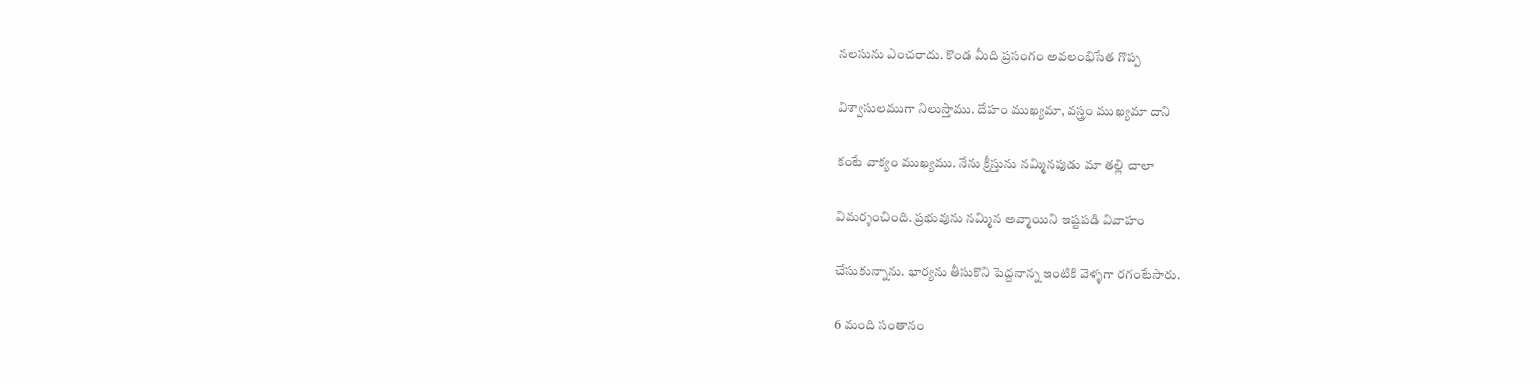నలసును ఎంచరాదు. కొండ మీది ప్రసంగం అవలంభిసేత గొప్ప

విశ్వాసులముగా నిలుస్తాము. దేహం ముఖ్యమా, వస్త్రం ముఖ్యమా దాని

కంటే వాక్యం ముఖ్యము. నేను క్రీస్తును నమ్మినపుడు మా తల్లి చాలా

విమర్శంచింది. ప్రభువును నమ్మిన అవ్మాయిని ఇష్టపడి వివాహం

చేసుకున్నాను. భార్యను తీసుకొని పెద్దనాన్న ఇంటికి వెళ్ళగా రగంటేసారు.

6 మంది సంతానం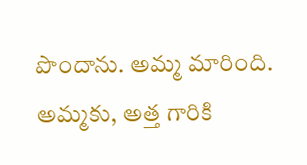పొందాను. అమ్మ మారింది. అమ్మకు, అత్త గారికి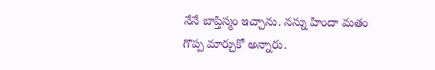నేనే బాప్తిస్మం ఇచ్చాను. నన్ను హిందా మతం గొప్ప మార్చుకో అన్నారు.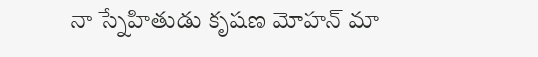నా స్నేహితుడు కృషణ మోహన్ మా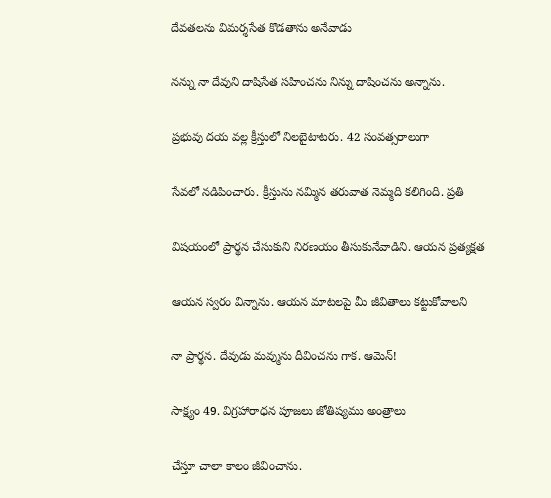దేవతలను విమర్శసేత కొడతాను అనేవాడు

నన్ను నా దేవుని దాషిసేత సహించను నిన్ను దాషించను అన్నాను.

ప్రభువు దయ వల్ల క్రీస్తులో నిలబైటాటరు. 42 సంవత్సరాలుగా

సేవలో నడిపించారు. క్రీస్తును నమ్మిన తరువాత నెమ్మది కలిగింది. ప్రతి

విషయంలో ప్రార్థన చేసుకుని నిరణయం తీసుకునేవాడిని. ఆయన ప్రత్యక్షత

ఆయన స్వరం విన్నాను. ఆయన మాటలపై మీ జీవితాలు కట్టుకోవాలని

నా ప్రార్థన. దేవుడు మవ్మును దీవించను గాక. ఆమెన్!

సాక్ష్యం 49. విగ్రహారాధన పూజలు జోతిష్యము అంత్రాలు

చేస్తూ చాలా కాలం జీవించాను.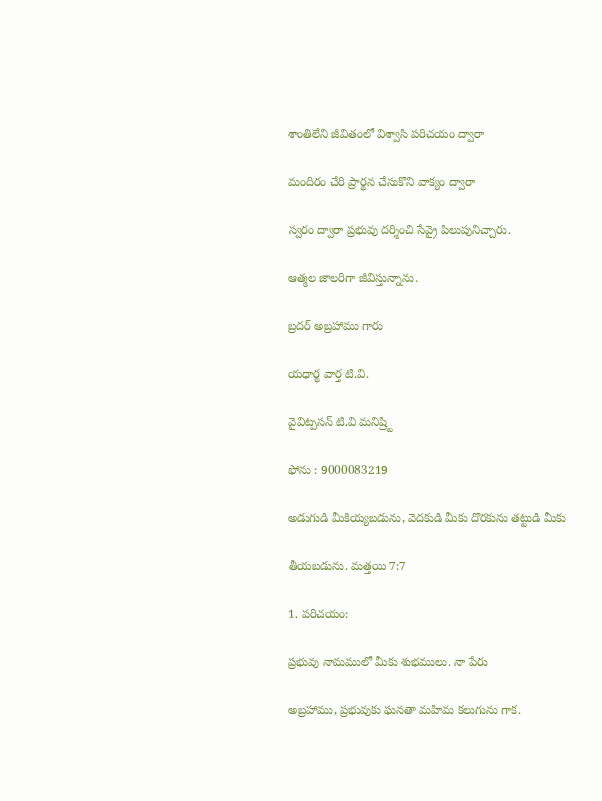శాంతిలేని జీవితంలో విశ్వాసి పరిచయం ద్వారా

మందిరం చేరి ప్రార్థన చేసుకొని వాక్యం ద్వారా

స్వరం ద్వారా ప్రభువు దర్శించి సేవ్రై పిలుపునిచ్చారు.

ఆత్మల జాలరిగా జీవిస్తున్నాను.

బ్రదర్ అబ్రహాము గారు

యధార్థ వార్త టి.వి.

వైవిట్పసన్ టి.వి మనిష్ర్టి

ఫోను : 9000083219

అడుగుడి మీకియ్యబడును, వెదకుడి మీకు దొరకును తట్టుడి మీకు

తీయబడును. మత్తయి 7:7

1. పరిచయం:

ప్రభువు నామములో మీకు శుభములు. నా పేరు

అబ్రహాము, ప్రభువుకు ఘనతా మహిమ కలుగును గాక.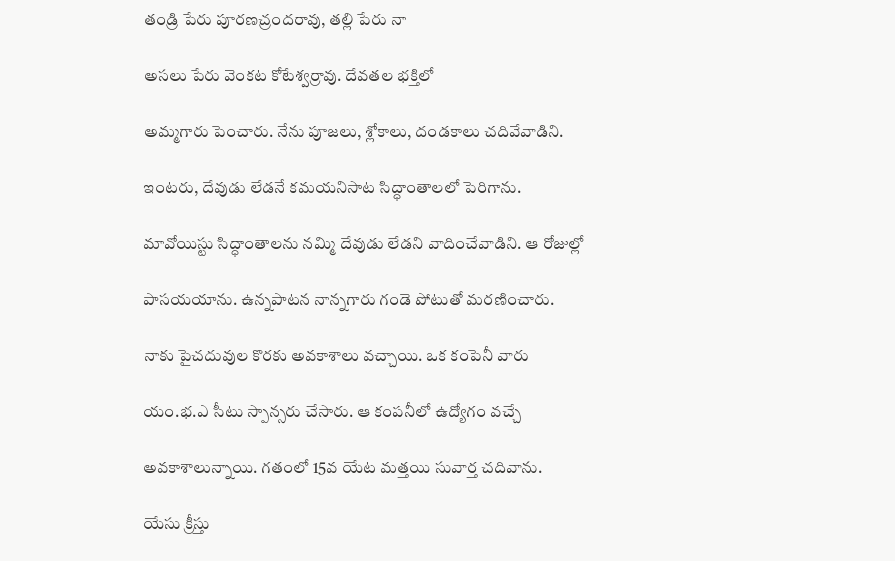తండ్రి పేరు పూరణచ్రందరావు, తల్లి పేరు నా

అసలు పేరు వెంకట కోటేశ్వర్రావు. దేవతల భక్తిలో

అమ్మగారు పెంచారు. నేను పూజలు, శ్లోకాలు, దండకాలు చదివేవాడిని.

ఇంటరు, దేవుడు లేడనే కమయనిసాట సిద్ధాంతాలలో పెరిగాను.

మావోయిస్టు సిద్ధాంతాలను నమ్మి దేవుడు లేడని వాదించేవాడిని. ఆ రోజుల్లో

పాసయయాను. ఉన్నపాటన నాన్నగారు గండె పోటుతో మరణించారు.

నాకు పైచదువుల కొరకు అవకాశాలు వచ్చాయి. ఒక కంపెనీ వారు

యం.భ.ఎ సీటు స్పాన్సరు చేసారు. ఆ కంపనీలో ఉద్యోగం వచ్చే

అవకాశాలున్నాయి. గతంలో 15వ యేట మత్తయి సువార్త చదివాను.

యేసు క్రీస్తు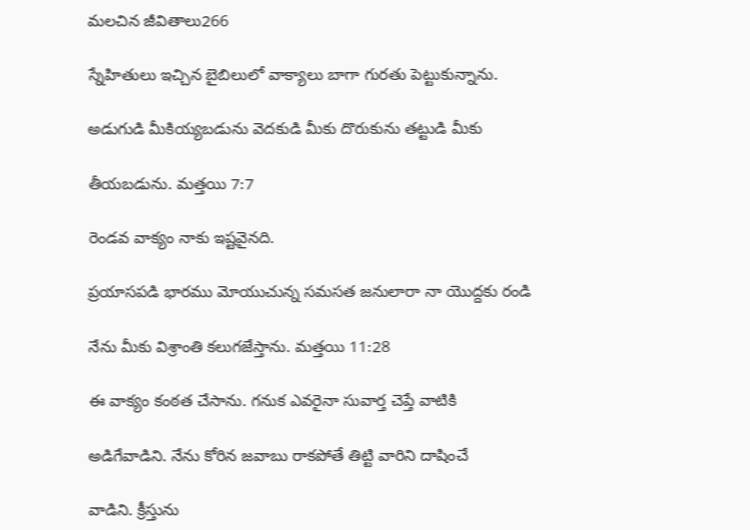మలచిన జీవితాలు266

స్నేహితులు ఇచ్చిన బైబిలులో వాక్యాలు బాగా గురతు పెట్టుకున్నాను.

అడుగుడి మీకియ్యబడును వెదకుడి మీకు దొరుకును తట్టుడి మీకు

తీయబడును. మత్తయి 7:7

రెండవ వాక్యం నాకు ఇష్టవైనది.

ప్రయాసపడి భారము మోయుచున్న సమసత జనులారా నా యొద్దకు రండి

నేను మీకు విశ్రాంతి కలుగజేస్తాను. మత్తయి 11:28

ఈ వాక్యం కంఠత చేసాను. గనుక ఎవరైనా సువార్త చెప్తే వాటికి

అడిగేవాడిని. నేను కోరిన జవాబు రాకపోతే తిట్టి వారిని దాషించే

వాడిని. క్రీస్తును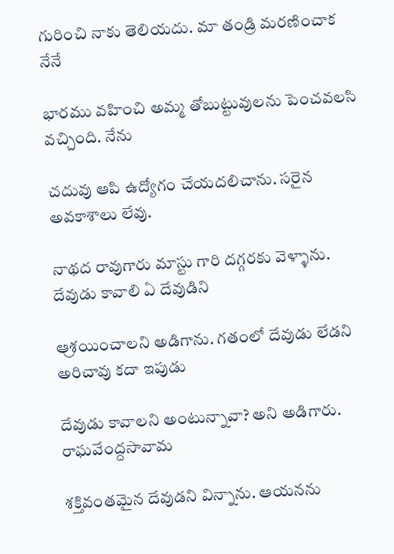గురించి నాకు తెలియదు. మా తండ్రి మరణించాక నేనే

భారము వహించి అమ్మ తోబుట్టువులను పెంచవలసి వచ్చింది. నేను

చదువు ఆపి ఉద్యోగం చేయదలిచాను. సరైన అవకాశాలు లేవు.

నాథద రావుగారు మాస్టు గారి దగ్గరకు వెళ్ళాను. దేవుడు కావాలి ఏ దేవుడిని

ఆ్రశయించాలని అడిగాను. గతంలో దేవుడు లేడని అరిచావు కదా ఇపుడు

దేవుడు కావాలని అంటున్నావా? అని అడిగారు. రాఘవేంద్దసావామ

శక్తివంతమైన దేవుడని విన్నాను. ఆయనను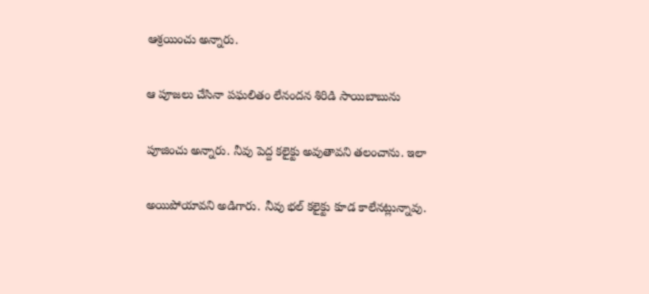ఆశ్రయించు అన్నారు.

ఆ పూజలు చేసినా పఘలితం లేనందన శిరిడి సాయిబాబును

పూజించు అన్నారు. నీవు పెద్ద కలైక్టు అవుతావని తలంచాను. ఇలా

అయిపోయావని అడిగారు. నీవు భల్ కలైక్టు కూడ కాలేనట్లున్నావు.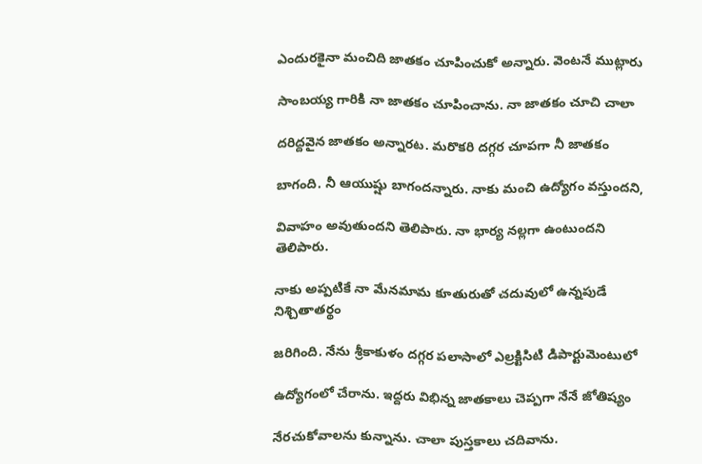ఎందురకైనా మంచిది జాతకం చూపించుకో అన్నారు. వెంటనే ముట్లారు

సాంబయ్య గారికి నా జాతకం చూపించాను. నా జాతకం చూచి చాలా

దరిద్దవైన జాతకం అన్నారట. మరొకరి దగ్గర చూపగా నీ జాతకం

బాగంది. నీ ఆయుష్షు బాగందన్నారు. నాకు మంచి ఉద్యోగం వస్తుందని,

వివాహం అవుతుందని తెలిపారు. నా భార్య నల్లగా ఉంటుందని తెలిపారు.

నాకు అప్పటికే నా మేనమామ కూతురుతో చదువులో ఉన్నపుడే నిశ్చితాతర్థం

జరిగింది. నేను శ్రీకాకుళం దగ్గర పలాసాలో ఎల్రక్టిసిటి డిపార్టుమెంటులో

ఉద్యోగంలో చేరాను. ఇద్దరు విభిన్న జాతకాలు చెప్పగా నేనే జోతిష్యం

నేరచుకోవాలను కున్నాను. చాలా పుస్తకాలు చదివాను.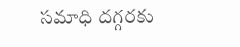సమాధి దగ్గరకు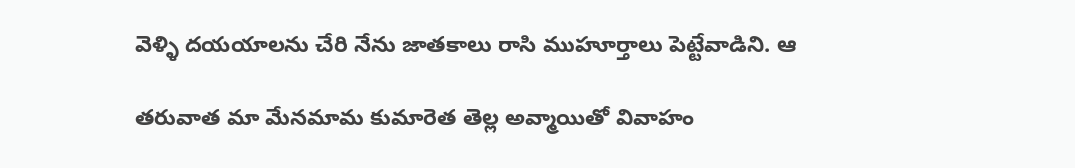వెళ్ళి దయయాలను చేరి నేను జాతకాలు రాసి ముహూర్తాలు పెట్టేవాడిని. ఆ

తరువాత మా మేనమామ కుమారెత తెల్ల అవ్మాయితో వివాహం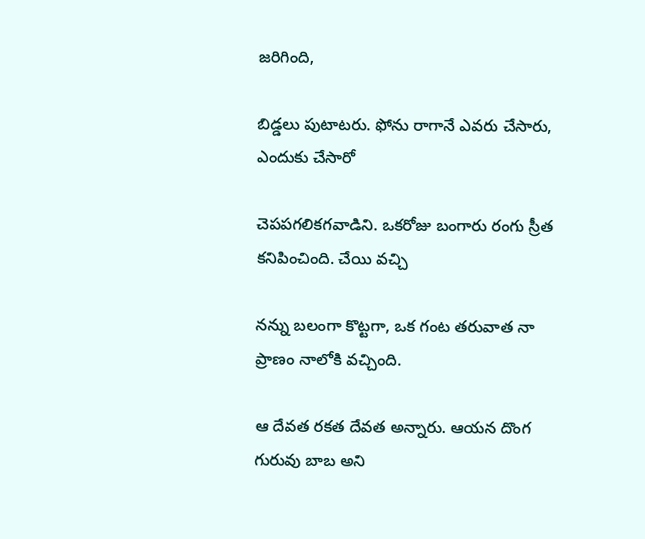జరిగింది,

బిడ్డలు పుటాటరు. ఫోను రాగానే ఎవరు చేసారు, ఎందుకు చేసారో

చెపపగలికగవాడిని. ఒకరోజు బంగారు రంగు స్రీత కనిపించింది. చేయి వచ్చి

నన్ను బలంగా కొట్టగా, ఒక గంట తరువాత నా ప్రాణం నాలోకి వచ్చింది.

ఆ దేవత రకత దేవత అన్నారు. ఆయన దొంగ గురువు బాబ అని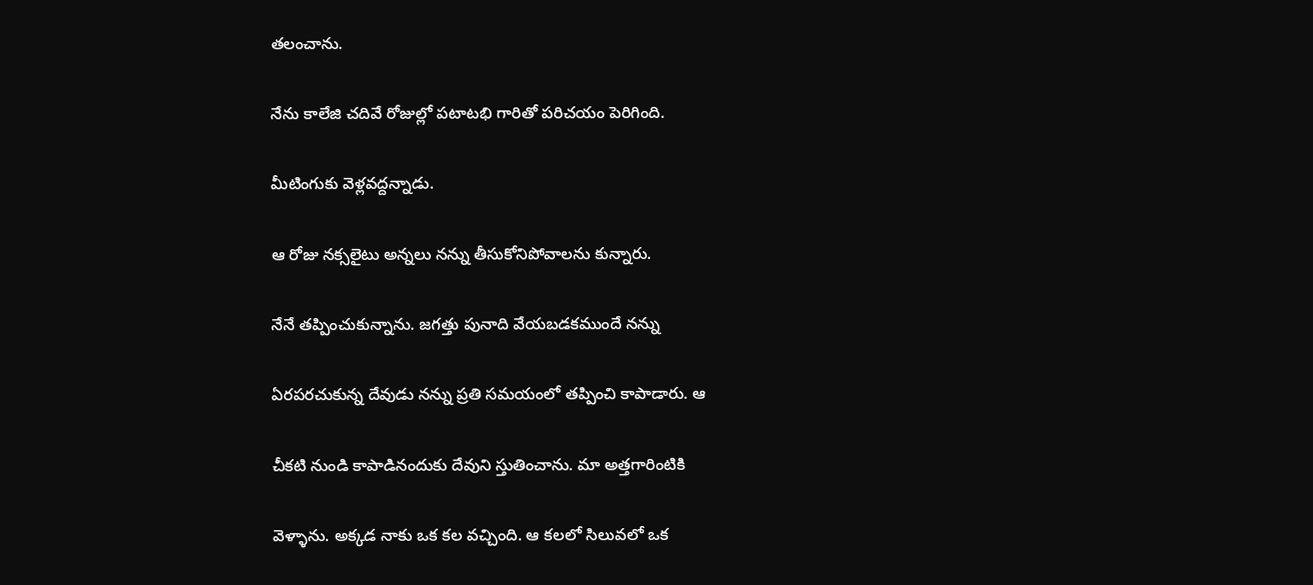తలంచాను.

నేను కాలేజి చదివే రోజుల్లో పటాటభి గారితో పరిచయం పెరిగింది.

మీటింగుకు వెళ్లవద్దన్నాడు.

ఆ రోజు నక్సలైటు అన్నలు నన్ను తీసుకోనిపోవాలను కున్నారు.

నేనే తప్పించుకున్నాను. జగత్తు పునాది వేయబడకముందే నన్ను

ఏరపరచుకున్న దేవుడు నన్ను ప్రతి సమయంలో తప్పించి కాపాడారు. ఆ

చీకటి నుండి కాపాడినందుకు దేవుని స్తుతించాను. మా అత్తగారింటికి

వెళ్ళాను. అక్కడ నాకు ఒక కల వచ్చింది. ఆ కలలో సిలువలో ఒక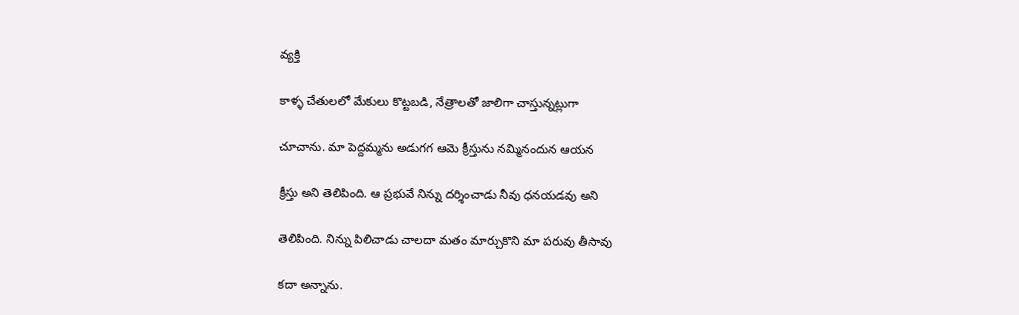వ్యక్తి

కాళ్ళ చేతులలో మేకులు కొట్టబడి, నేత్రాలతో జాలిగా చాస్తున్నట్లుగా

చూచాను. మా పెద్దమ్మను అడుగగ ఆమె క్రీస్తును నమ్మినందున ఆయన

క్రీస్తు అని తెలిపింది. ఆ ప్రభువే నిన్ను దర్శించాడు నీవు ధనయడవు అని

తెలిపింది. నిన్ను పిలిచాడు చాలదా మతం మార్చుకొని మా పరువు తీసావు

కదా అన్నాను.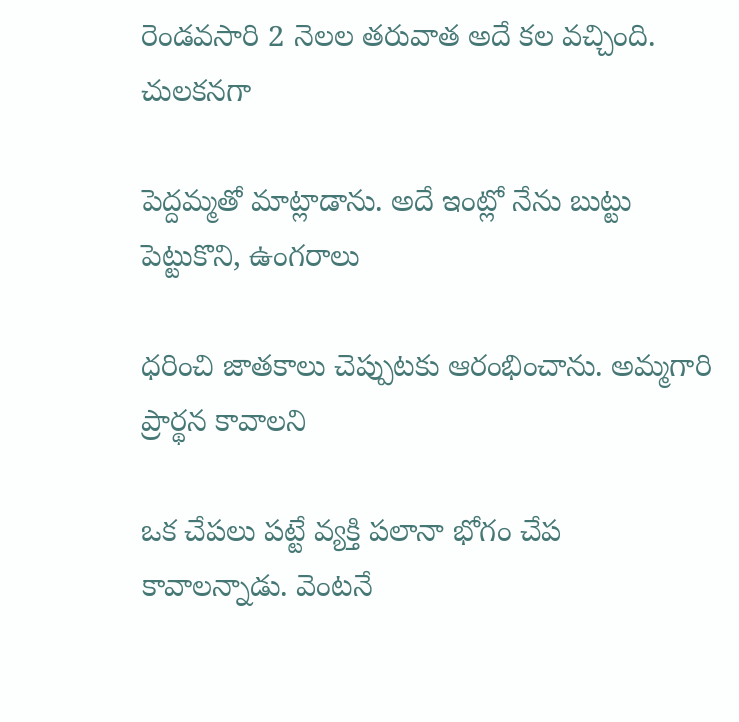రెండవసారి 2 నెలల తరువాత అదే కల వచ్చింది. చులకనగా

పెద్దమ్మతో మాట్లాడాను. అదే ఇంట్లో నేను బుట్టు పెట్టుకొని, ఉంగరాలు

ధరించి జాతకాలు చెప్పుటకు ఆరంభించాను. అమ్మగారి ప్రార్థన కావాలని

ఒక చేపలు పట్టే వ్యక్తి పలానా భోగం చేప కావాలన్నాడు. వెంటనే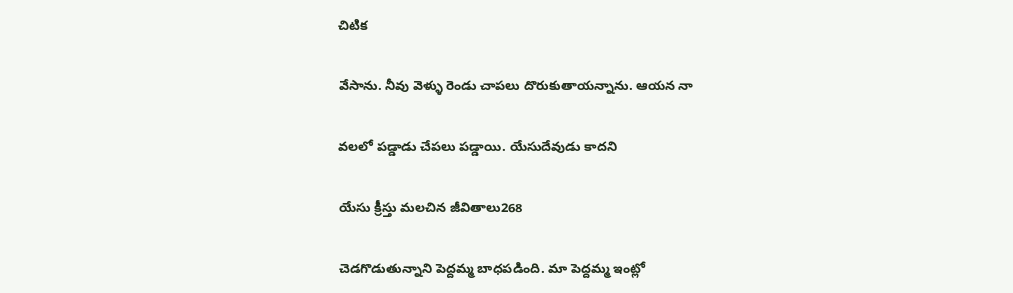చిటిక

వేసాను. నీవు వెళ్ళు రెండు చాపలు దొరుకుతాయన్నాను. ఆయన నా

వలలో పడ్డాడు చేపలు పడ్డాయి. యేసుదేవుడు కాదని

యేసు క్రీస్తు మలచిన జీవితాలు268

చెడగొడుతున్నాని పెద్దమ్మ బాధపడింది. మా పెద్దమ్మ ఇంట్లో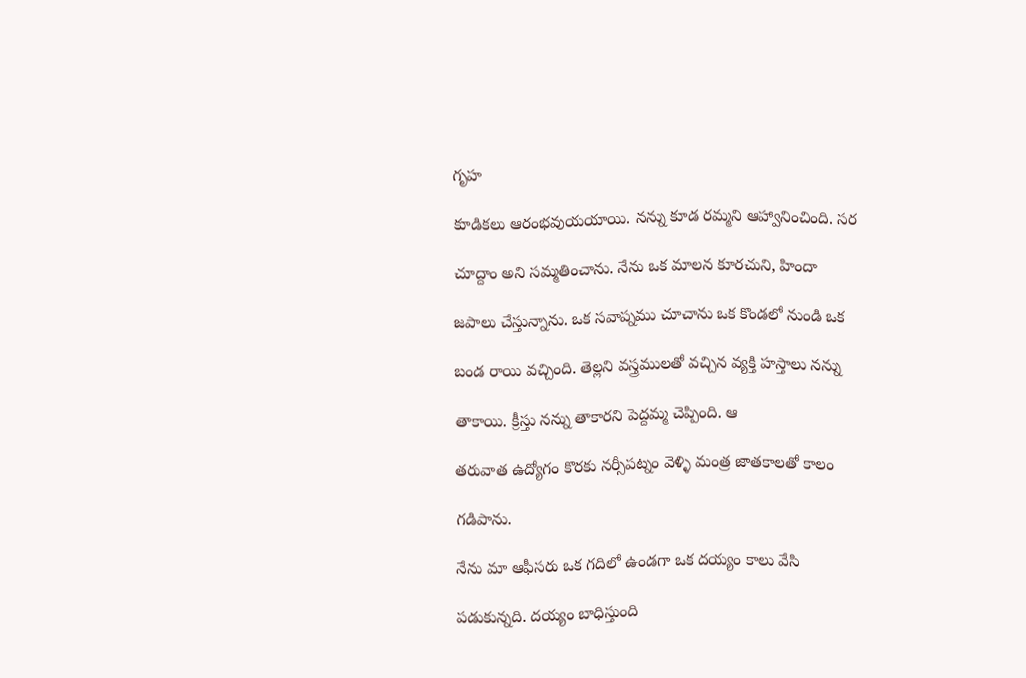గృహ

కూడికలు ఆరంభవుయయాయి. నన్ను కూడ రమ్మని ఆహ్వానించింది. సర

చూద్దాం అని సమ్మతించాను. నేను ఒక మాలన కూరచుని, హిందా

జపాలు చేస్తున్నాను. ఒక సవాప్నము చూచాను ఒక కొండలో నుండి ఒక

బండ రాయి వచ్చింది. తెల్లని వస్త్రములతో వచ్చిన వ్యక్తి హస్తాలు నన్ను

తాకాయి. క్రీస్తు నన్ను తాకారని పెద్దమ్మ చెప్పింది. ఆ

తరువాత ఉద్యోగం కొరకు నర్సీపట్నం వెళ్ళి మంత్ర జాతకాలతో కాలం

గడిపాను.

నేను మా ఆఫీసరు ఒక గదిలో ఉండగా ఒక దయ్యం కాలు వేసి

పడుకున్నది. దయ్యం బాధిస్తుంది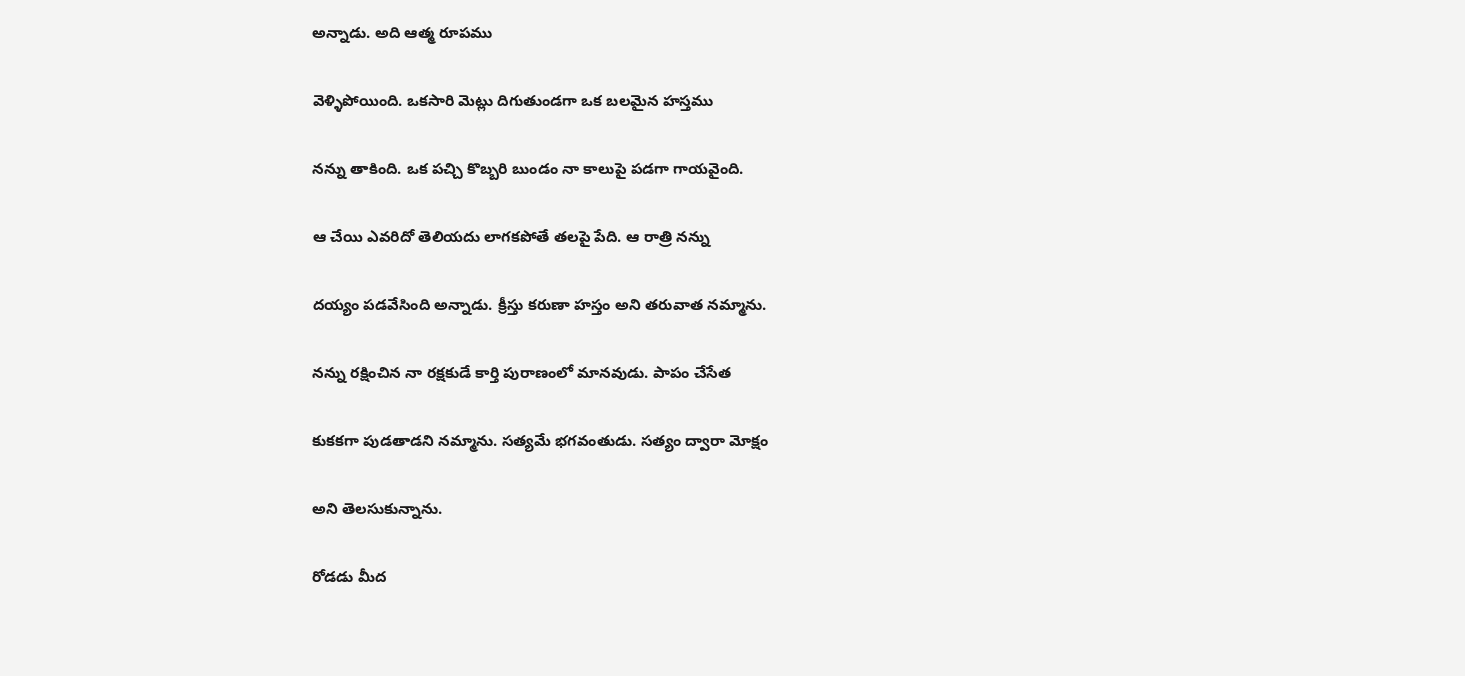అన్నాడు. అది ఆత్మ రూపము

వెళ్ళిపోయింది. ఒకసారి మెట్లు దిగుతుండగా ఒక బలమైన హస్తము

నన్ను తాకింది. ఒక పచ్చి కొబ్బరి బుండం నా కాలుపై పడగా గాయవైంది.

ఆ చేయి ఎవరిదో తెలియదు లాగకపోతే తలపై పేది. ఆ రాత్రి నన్ను

దయ్యం పడవేసింది అన్నాడు. క్రీస్తు కరుణా హస్తం అని తరువాత నమ్మాను.

నన్ను రక్షించిన నా రక్షకుడే కార్తి పురాణంలో మానవుడు. పాపం చేసేత

కుకకగా పుడతాడని నమ్మాను. సత్యమే భగవంతుడు. సత్యం ద్వారా మోక్షం

అని తెలసుకున్నాను.

రోడడు మీద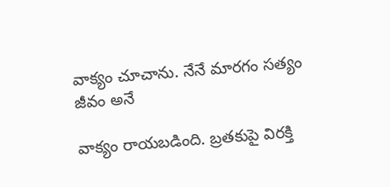వాక్యం చూచాను. నేనే మారగం సత్యం జీవం అనే

వాక్యం రాయబడింది. బ్రతకుపై విరక్తి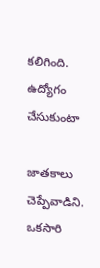కలిగింది. ఉద్యోగం చేసుకుంటా

జాతకాలు చెప్పేవాడిని. ఒకసారి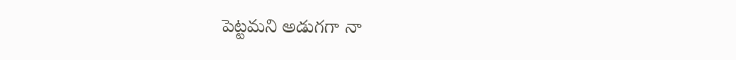పెట్టమని అడుగగా నా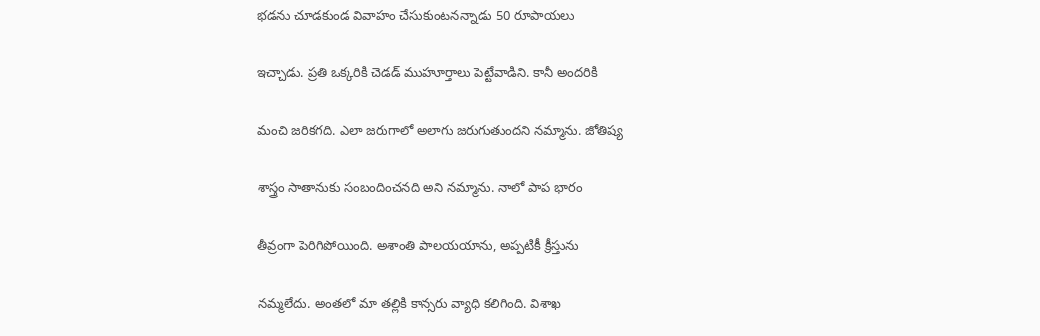భడను చూడకుండ వివాహం చేసుకుంటనన్నాడు 50 రూపాయలు

ఇచ్చాడు. ప్రతి ఒక్కరికి చెడడ్ ముహూర్తాలు పెట్టేవాడిని. కానీ అందరికి

మంచి జరికగది. ఎలా జరుగాలో అలాగు జరుగుతుందని నమ్మాను. జోతిష్య

శాస్త్రం సాతానుకు సంబందించనది అని నమ్మాను. నాలో పాప భారం

తీవ్రంగా పెరిగిపోయింది. అశాంతి పాలయయాను, అప్పటికీ క్రీస్తును

నమ్మలేదు. అంతలో మా తల్లికి కాన్సరు వ్యాధి కలిగింది. విశాఖ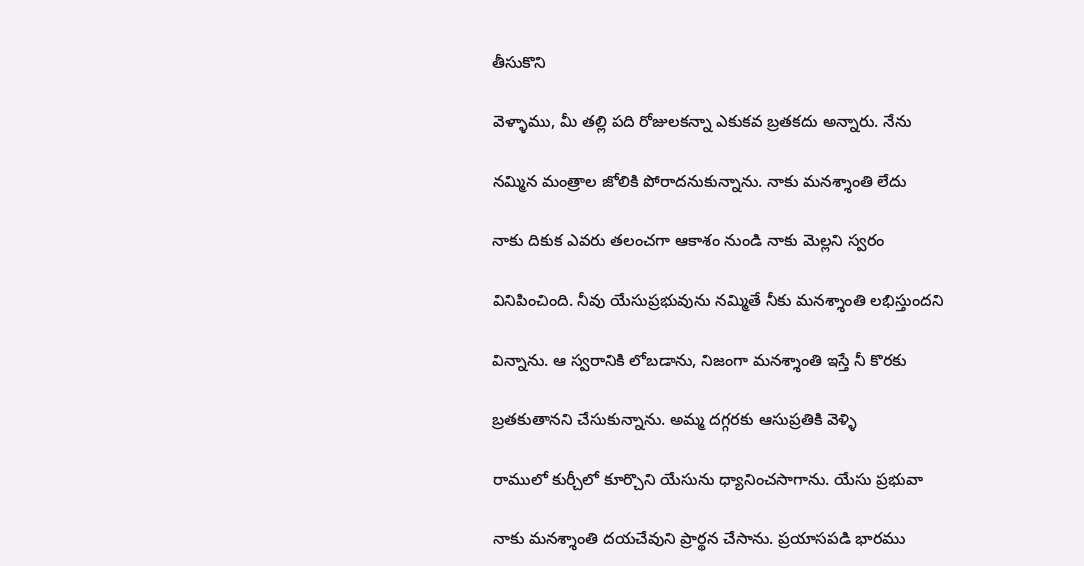తీసుకొని

వెళ్ళాము, మీ తల్లి పది రోజులకన్నా ఎకుకవ బ్రతకదు అన్నారు. నేను

నమ్మిన మంత్రాల జోలికి పోరాదనుకున్నాను. నాకు మనశ్శాంతి లేదు

నాకు దికుక ఎవరు తలంచగా ఆకాశం నుండి నాకు మెల్లని స్వరం

వినిపించింది. నీవు యేసుప్రభువును నమ్మితే నీకు మనశ్శాంతి లభిస్తుందని

విన్నాను. ఆ స్వరానికి లోబడాను, నిజంగా మనశ్శాంతి ఇస్తే నీ కొరకు

బ్రతకుతానని చేసుకున్నాను. అమ్మ దగ్గరకు ఆసుప్రతికి వెళ్ళి

రాములో కుర్చీలో కూర్చొని యేసును ధ్యానించసాగాను. యేసు ప్రభువా

నాకు మనశ్శాంతి దయచేవుని ప్రార్థన చేసాను. ప్రయాసపడి భారము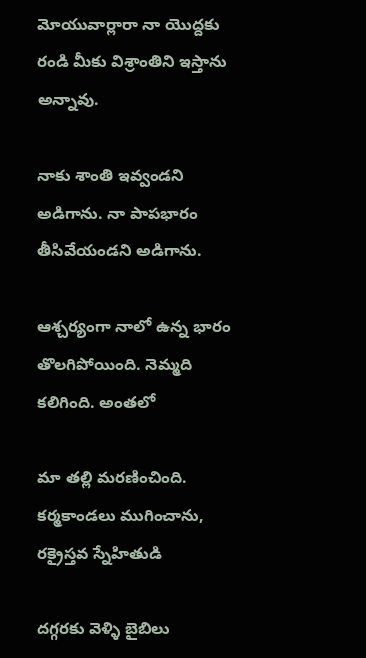మోయువార్లారా నా యొద్దకు రండి మీకు విశ్రాంతిని ఇస్తాను అన్నావు.

నాకు శాంతి ఇవ్వండని అడిగాను. నా పాపభారం తీసివేయండని అడిగాను.

ఆశ్చర్యంగా నాలో ఉన్న భారం తొలగిపోయింది. నెమ్మది కలిగింది. అంతలో

మా తల్లి మరణించింది. కర్మకాండలు ముగించాను, రక్రైస్తవ స్నేహితుడి

దగ్గరకు వెళ్ళి బైబిలు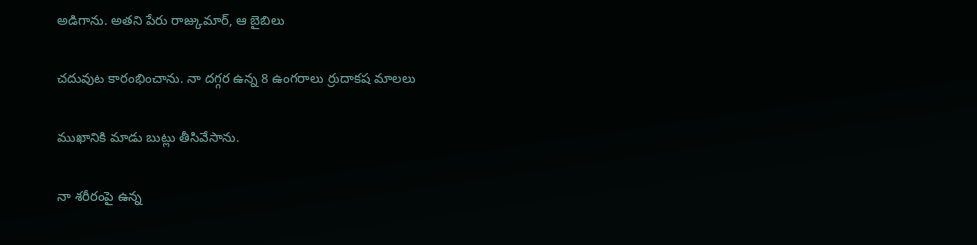అడిగాను. అతని పేరు రాజ్కుమార్, ఆ బైబిలు

చదువుట కారంభించాను. నా దగ్గర ఉన్న 8 ఉంగరాలు ర్రుదాకష మాలలు

ముఖానికి మాడు బుట్లు తీసివేసాను.

నా శరీరంపై ఉన్న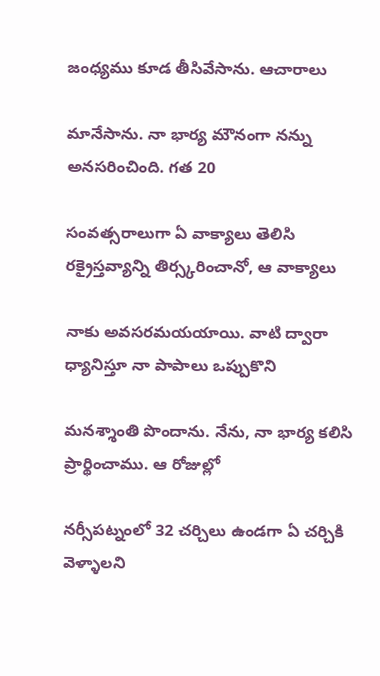జంధ్యము కూడ తీసివేసాను. ఆచారాలు

మానేసాను. నా భార్య మౌనంగా నన్ను అనసరించింది. గత 20

సంవత్సరాలుగా ఏ వాక్యాలు తెలిసి రక్రైస్తవ్యాన్ని తిర్స్కరించానో, ఆ వాక్యాలు

నాకు అవసరమయయాయి. వాటి ద్వారా ధ్యానిస్తూ నా పాపాలు ఒప్పుకొని

మనశ్శాంతి పొందాను. నేను, నా భార్య కలిసి ప్రార్థించాము. ఆ రోజుల్లో

నర్సీపట్నంలో 32 చర్చిలు ఉండగా ఏ చర్చికి వెళ్ళాలని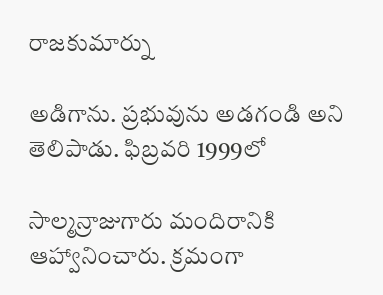రాజకుమార్ను

అడిగాను. ప్రభువును అడగండి అని తెలిపాడు. ఫిబ్రవరి 1999లో

సాల్మన్రాజుగారు మందిరానికి ఆహ్వానించారు. క్రమంగా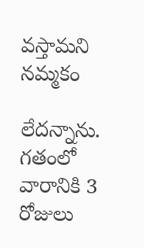వస్తామని నమ్మకం

లేదన్నాను. గతంలో వారానికి 3 రోజులు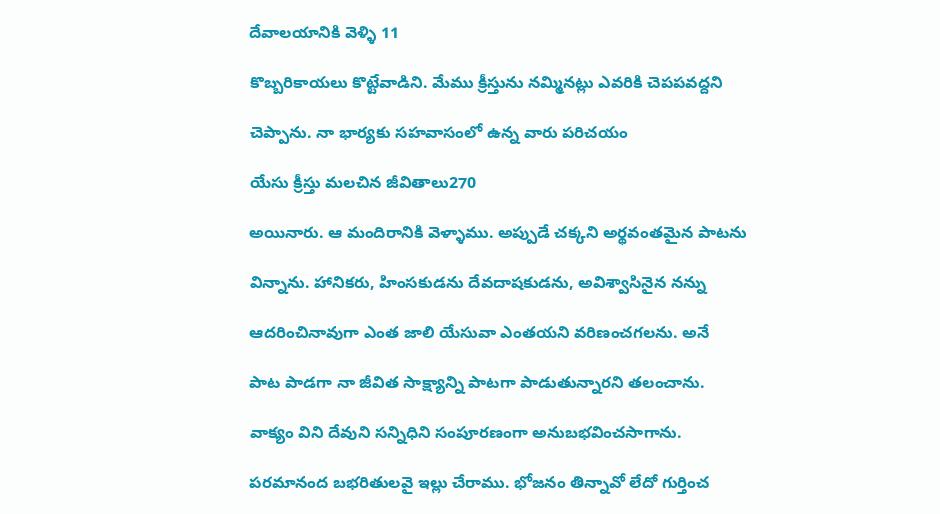దేవాలయానికి వెళ్ళి 11

కొబ్బరికాయలు కొట్టేవాడిని. మేము క్రీస్తును నమ్మినట్లు ఎవరికి చెపపవద్దని

చెప్పాను. నా భార్యకు సహవాసంలో ఉన్న వారు పరిచయం

యేసు క్రీస్తు మలచిన జీవితాలు270

అయినారు. ఆ మందిరానికి వెళ్ళాము. అప్పుడే చక్కని అర్థవంతమైన పాటను

విన్నాను. హానికరు, హింసకుడను దేవదాషకుడను, అవిశ్వాసినైన నన్ను

ఆదరించినావుగా ఎంత జాలి యేసువా ఎంతయని వరిణంచగలను. అనే

పాట పాడగా నా జీవిత సాక్ష్యాన్ని పాటగా పాడుతున్నారని తలంచాను.

వాక్యం విని దేవుని సన్నిధిని సంపూరణంగా అనుబభవించసాగాను.

పరమానంద బభరితులవై ఇల్లు చేరాము. భోజనం తిన్నావో లేదో గుర్తించ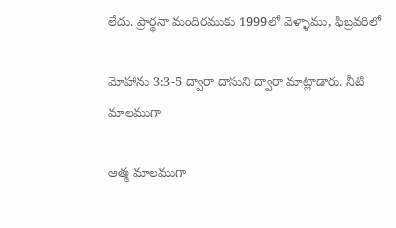లేదు. ప్రార్థనా మందిరముకు 1999లో వెళ్ళాము, ఫిబ్రవరిలో

మోహాను 3:3-5 ద్వారా దాసుని ద్వారా మాట్లాడారు. నీటి మాలముగా

ఆత్మ మాలముగా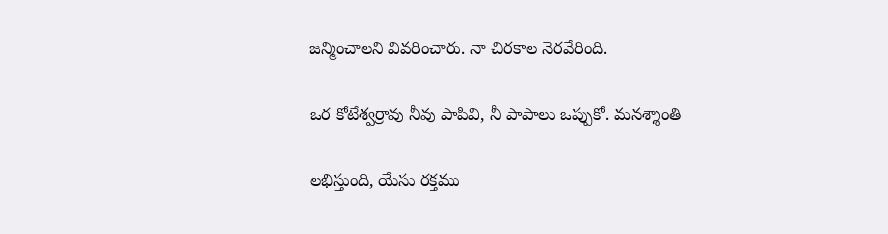జన్మించాలని వివరించారు. నా చిరకాల నెరవేరింది.

ఒర కోటేశ్వర్రావు నీవు పాపివి, నీ పాపాలు ఒప్పుకో. మనశ్శాంతి

లభిస్తుంది, యేసు రక్తము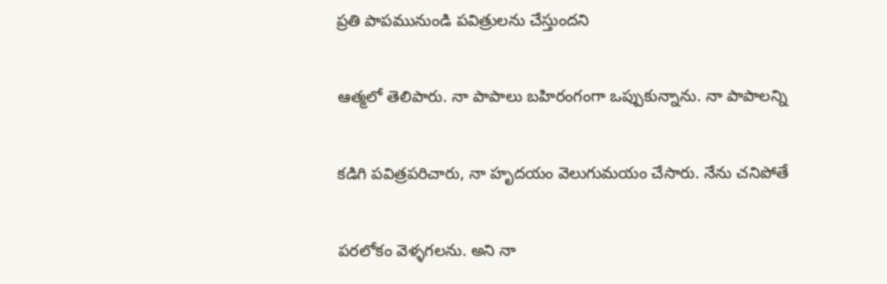ప్రతి పాపమునుండి పవిత్రులను చేస్తుందని

ఆత్మలో తెలిపారు. నా పాపాలు బహిరంగంగా ఒప్పుకున్నాను. నా పాపాలన్ని

కడిగి పవిత్రపరిచారు, నా హృదయం వెలుగుమయం చేసారు. నేను చనిపోతే

పరలోకం వెళ్ళగలను. అని నా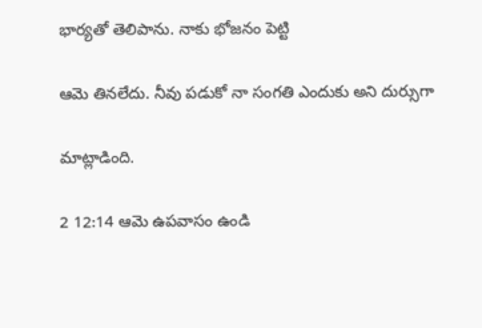భార్యతో తెలిపాను. నాకు భోజనం పెట్టి

ఆమె తినలేదు. నీవు పడుకో నా సంగతి ఎందుకు అని దుర్సుగా

మాట్లాడింది.

2 12:14 ఆమె ఉపవాసం ఉండి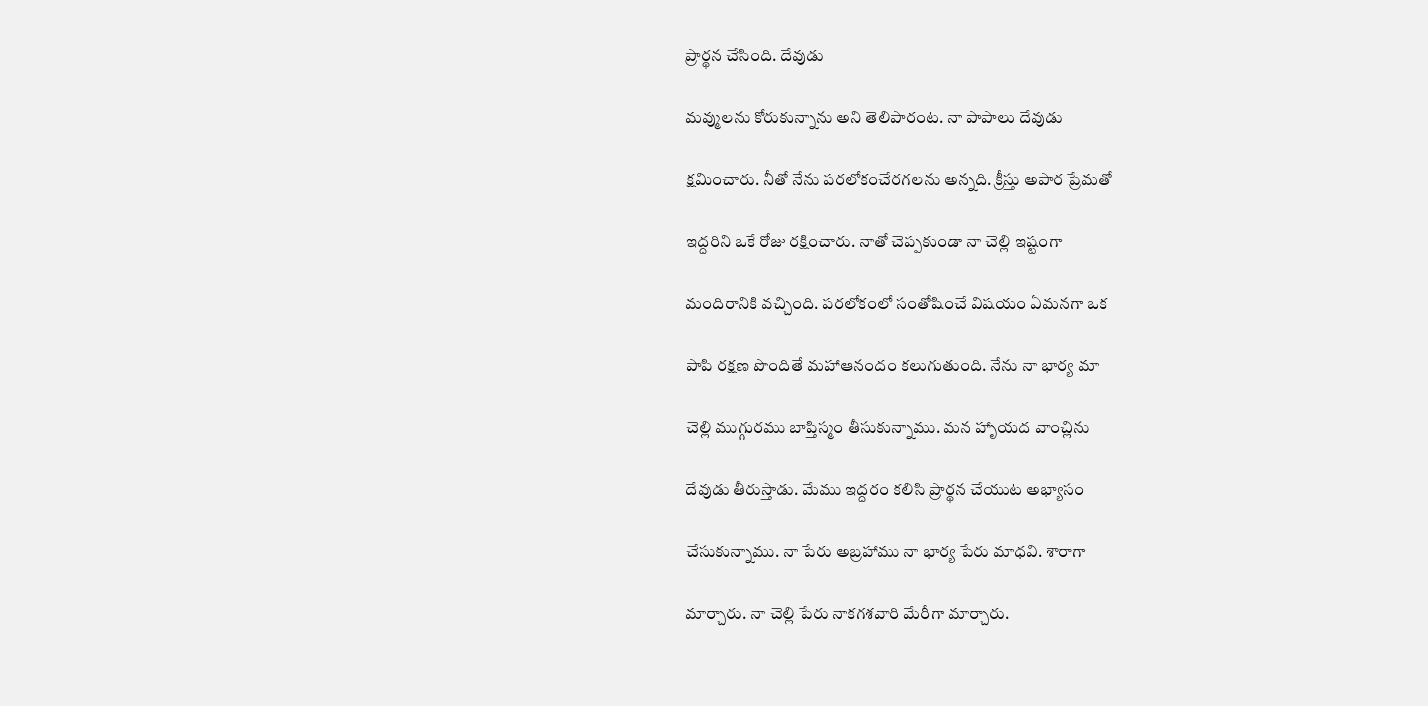ప్రార్థన చేసింది. దేవుడు

మవ్ములను కోరుకున్నాను అని తెలిపారంట. నా పాపాలు దేవుడు

క్షమించారు. నీతో నేను పరలోకంచేరగలను అన్నది. క్రీస్తు అపార ప్రేమతో

ఇద్దరిని ఒకే రోజు రక్షించారు. నాతో చెప్పకుండా నా చెల్లి ఇష్టంగా

మందిరానికి వచ్చింది. పరలోకంలో సంతోషించే విషయం ఏమనగా ఒక

పాపి రక్షణ పొందితే మహాఆనందం కలుగుతుంది. నేను నా భార్య మా

చెల్లి ముగ్గురము బాప్తిస్మం తీసుకున్నాము. మన హాృయద వాంచ్లిను

దేవుడు తీరుస్తాడు. మేము ఇద్దరం కలిసి ప్రార్థన చేయుట అభ్యాసం

చేసుకున్నాము. నా పేరు అబ్రహాము నా భార్య పేరు మాధవి. శారాగా

మార్చారు. నా చెల్లి పేరు నాకగశవారి మేరీగా మార్చారు.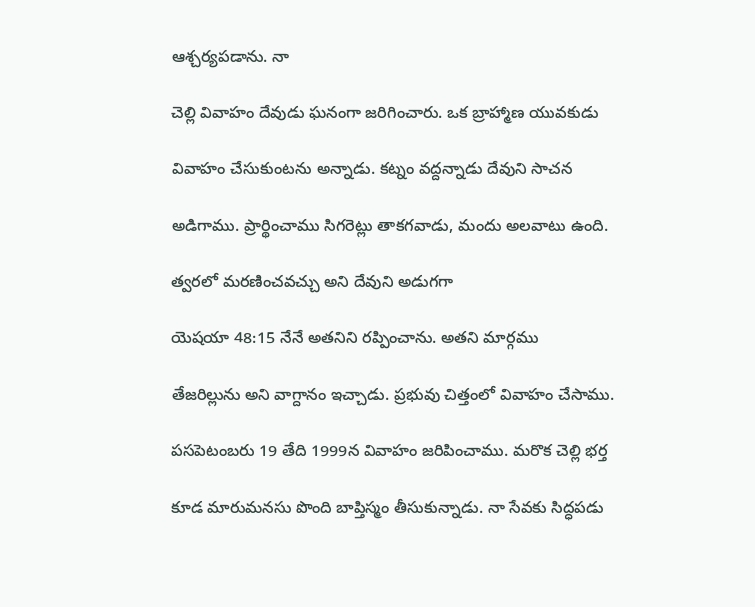ఆశ్చర్యపడాను. నా

చెల్లి వివాహం దేవుడు ఘనంగా జరిగించారు. ఒక బ్రాహ్మాణ యువకుడు

వివాహం చేసుకుంటను అన్నాడు. కట్నం వద్దన్నాడు దేవుని సాచన

అడిగాము. ప్రార్థించాము సిగరెట్లు తాకగవాడు, మందు అలవాటు ఉంది.

త్వరలో మరణించవచ్చు అని దేవుని అడుగగా

యెషయా 48:15 నేనే అతనిని రప్పించాను. అతని మార్గము

తేజరిల్లును అని వాగ్దానం ఇచ్చాడు. ప్రభువు చిత్తంలో వివాహం చేసాము.

పసపెటంబరు 19 తేది 1999న వివాహం జరిపించాము. మరొక చెల్లి భర్త

కూడ మారుమనసు పొంది బాప్తిస్మం తీసుకున్నాడు. నా సేవకు సిద్ధపడు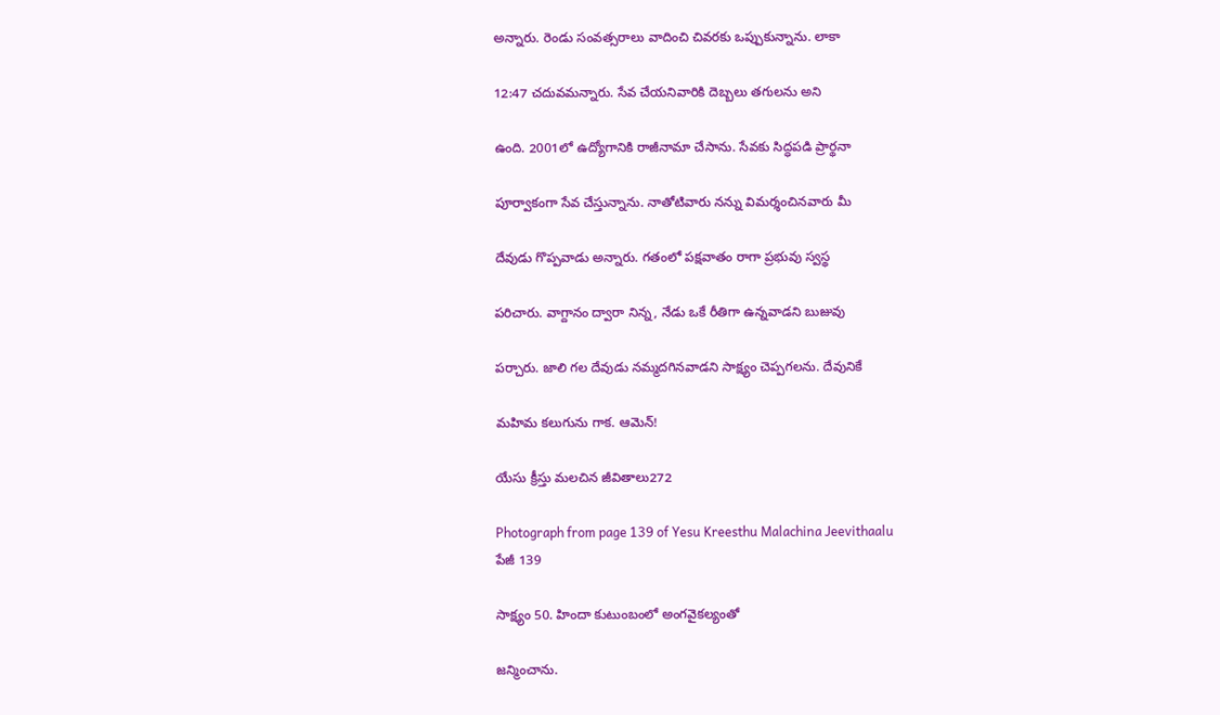అన్నారు. రెండు సంవత్సరాలు వాదించి చివరకు ఒప్పుకున్నాను. లాకా

12:47 చదువమన్నారు. సేవ చేయనివారికి దెబ్బలు తగులను అని

ఉంది. 2001లో ఉద్యోగానికి రాజీనామా చేసాను. సేవకు సిద్ధపడి ప్రార్థనా

పూర్వాకంగా సేవ చేస్తున్నాను. నాతోటివారు నన్ను విమర్శంచినవారు మీ

దేవుడు గొప్పవాడు అన్నారు. గతంలో పక్షవాతం రాగా ప్రభువు స్వస్థ

పరిచారు. వాగ్దానం ద్వారా నిన్న, నేడు ఒకే రీతిగా ఉన్నవాడని బుజువు

పర్చారు. జాలి గల దేవుడు నమ్మదగినవాడని సాక్ష్యం చెప్పగలను. దేవునికే

మహిమ కలుగును గాక. ఆమెన్!

యేసు క్రీస్తు మలచిన జీవితాలు272

Photograph from page 139 of Yesu Kreesthu Malachina Jeevithaalu
పేజీ 139

సాక్ష్యం 50. హిందా కుటుంబంలో అంగవైకల్యంతో

జన్మించాను.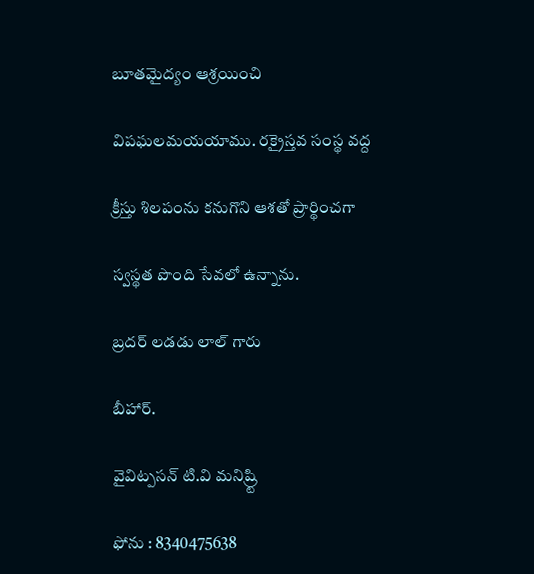బూతమైద్యం ఆశ్రయించి

విపఘలమయయాము. రక్రైస్తవ సంస్థ వద్ద

క్రీస్తు శిలపంను కనుగొని ఆశతో ప్రార్థించగా

స్వస్థత పొంది సేవలో ఉన్నాను.

బ్రదర్ లడడు లాల్ గారు

బీహార్.

వైవిట్పసన్ టి.వి మనిష్ర్టి

ఫోను : 8340475638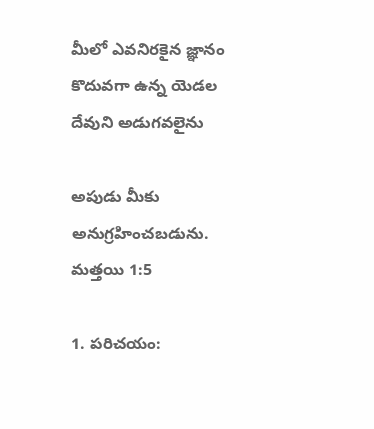మీలో ఎవనిరకైన జ్ఞానం కొదువగా ఉన్న యెడల దేవుని అడుగవలైను

అపుడు మీకు అనుగ్రహించబడును. మత్తయి 1:5

1. పరిచయం: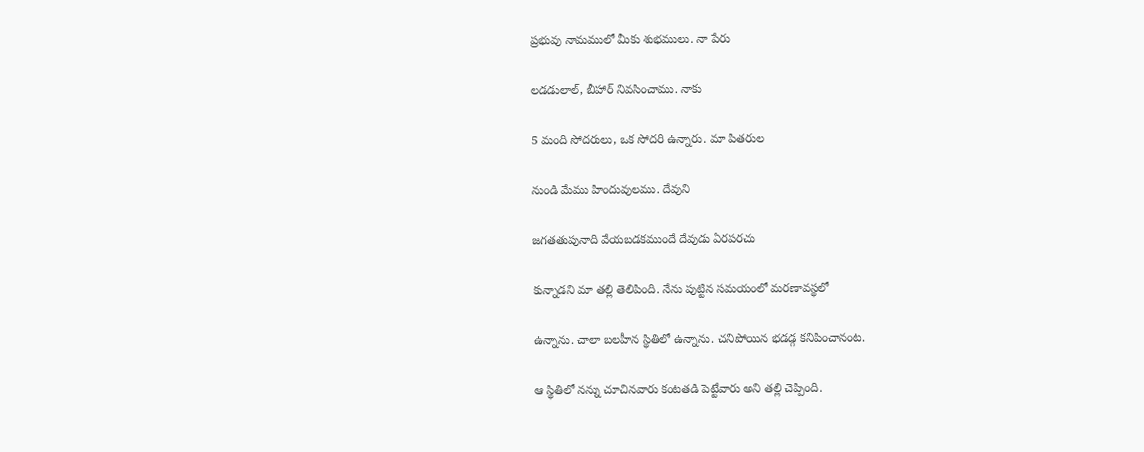ప్రభువు నామములో మీకు శుభములు. నా పేరు

లడడులాల్, బీహార్ నివసించాము. నాకు

5 మంది సోదరులు, ఒక సోదరి ఉన్నారు. మా పితరుల

నుండి మేము హిందువులము. దేవుని

జగతతుపునాది వేయబడకముందే దేవుడు ఏరపరచు

కున్నాడని మా తల్లి తెలిపింది. నేను పుట్టిన సమయంలో మరణావస్థలో

ఉన్నాను. చాలా బలహీన స్థితిలో ఉన్నాను. చనిపోయిన భడడ్గ కనిపించానంట.

ఆ స్థితిలో నన్ను చూచినవారు కంటతడి పెట్టేవారు అని తల్లి చెప్పింది.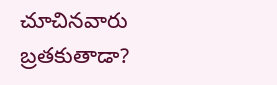చూచినవారు బ్రతకుతాడా?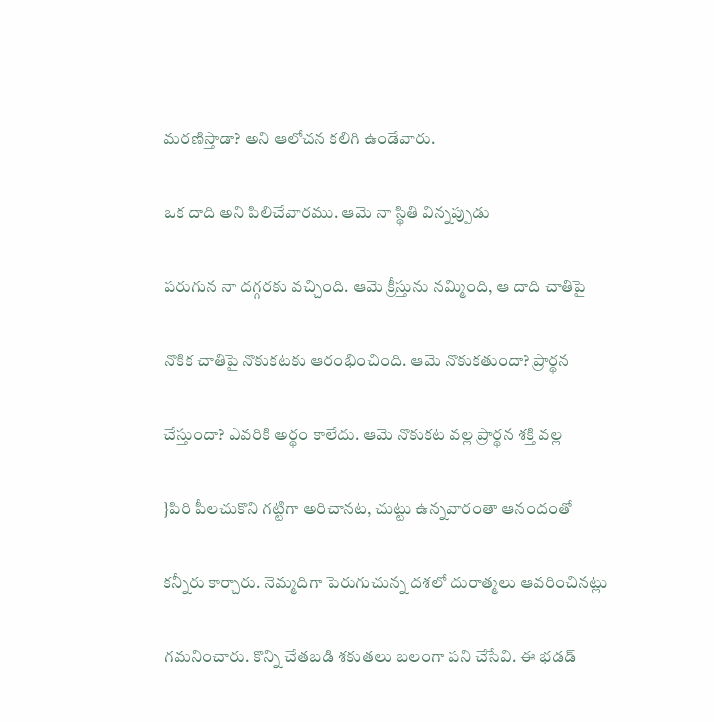మరణిస్తాడా? అని ఆలోచన కలిగి ఉండేవారు.

ఒక దాది అని పిలిచేవారము. ఆమె నా స్థితి విన్నప్పుడు

పరుగున నా దగ్గరకు వచ్చింది. ఆమె క్రీస్తును నమ్మింది, ఆ దాది చాతిపై

నొకిక చాతిపై నొకుకటకు ఆరంభించింది. ఆమె నొకుకతుందా? ప్రార్థన

చేస్తుందా? ఎవరికి అర్థం కాలేదు. ఆమె నొకుకట వల్ల ప్రార్థన శక్తి వల్ల

}పిరి పీలచుకొని గట్టిగా అరిచానట, చుట్టు ఉన్నవారంతా ఆనందంతో

కన్నీరు కార్చారు. నెమ్మదిగా పెరుగుచున్న దశలో దురాత్మలు ఆవరించినట్లు

గమనించారు. కొన్ని చేతబడి శకుతలు బలంగా పని చేసేవి. ఈ భడడ్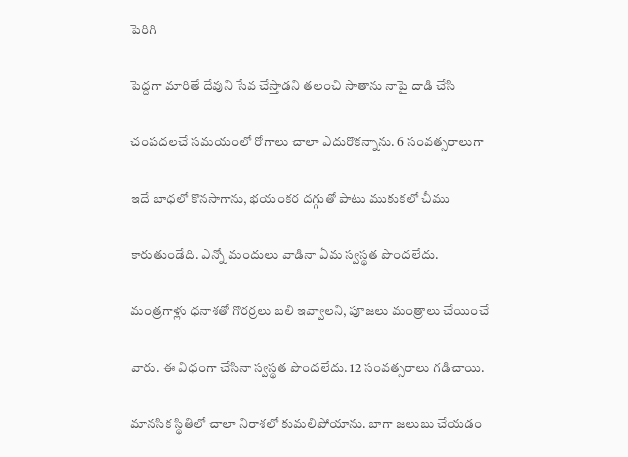పెరిగి

పెద్దగా మారితే దేవుని సేవ చేస్తాడని తలంచి సాతాను నాపై దాడి చేసి

చంపదలచే సమయంలో రోగాలు చాలా ఎదురొకన్నాను. 6 సంవత్సరాలుగా

ఇదే బాధలో కొనసాగాను, భయంకర దగ్గుతో పాటు ముకుకలో చీము

కారుతుండేది. ఎన్నో మందులు వాడినా ఏమ స్వస్థత పొందలేదు.

మంత్రగాళ్లు ధనాశతో గొరర్రలు బలి ఇవ్వాలని, పూజలు మంత్రాలు చేయించే

వారు. ఈ విధంగా చేసినా స్వస్థత పొందలేదు. 12 సంవత్సరాలు గడిచాయి.

మానసిక స్థితిలో చాలా నిరాశలో కుమలిపోయాను. బాగా జలుబు చేయడం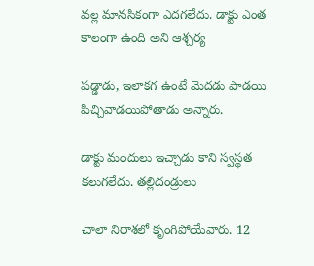వల్ల మానసికంగా ఎదగలేదు. డాక్టు ఎంత కాలంగా ఉంది అని ఆశ్చర్య

పడ్డాడు, ఇలాకగ ఉంటే మెదడు పాడయి పిచ్చివాడయిపోతాడు అన్నారు.

డాక్టు మందులు ఇచ్చాడు కాని స్వస్థత కలుగలేదు. తల్లిదండ్రులు

చాలా నిరాశలో కృంగిపోయేవారు. 12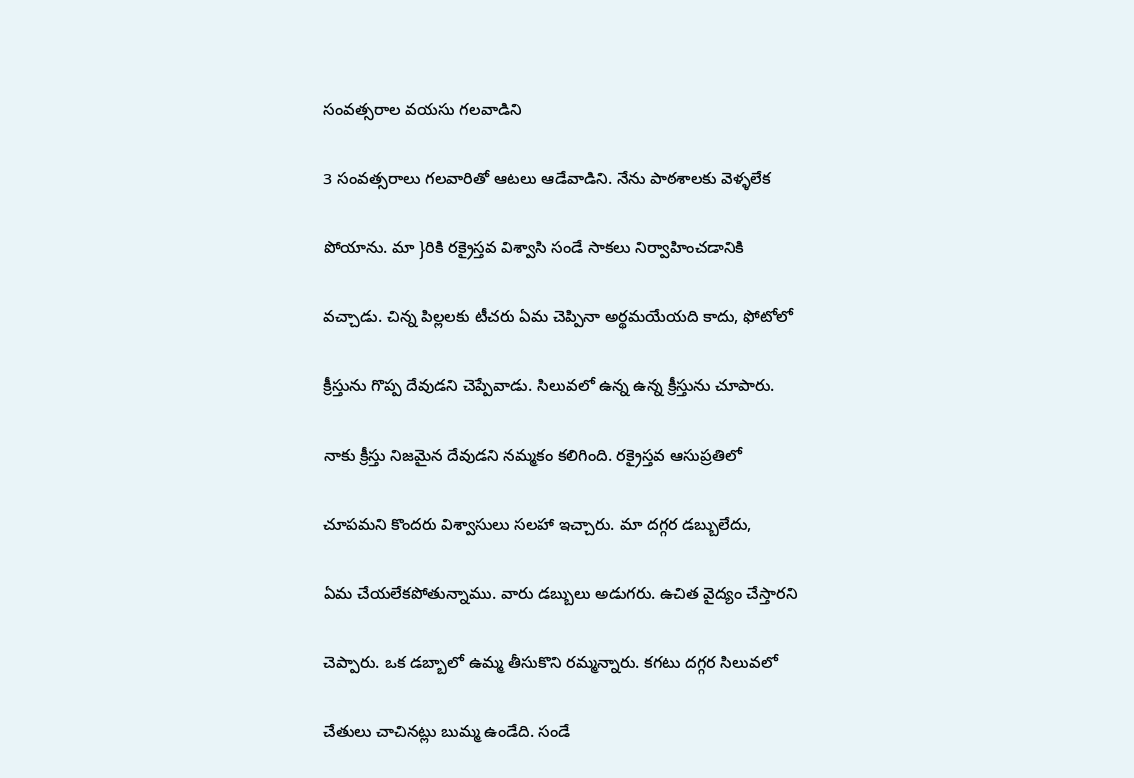సంవత్సరాల వయసు గలవాడిని

3 సంవత్సరాలు గలవారితో ఆటలు ఆడేవాడిని. నేను పాఠశాలకు వెళ్ళలేక

పోయాను. మా }రికి రక్రైస్తవ విశ్వాసి సండే సాకలు నిర్వాహించడానికి

వచ్చాడు. చిన్న పిల్లలకు టీచరు ఏమ చెప్పినా అర్థమయేయది కాదు, ఫోటోలో

క్రీస్తును గొప్ప దేవుడని చెప్పేవాడు. సిలువలో ఉన్న ఉన్న క్రీస్తును చూపారు.

నాకు క్రీస్తు నిజమైన దేవుడని నమ్మకం కలిగింది. రక్రైస్తవ ఆసుప్రతిలో

చూపమని కొందరు విశ్వాసులు సలహా ఇచ్చారు. మా దగ్గర డబ్బులేదు,

ఏమ చేయలేకపోతున్నాము. వారు డబ్బులు అడుగరు. ఉచిత వైద్యం చేస్తారని

చెప్పారు. ఒక డబ్బాలో ఉమ్మ తీసుకొని రమ్మన్నారు. కగటు దగ్గర సిలువలో

చేతులు చాచినట్లు బుమ్మ ఉండేది. సండే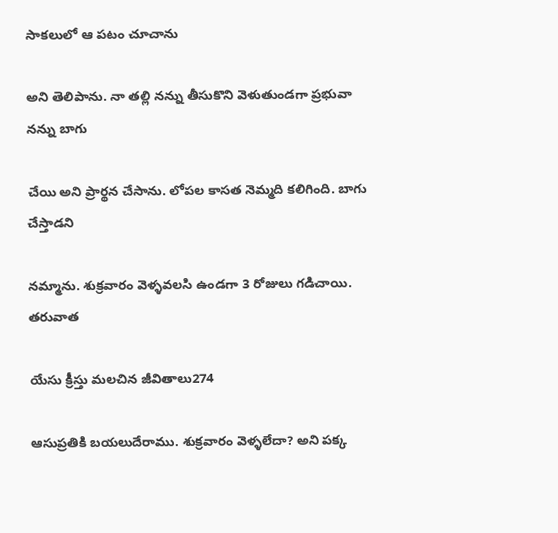సాకలులో ఆ పటం చూచాను

అని తెలిపాను. నా తల్లి నన్ను తీసుకొని వెళుతుండగా ప్రభువా నన్ను బాగు

చేయి అని ప్రార్థన చేసాను. లోపల కాసత నెమ్మది కలిగింది. బాగు చేస్తాడని

నమ్మాను. శుక్రవారం వెళ్ళవలసి ఉండగా 3 రోజులు గడిచాయి. తరువాత

యేసు క్రీస్తు మలచిన జీవితాలు274

ఆసుప్రతికి బయలుదేరాము. శుక్రవారం వెళ్ళలేదా? అని పక్క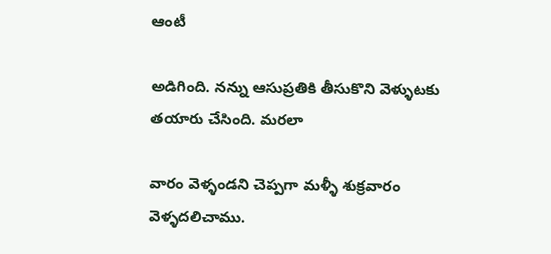ఆంటీ

అడిగింది. నన్ను ఆసుప్రతికి తీసుకొని వెళ్ళుటకు తయారు చేసింది. మరలా

వారం వెళ్ళండని చెప్పగా మళ్ళీ శుక్రవారం వెళ్ళదలిచాము.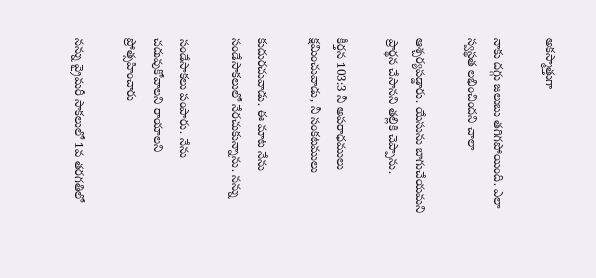అకస్మాత్తుగా

నాకు దగ్గు జలుబు తగిగపోయింది. ఎలా స్వస్థత లభించిందని చాలా

ఆశ్చర్యపడ్డారు. యేసును బాగుచేయమని ప్రార్థన చేసానని తల్లికి చెప్పాను.

కీర్తన 103:3 నీ అపరాధములు క్షమించువాడు, నీ సంకటములు

కుదురచువాడు. ఈ మాట నేను సండేసాకలులో నేరచుకున్నాను. నన్ను

సండేసాకలు పంపారు. నేను చదువుకోవాలని రాయాలని ప్రోత్సహించారు

నన్ను వ్రైమరీ సాకలులో 1వ తరగతిలో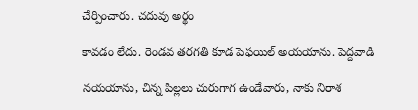చేర్పించారు. చదువు అర్థం

కావడం లేదు. రెండవ తరగతి కూడ పెఫయిల్ అయయాను. పెద్దవాడి

నయయాను, చిన్న పిల్లలు చురుగాగ ఉండేవారు, నాకు నిరాశ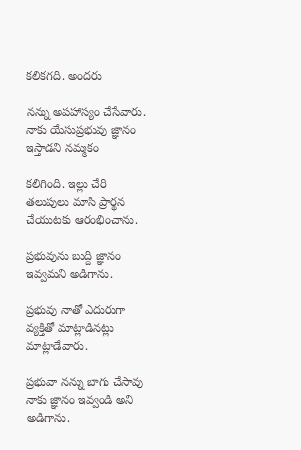కలికగది. అందరు

నన్ను అపహాస్యం చేసేవారు. నాకు యేసుప్రభువు జ్ఞానం ఇస్తాడని నమ్మకం

కలిగింది. ఇల్లు చేరి తలుపులు మాసి ప్రార్థన చేయుటకు ఆరంభించాను.

ప్రభువును బుద్ది జ్ఞానం ఇవ్వమని అడిగాను.

ప్రభువు నాతో ఎదురుగా వ్యక్తితో మాట్లాడినట్లు మాట్లాడేవారు.

ప్రభువా నన్ను బాగు చేసావు నాకు జ్ఞానం ఇవ్వండి అని అడిగాను.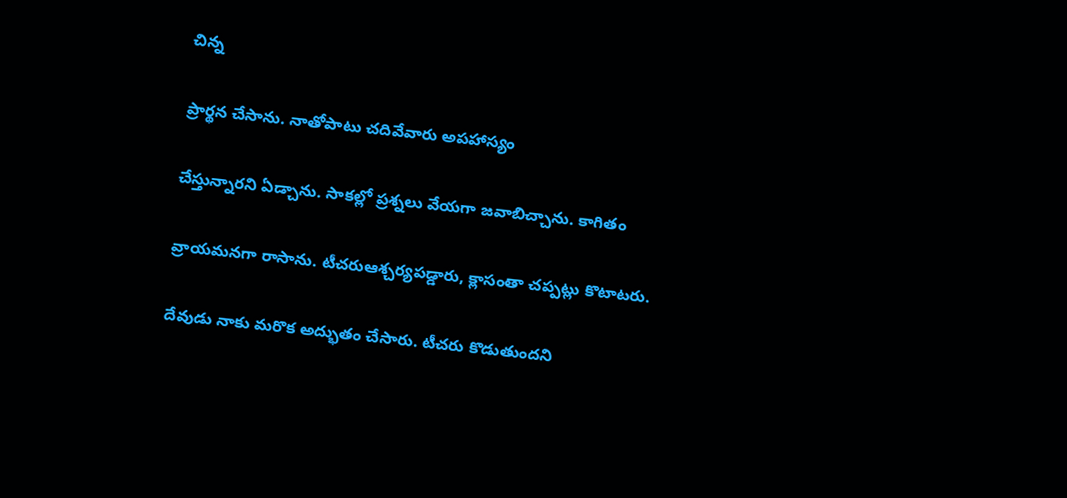చిన్న

ప్రార్థన చేసాను. నాతోపాటు చదివేవారు అపహాస్యం

చేస్తున్నారని ఏడ్చాను. సాకల్లో ప్రశ్నలు వేయగా జవాబిచ్చాను. కాగితం

వ్రాయమనగా రాసాను. టీచరుఆశ్చర్యపడ్డారు, క్లాసంతా చప్పట్లు కొటాటరు.

దేవుడు నాకు మరొక అద్భుతం చేసారు. టీచరు కొడుతుందని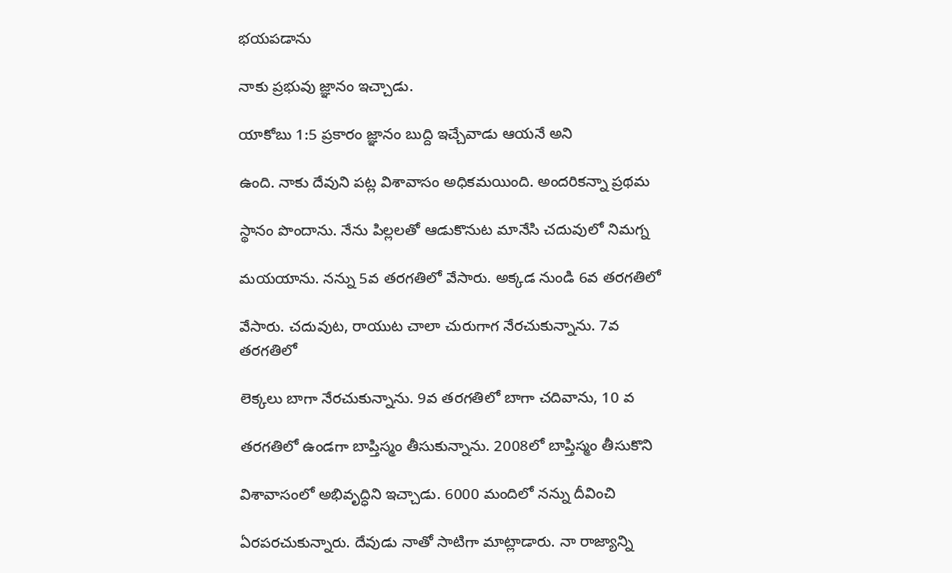భయపడాను

నాకు ప్రభువు జ్ఞానం ఇచ్చాడు.

యాకోబు 1:5 ప్రకారం జ్ఞానం బుద్ది ఇచ్చేవాడు ఆయనే అని

ఉంది. నాకు దేవుని పట్ల విశావాసం అధికమయింది. అందరికన్నా ప్రథమ

స్థానం పొందాను. నేను పిల్లలతో ఆడుకొనుట మానేసి చదువులో నిమగ్న

మయయాను. నన్ను 5వ తరగతిలో వేసారు. అక్కడ నుండి 6వ తరగతిలో

వేసారు. చదువుట, రాయుట చాలా చురుగాగ నేరచుకున్నాను. 7వ తరగతిలో

లెక్కలు బాగా నేరచుకున్నాను. 9వ తరగతిలో బాగా చదివాను, 10 వ

తరగతిలో ఉండగా బాప్తిస్మం తీసుకున్నాను. 2008లో బాప్తిస్మం తీసుకొని

విశావాసంలో అభివృద్ధిని ఇచ్చాడు. 6000 మందిలో నన్ను దీవించి

ఏరపరచుకున్నారు. దేవుడు నాతో సాటిగా మాట్లాడారు. నా రాజ్యాన్ని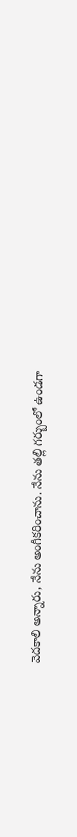వెదకాలి అన్నారు, నేను అంగీకరించాను. నేను తల్లి గర్బుంలో ఉండగా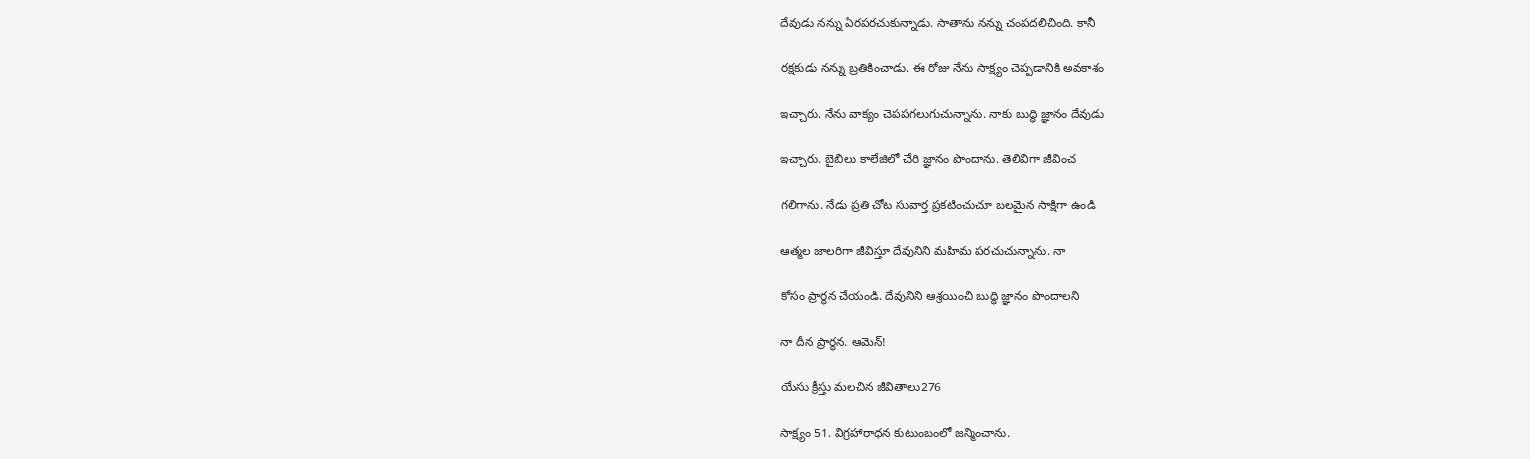దేవుడు నన్ను ఏరపరచుకున్నాడు. సాతాను నన్ను చంపదలిచింది. కానీ

రక్షకుడు నన్ను బ్రతికించాడు. ఈ రోజు నేను సాక్ష్యం చెప్పడానికి అవకాశం

ఇచ్చారు. నేను వాక్యం చెపపగలుగుచున్నాను. నాకు బుద్ధి జ్ఞానం దేవుడు

ఇచ్చారు. బైబిలు కాలేజిలో చేరి జ్ఞానం పొందాను. తెలివిగా జీవించ

గలిగాను. నేడు ప్రతి చోట సువార్త ప్రకటించుచూ బలమైన సాక్షిగా ఉండి

ఆత్మల జాలరిగా జీవిస్తూ దేవునిని మహిమ పరచుచున్నాను. నా

కోసం ప్రార్థన చేయండి. దేవునిని ఆశ్రయించి బుద్ధి జ్ఞానం పొందాలని

నా దీన ప్రార్థన. ఆమెన్!

యేసు క్రీస్తు మలచిన జీవితాలు276

సాక్ష్యం 51. విగ్రహారాధన కుటుంబంలో జన్మించాను.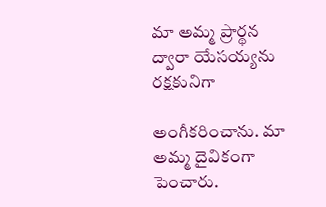మా అమ్మ ప్రార్థన ద్వారా యేసయ్యను రక్షకునిగా

అంగీకరించాను. మా అమ్మ దైవికంగా పెంచారు.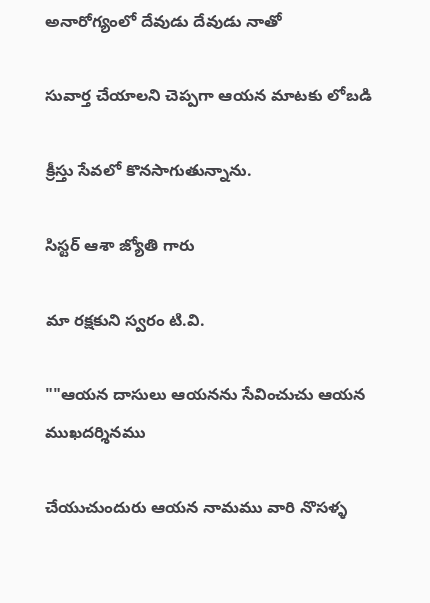అనారోగ్యంలో దేవుడు దేవుడు నాతో

సువార్త చేయాలని చెప్పగా ఆయన మాటకు లోబడి

క్రీస్తు సేవలో కొనసాగుతున్నాను.

సిస్టర్ ఆశా జ్యోతి గారు

మా రక్షకుని స్వరం టి.వి.

""ఆయన దాసులు ఆయనను సేవించుచు ఆయన ముఖదర్శినము

చేయుచుందురు ఆయన నామము వారి నొసళ్ళ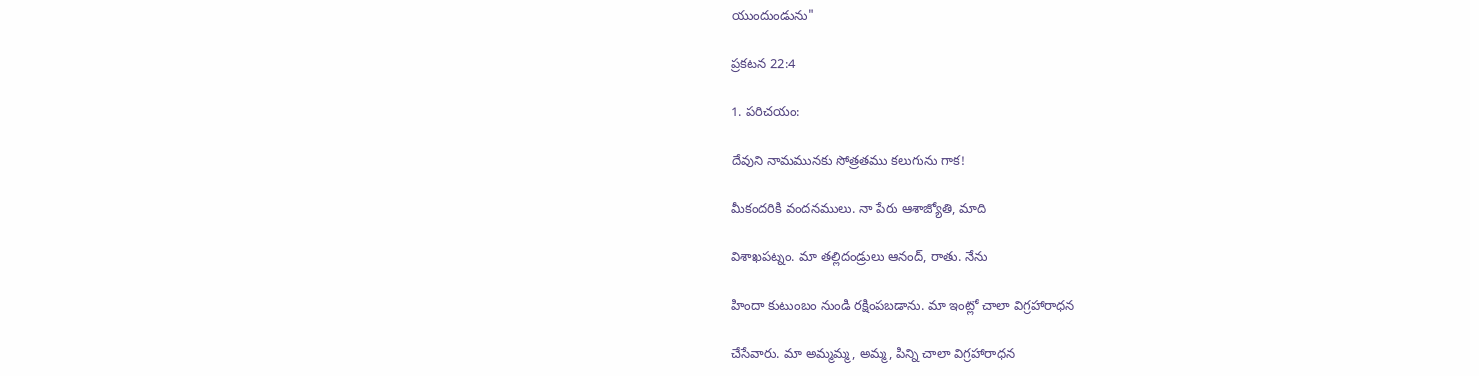యుందుండును"

ప్రకటన 22:4

1. పరిచయం:

దేవుని నామమునకు సోత్రతము కలుగును గాక!

మీకందరికి వందనములు. నా పేరు ఆశాజ్యోతి, మాది

విశాఖపట్నం. మా తల్లిదండ్రులు ఆనంద్, రాతు. నేను

హిందా కుటుంబం నుండి రక్షింపబడాను. మా ఇంట్లో చాలా విగ్రహారాధన

చేసేవారు. మా అమ్మమ్మ, అమ్మ, పిన్ని చాలా విగ్రహారాధన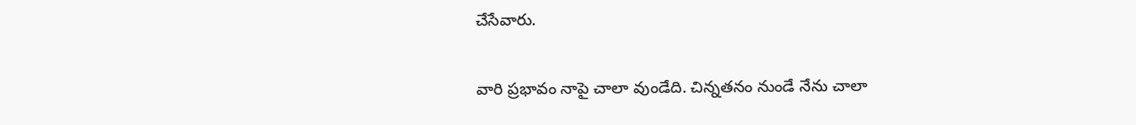చేసేవారు.

వారి ప్రభావం నాపై చాలా వుండేది. చిన్నతనం నుండే నేను చాలా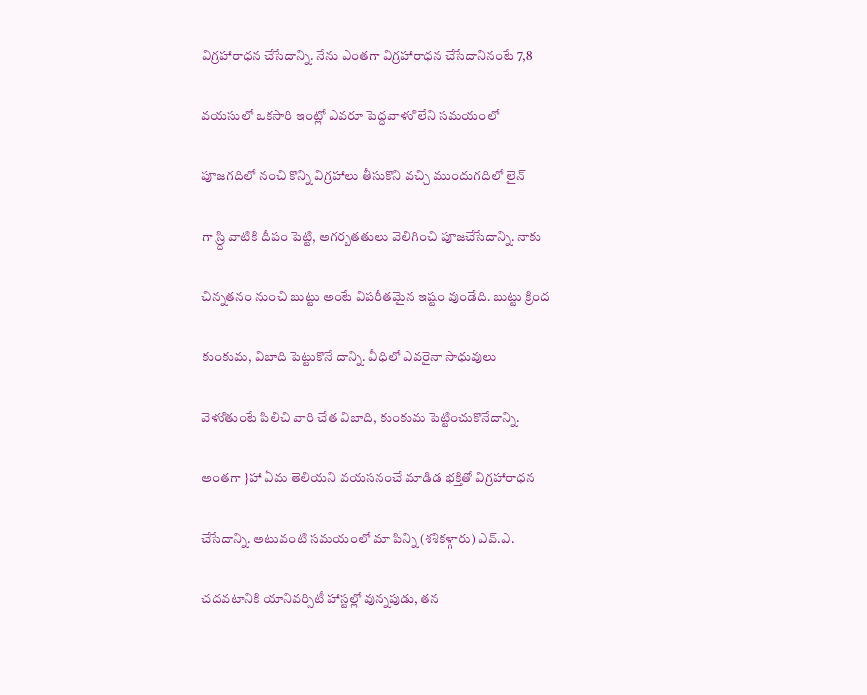విగ్రహారాధన చేసేదాన్ని. నేను ఎంతగా విగ్రహారాధన చేసేదానినంటే 7,8

వయసులో ఒకసారి ఇంట్లో ఎవరూ పెద్దవాళుి లేని సమయంలో

పూజగదిలో నంచి కొన్ని విగ్రహాలు తీసుకొని వచ్చి ముందుగదిలో లైన్

గా స్ర్ది వాటికి దీపం పెట్టి, అగర్బతతులు వెలిగించి పూజచేసేదాన్ని. నాకు

చిన్నతనం నుంచి బుట్టు అంటే విపరీతమైన ఇష్టం వుండేది. బుట్టు క్రింద

కుంకుమ, విబాది పెట్టుకొనే దాన్ని. వీధిలో ఎవరైనా సాధువులు

వెళుితుంటే పిలిచి వారి చేత విబాది, కుంకుమ పెట్టించుకొనేదాన్ని.

అంతగా }హా ఏమ తెలియని వయసనంచే మాడిడ భక్తితో విగ్రహారాధన

చేసేదాన్ని. అటువంటి సమయంలో మా పిన్ని (శశికళ్గారు) ఎవ్.ఎ.

చదవటానికి యానివర్సిటీ హాస్టల్లో వున్నపుడు, తన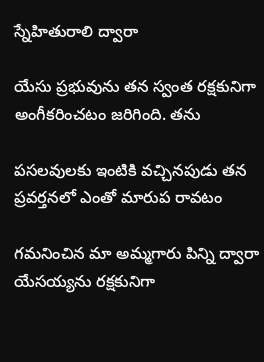స్నేహితురాలి ద్వారా

యేసు ప్రభువును తన స్వంత రక్షకునిగా అంగీకరించటం జరిగింది. తను

పసలవులకు ఇంటికి వచ్చినపుడు తన ప్రవర్తనలో ఎంతో మారుప రావటం

గమనించిన మా అమ్మగారు పిన్ని ద్వారా యేసయ్యను రక్షకునిగా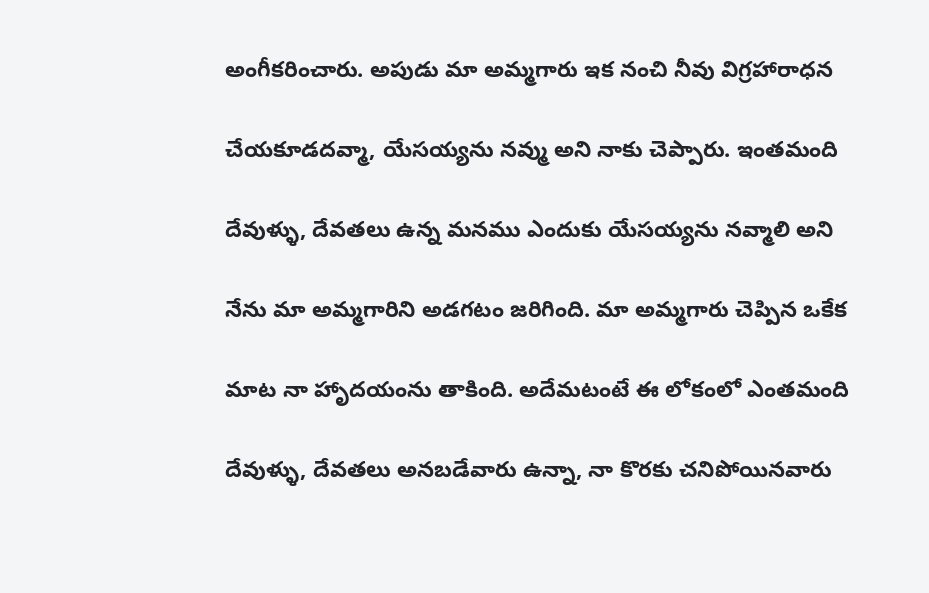అంగీకరించారు. అపుడు మా అమ్మగారు ఇక నంచి నీవు విగ్రహారాధన

చేయకూడదవ్మా, యేసయ్యను నవ్ము అని నాకు చెప్పారు. ఇంతమంది

దేవుళ్ళు, దేవతలు ఉన్న మనము ఎందుకు యేసయ్యను నవ్మాలి అని

నేను మా అమ్మగారిని అడగటం జరిగింది. మా అమ్మగారు చెప్పిన ఒకేక

మాట నా హాృదయంను తాకింది. అదేమటంటే ఈ లోకంలో ఎంతమంది

దేవుళ్ళు, దేవతలు అనబడేవారు ఉన్నా, నా కొరకు చనిపోయినవారు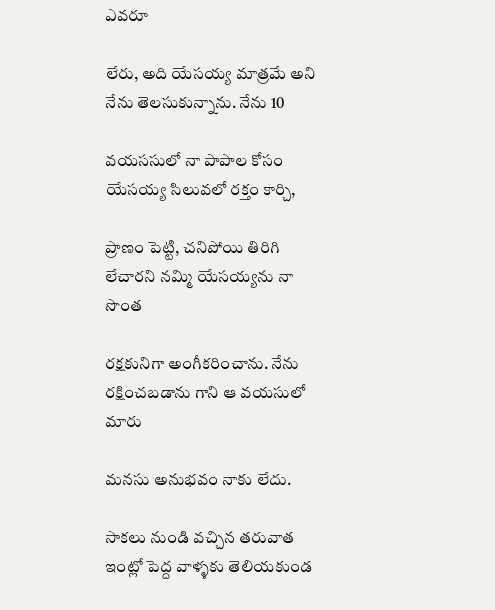ఎవరూ

లేరు, అది యేసయ్య మాత్రమే అని నేను తెలసుకున్నాను. నేను 10

వయససులో నా పాపాల కోసం యేసయ్య సిలువలో రక్తం కార్చి,

ప్రాణం పెట్టి, చనిపోయి తిరిగి లేచారని నమ్మి యేసయ్యను నా సొంత

రక్షకునిగా అంగీకరించాను. నేను రక్షించబడాను గాని ఆ వయసులో మారు

మనసు అనుభవం నాకు లేదు.

సాకలు నుండి వచ్చిన తరువాత ఇంట్లో పెద్ద వాళ్ళకు తెలియకుండ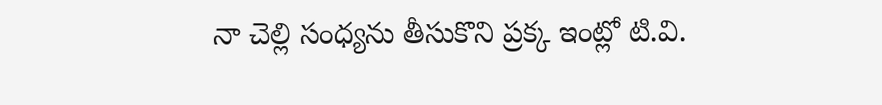నా చెల్లి సంధ్యను తీసుకొని ప్రక్క ఇంట్లో టి.వి.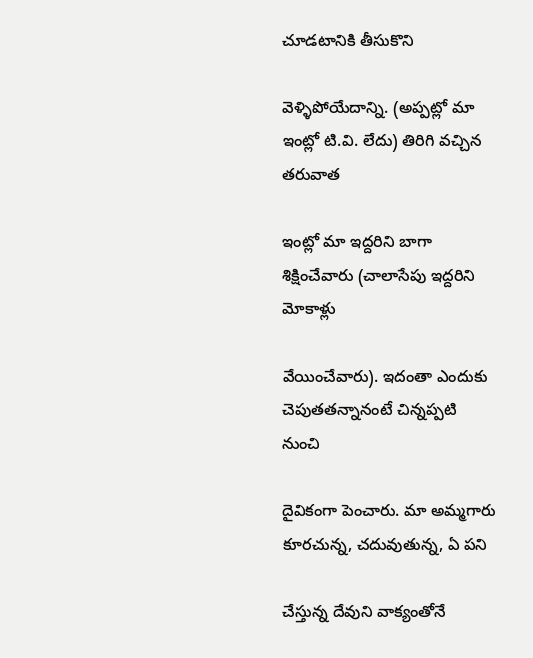చూడటానికి తీసుకొని

వెళ్ళిపోయేదాన్ని. (అప్పట్లో మా ఇంట్లో టి.వి. లేదు) తిరిగి వచ్చిన తరువాత

ఇంట్లో మా ఇద్దరిని బాగా శిక్షించేవారు (చాలాసేపు ఇద్దరిని మోకాళ్లు

వేయించేవారు). ఇదంతా ఎందుకు చెపుతతన్నానంటే చిన్నప్పటి నుంచి

దైవికంగా పెంచారు. మా అమ్మగారు కూరచున్న, చదువుతున్న, ఏ పని

చేస్తున్న దేవుని వాక్యంతోనే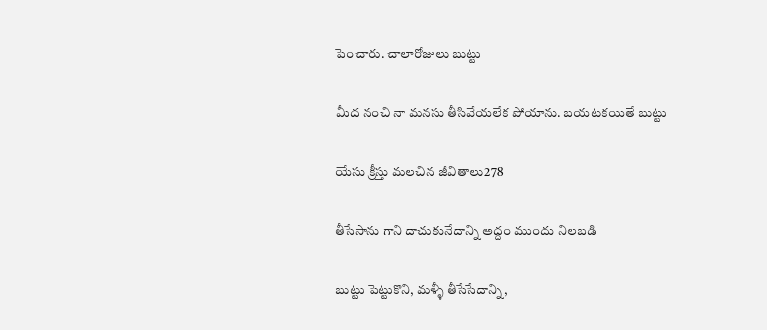పెంచారు. చాలారోజులు బుట్టు

మీద నంచి నా మనసు తీసివేయలేక పోయాను. బయటకయితే బుట్టు

యేసు క్రీస్తు మలచిన జీవితాలు278

తీసేసాను గాని దాచుకునేదాన్ని అద్దం ముందు నిలబడి

బుట్టు పెట్టుకొని, మళ్ళీ తీసేసేదాన్ని,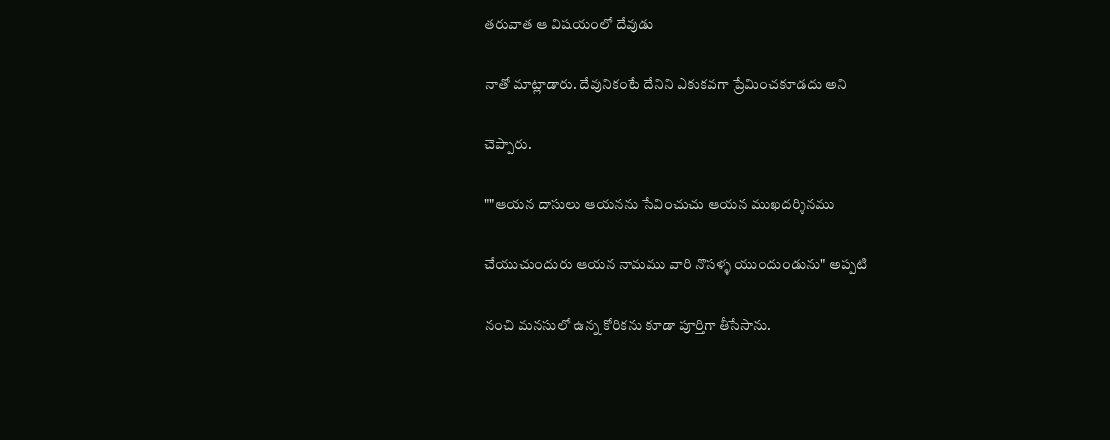తరువాత ఆ విషయంలో దేవుడు

నాతో మాట్లాడారు. దేవునికంటే దేనిని ఎకుకవగా ప్రేమించకూడదు అని

చెప్పారు.

""ఆయన దాసులు ఆయనను సేవించుచు ఆయన ముఖదర్శినము

చేయుచుందురు ఆయన నామము వారి నొసళ్ళ యుందుండును" అప్పటి

నంచి మనసులో ఉన్న కోరికను కూడా పూర్తిగా తీసేసాను.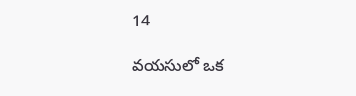14

వయసులో ఒక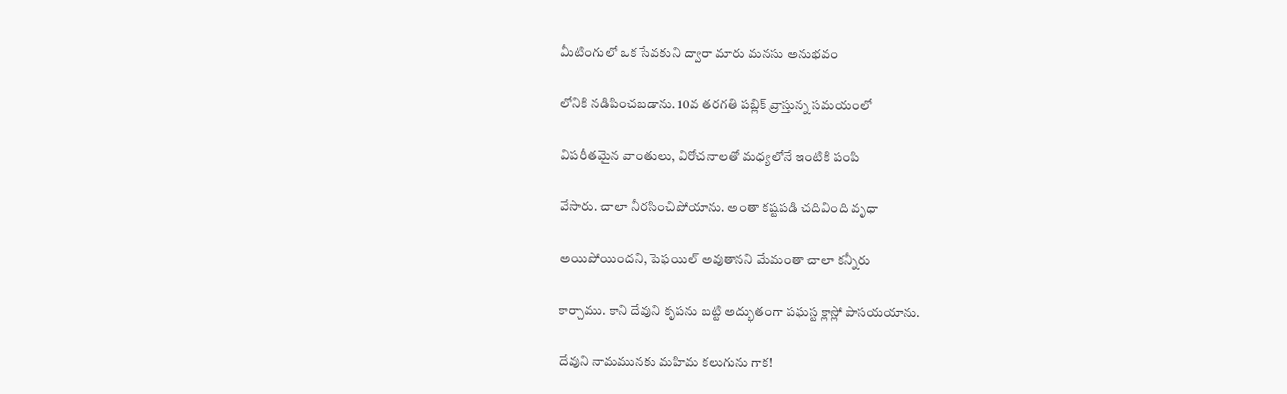మీటింగులో ఒక సేవకుని ద్వారా మారు మనసు అనుభవం

లోనికి నడిపించబడాను. 10వ తరగతి పబ్లిక్ వ్రాస్తున్న సమయంలో

విపరీతమైన వాంతులు, విరోచనాలతో మధ్యలోనే ఇంటికి పంపి

వేసారు. చాలా నీరసించిపోయాను. అంతా కష్టపడి చదివింది వృధా

అయిపోయిందని, పెఫయిల్ అవుతానని మేమంతా చాలా కన్నీరు

కార్చాము. కాని దేవుని కృపను బట్టి అద్భుతంగా పఘస్ట క్లాస్లో పాసయయాను.

దేవుని నామమునకు మహిమ కలుగును గాక!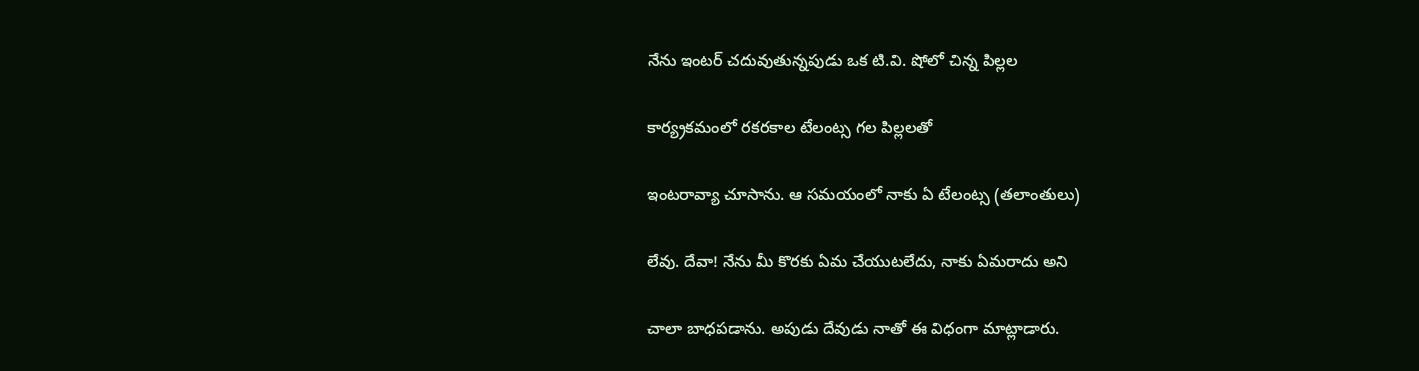నేను ఇంటర్ చదువుతున్నపుడు ఒక టి.వి. షోలో చిన్న పిల్లల

కార్య్రకమంలో రకరకాల టేలంట్స గల పిల్లలతో

ఇంటరావ్యా చూసాను. ఆ సమయంలో నాకు ఏ టేలంట్స (తలాంతులు)

లేవు. దేవా! నేను మీ కొరకు ఏమ చేయుటలేదు, నాకు ఏమరాదు అని

చాలా బాధపడాను. అపుడు దేవుడు నాతో ఈ విధంగా మాట్లాడారు.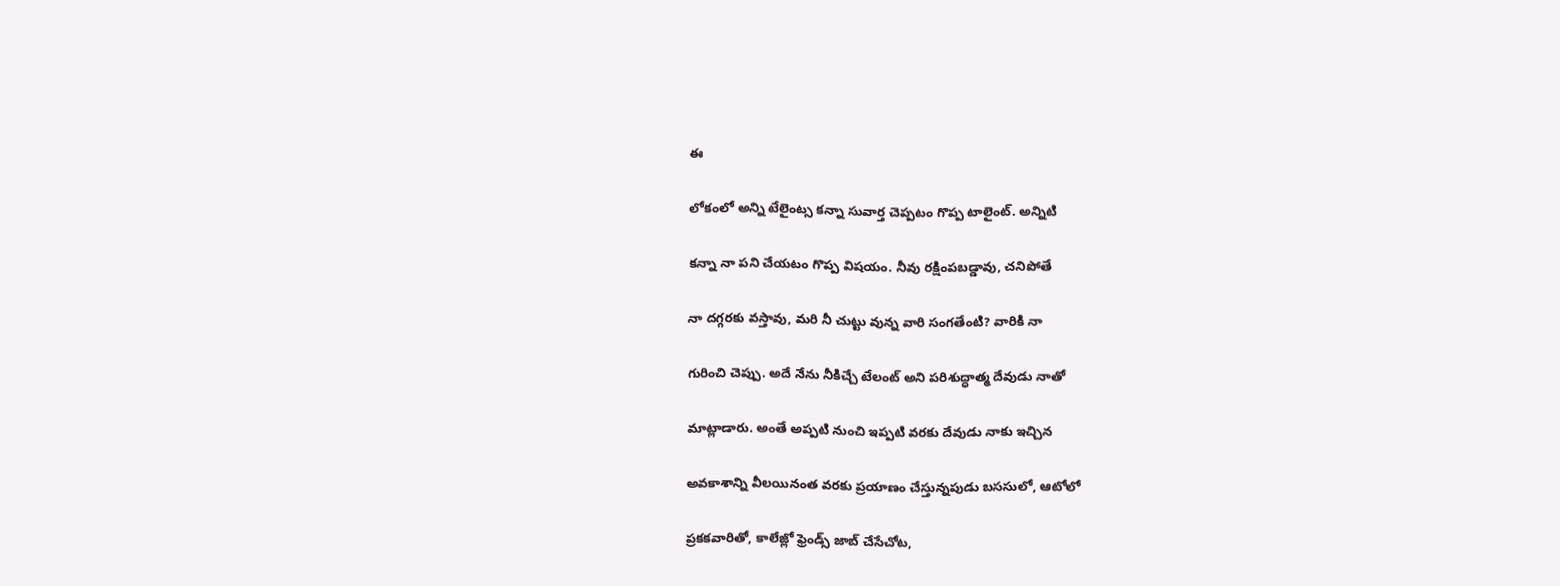ఈ

లోకంలో అన్ని టేలైంట్స కన్నా సువార్త చెప్పటం గొప్ప టాలైంట్. అన్నిటి

కన్నా నా పని చేయటం గొప్ప విషయం. నీవు రక్షింపబడ్డావు, చనిపోతే

నా దగ్గరకు వస్తావు, మరి నీ చుట్టు వున్న వారి సంగతేంటి? వారికి నా

గురించి చెప్పు. అదే నేను నీకిచ్చే టేలంట్ అని పరిశుద్ధాత్మ దేవుడు నాతో

మాట్లాడారు. అంతే అప్పటి నుంచి ఇప్పటి వరకు దేవుడు నాకు ఇచ్చిన

అవకాశాన్ని వీలయినంత వరకు ప్రయాణం చేస్తున్నపుడు బససులో, ఆటోలో

ప్రకకవారితో, కాలేజ్లో ఫ్రెండ్స్ జాబ్ చేసేచోట,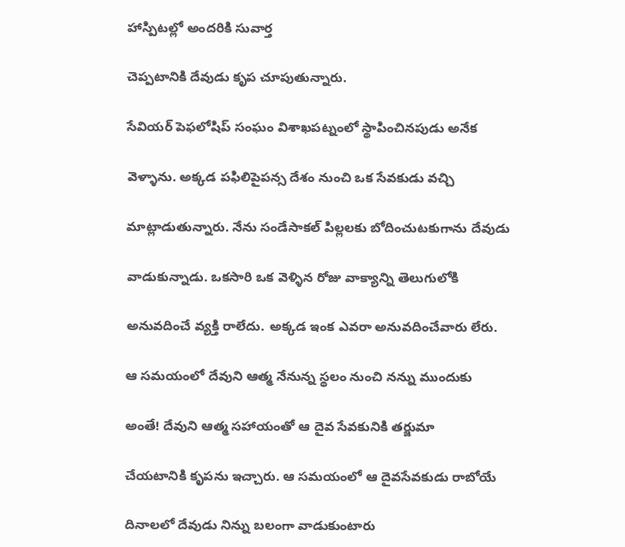హాస్పిటల్లో అందరికి సువార్త

చెప్పటానికి దేవుడు కృప చూపుతున్నారు.

సేవియర్ పెఫలోషిప్ సంఘం విశాఖపట్నంలో స్థాపించినపుడు అనేక

వెళ్ళాను. అక్కడ పఫిలిపైపన్స దేశం నుంచి ఒక సేవకుడు వచ్చి

మాట్లాడుతున్నారు. నేను సండేసాకల్ పిల్లలకు బోదించుటకుగాను దేవుడు

వాడుకున్నాడు. ఒకసారి ఒక వెళ్ళిన రోజు వాక్యాన్ని తెలుగులోకి

అనువదించే వ్యక్తి రాలేదు. అక్కడ ఇంక ఎవరా అనువదించేవారు లేరు.

ఆ సమయంలో దేవుని ఆత్మ నేనున్న స్థలం నుంచి నన్ను ముందుకు

అంతే! దేవుని ఆత్మ సహాయంతో ఆ దైవ సేవకునికి తర్జుమా

చేయటానికి కృపను ఇచ్చారు. ఆ సమయంలో ఆ దైవసేవకుడు రాబోయే

దినాలలో దేవుడు నిన్ను బలంగా వాడుకుంటారు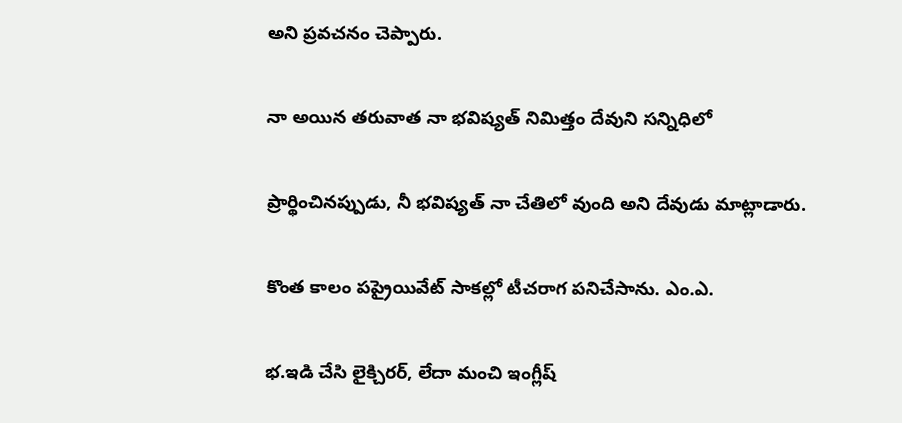అని ప్రవచనం చెప్పారు.

నా అయిన తరువాత నా భవిష్యత్ నిమిత్తం దేవుని సన్నిధిలో

ప్రార్థించినప్పుడు, నీ భవిష్యత్ నా చేతిలో వుంది అని దేవుడు మాట్లాడారు.

కొంత కాలం పప్రైయివేట్ సాకల్లో టీచరాగ పనిచేసాను. ఎం.ఎ.

భ.ఇడి చేసి లైక్చిరర్, లేదా మంచి ఇంగ్లీష్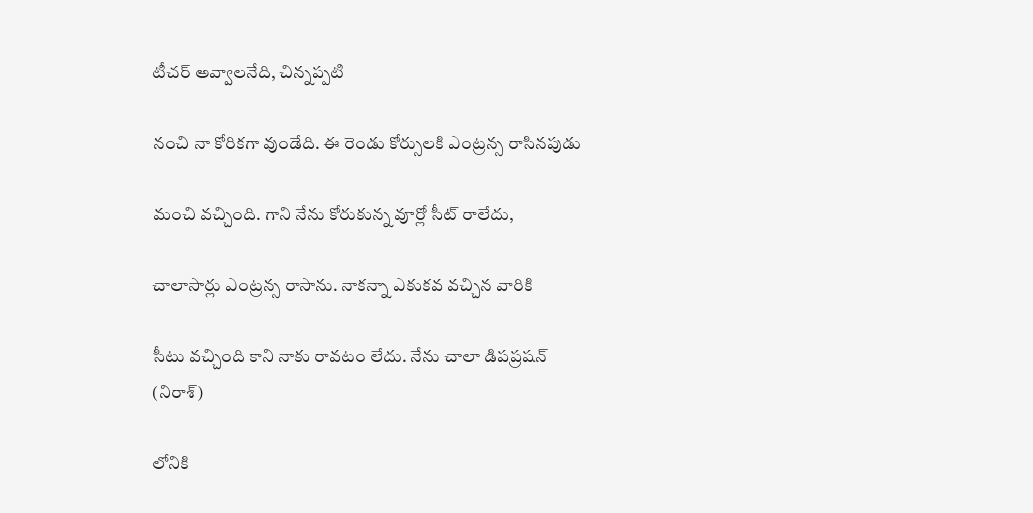టీచర్ అవ్వాలనేది, చిన్నప్పటి

నంచి నా కోరికగా వుండేది. ఈ రెండు కోర్సులకి ఎంట్రన్స రాసినపుడు

మంచి వచ్చింది. గాని నేను కోరుకున్న వూర్లో సీట్ రాలేదు,

చాలాసార్లు ఎంట్రన్స రాసాను. నాకన్నా ఎకుకవ వచ్చిన వారికి

సీటు వచ్చింది కాని నాకు రావటం లేదు. నేను చాలా డిపప్రషన్ (నిరాశ్)

లోనికి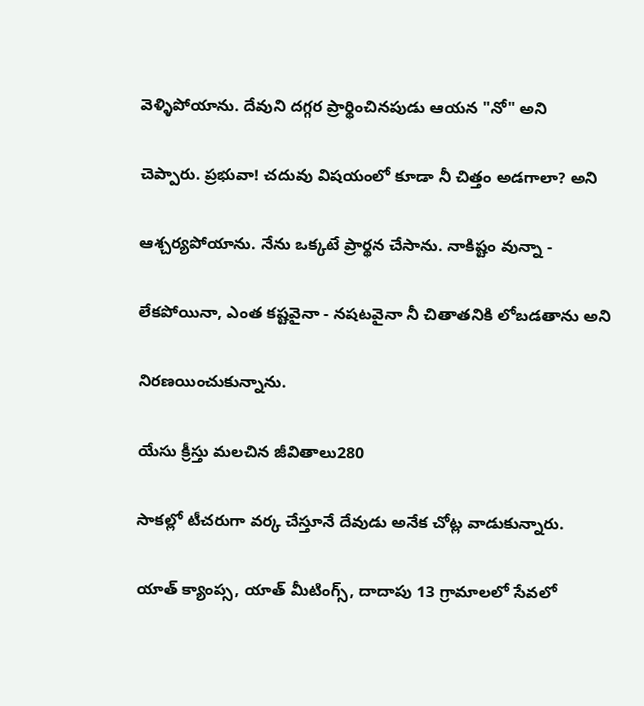వెళ్ళిపోయాను. దేవుని దగ్గర ప్రార్థించినపుడు ఆయన "నో" అని

చెప్పారు. ప్రభువా! చదువు విషయంలో కూడా నీ చిత్తం అడగాలా? అని

ఆశ్చర్యపోయాను. నేను ఒక్కటే ప్రార్థన చేసాను. నాకిష్టం వున్నా -

లేకపోయినా, ఎంత కష్టవైనా - నషటవైనా నీ చితాతనికి లోబడతాను అని

నిరణయించుకున్నాను.

యేసు క్రీస్తు మలచిన జీవితాలు280

సాకల్లో టీచరుగా వర్క చేస్తూనే దేవుడు అనేక చోట్ల వాడుకున్నారు.

యాత్ క్యాంప్స, యాత్ మీటింగ్స్, దాదాపు 13 గ్రామాలలో సేవలో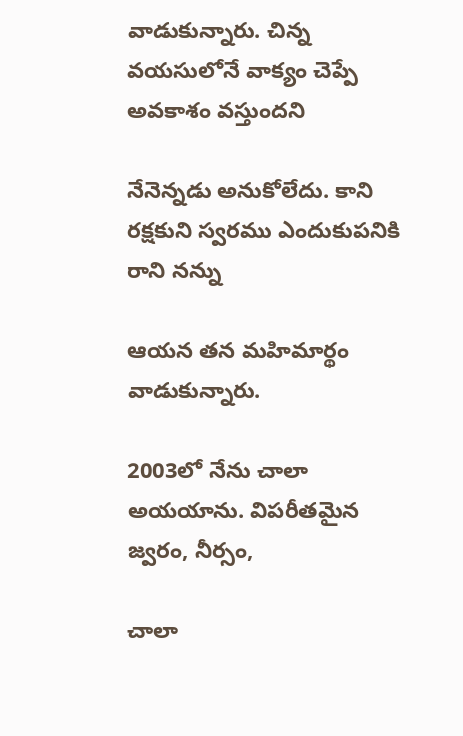వాడుకున్నారు. చిన్న వయసులోనే వాక్యం చెప్పే అవకాశం వస్తుందని

నేనెన్నడు అనుకోలేదు. కాని రక్షకుని స్వరము ఎందుకుపనికి రాని నన్ను

ఆయన తన మహిమార్థం వాడుకున్నారు.

2003లో నేను చాలా అయయాను. విపరీతమైన జ్వరం, నీర్సం,

చాలా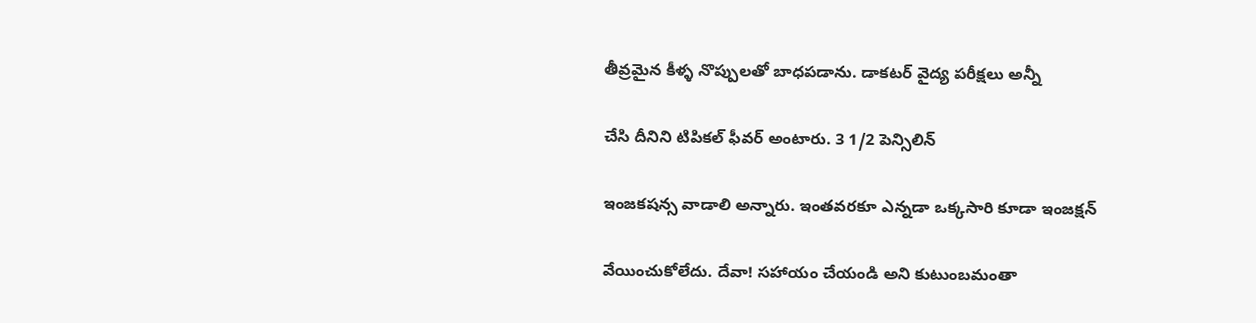తీవ్రమైన కీళ్ళ నొప్పులతో బాధపడాను. డాకటర్ వైద్య పరీక్షలు అన్నీ

చేసి దీనిని టిపికల్ ఫీవర్ అంటారు. 3 1/2 పెన్సిలిన్

ఇంజకషన్స వాడాలి అన్నారు. ఇంతవరకూ ఎన్నడా ఒక్కసారి కూడా ఇంజక్షన్

వేయించుకోలేదు. దేవా! సహాయం చేయండి అని కుటుంబమంతా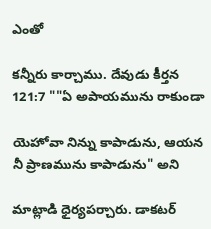ఎంతో

కన్నీరు కార్చాము. దేవుడు కీర్తన 121:7 ""ఏ అపాయమును రాకుండా

యెహోవా నిన్ను కాపాడును, ఆయన నీ ప్రాణమును కాపాడును" అని

మాట్లాడి ధైర్యపర్చారు. డాకటర్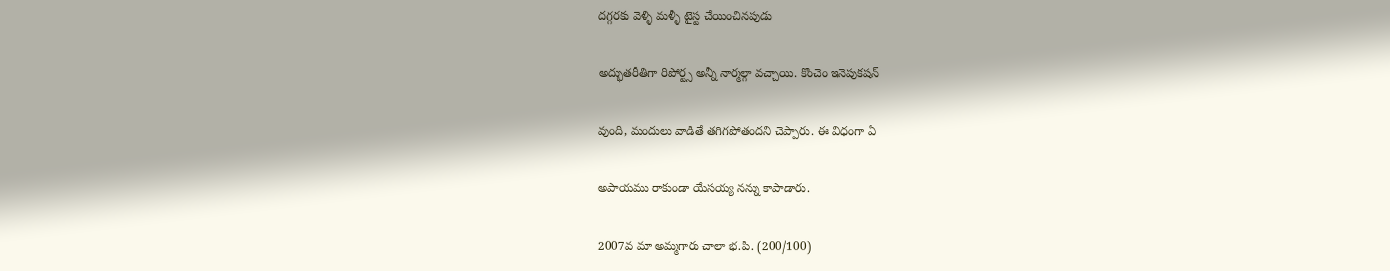దగ్గరకు వెళ్ళి మళ్ళీ టైస్ట చేయించినపుడు

అద్భుతరీతిగా రిపోర్ట్స అన్నీ నార్మల్గా వచ్చాయి. కొంచెం ఇనెపుకషన్

వుంది, మందులు వాడితే తగిగపోతందని చెప్పారు. ఈ విధంగా ఏ

అపాయము రాకుండా యేసయ్య నన్ను కాపాడారు.

2007వ మా అమ్మగారు చాలా భ.పి. (200/100)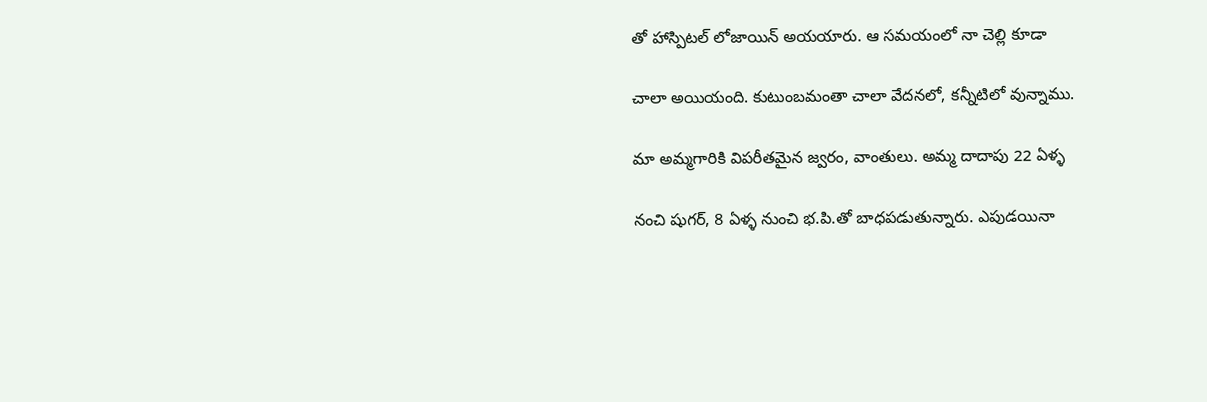తో హాస్పిటల్ లోజాయిన్ అయయారు. ఆ సమయంలో నా చెల్లి కూడా

చాలా అయియంది. కుటుంబమంతా చాలా వేదనలో, కన్నీటిలో వున్నాము.

మా అమ్మగారికి విపరీతమైన జ్వరం, వాంతులు. అమ్మ దాదాపు 22 ఏళ్ళ

నంచి షుగర్, 8 ఏళ్ళ నుంచి భ.పి.తో బాధపడుతున్నారు. ఎపుడయినా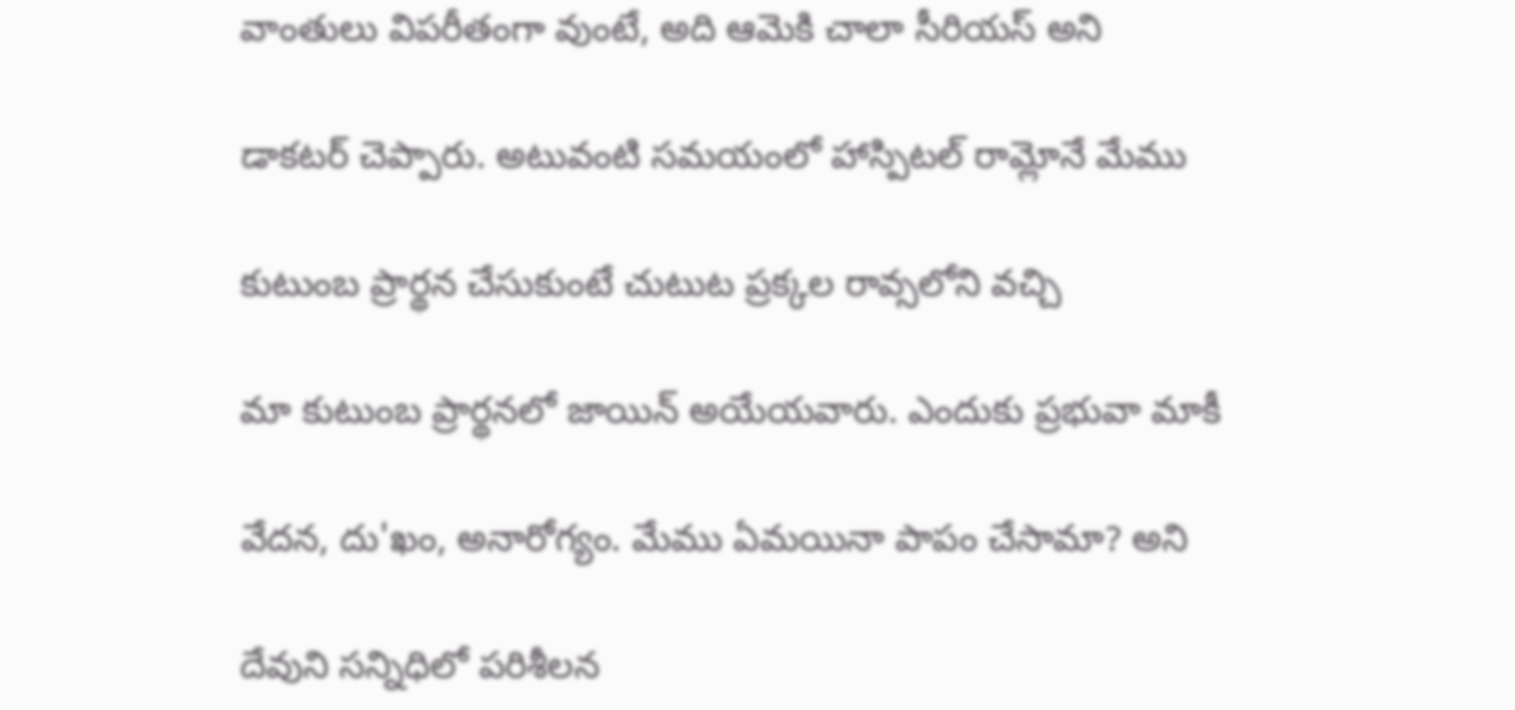వాంతులు విపరీతంగా వుంటే, అది ఆమెకి చాలా సీరియస్ అని

డాకటర్ చెప్పారు. అటువంటి సమయంలో హాస్పిటల్ రామ్లోనే మేము

కుటుంబ ప్రార్థన చేసుకుంటే చుటుట ప్రక్కల రావ్సలోని వచ్చి

మా కుటుంబ ప్రార్థనలో జాయిన్ అయేయవారు. ఎందుకు ప్రభువా మాకీ

వేదన, దు'ఖం, అనారోగ్యం. మేము ఏమయినా పాపం చేసామా? అని

దేవుని సన్నిధిలో పరిశీలన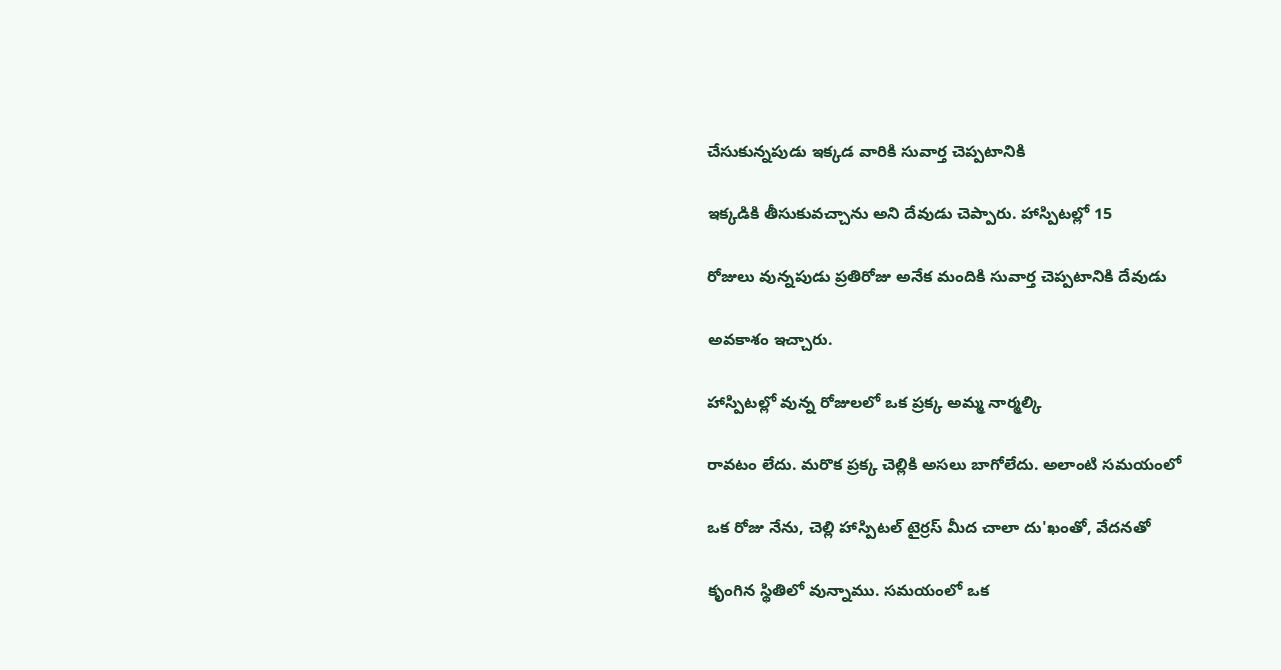చేసుకున్నపుడు ఇక్కడ వారికి సువార్త చెప్పటానికి

ఇక్కడికి తీసుకువచ్చాను అని దేవుడు చెప్పారు. హాస్పిటల్లో 15

రోజులు వున్నపుడు ప్రతిరోజు అనేక మందికి సువార్త చెప్పటానికి దేవుడు

అవకాశం ఇచ్చారు.

హాస్పిటల్లో వున్న రోజులలో ఒక ప్రక్క అమ్మ నార్మల్కి

రావటం లేదు. మరొక ప్రక్క చెల్లికి అసలు బాగోలేదు. అలాంటి సమయంలో

ఒక రోజు నేను, చెల్లి హాస్పిటల్ టైర్రస్ మీద చాలా దు'ఖంతో, వేదనతో

కృంగిన స్థితిలో వున్నాము. సమయంలో ఒక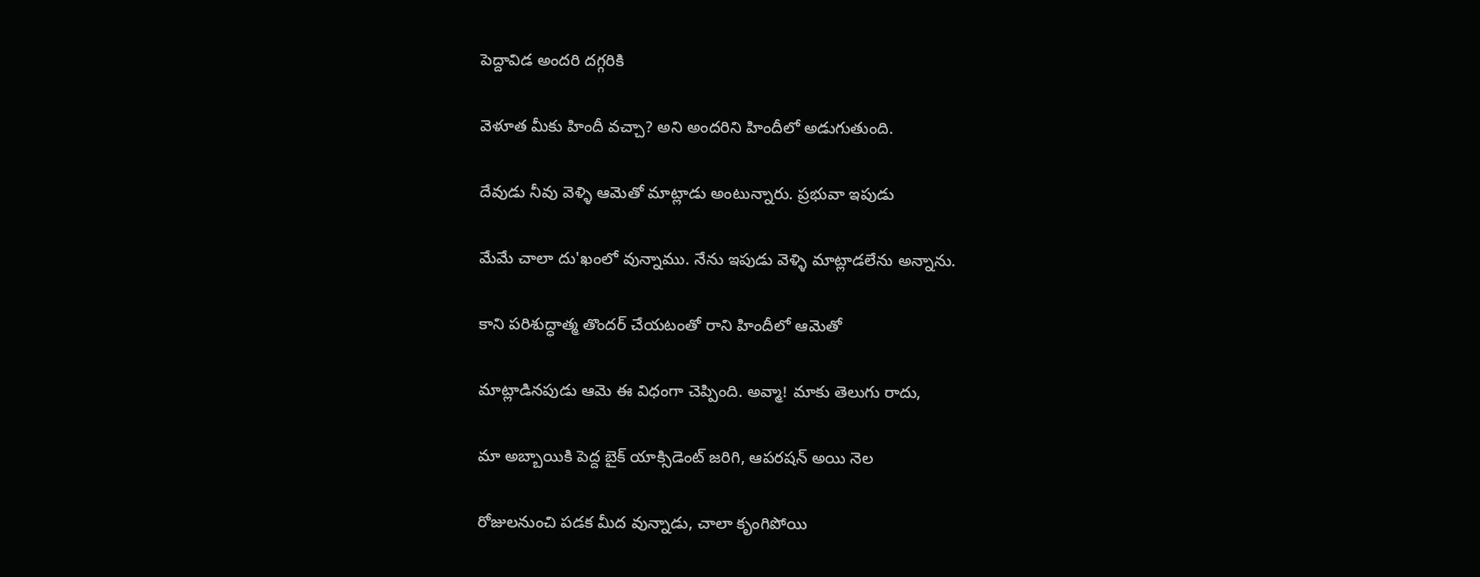పెద్దావిడ అందరి దగ్గరికి

వెళూత మీకు హిందీ వచ్చా? అని అందరిని హిందీలో అడుగుతుంది.

దేవుడు నీవు వెళ్ళి ఆమెతో మాట్లాడు అంటున్నారు. ప్రభువా ఇపుడు

మేమే చాలా దు'ఖంలో వున్నాము. నేను ఇపుడు వెళ్ళి మాట్లాడలేను అన్నాను.

కాని పరిశుద్ధాత్మ తొందర్ చేయటంతో రాని హిందీలో ఆమెతో

మాట్లాడినపుడు ఆమె ఈ విధంగా చెప్పింది. అవ్మా! మాకు తెలుగు రాదు,

మా అబ్బాయికి పెద్ద బైక్ యాక్సిడెంట్ జరిగి, ఆపరషన్ అయి నెల

రోజులనుంచి పడక మీద వున్నాడు, చాలా కృంగిపోయి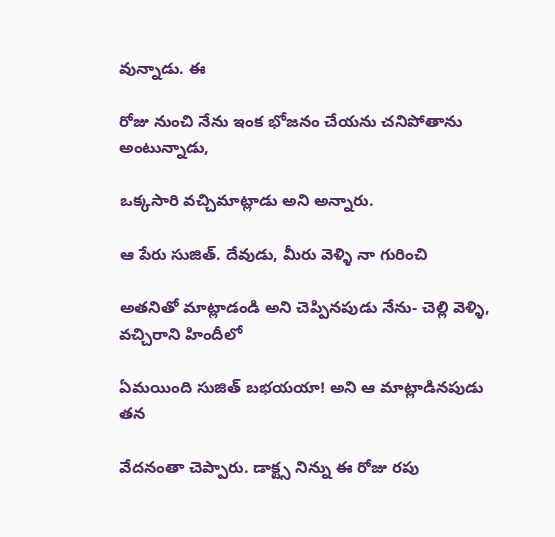వున్నాడు. ఈ

రోజు నుంచి నేను ఇంక భోజనం చేయను చనిపోతాను అంటున్నాడు,

ఒక్కసారి వచ్చిమాట్లాడు అని అన్నారు.

ఆ పేరు సుజిత్. దేవుడు, మీరు వెళ్ళి నా గురించి

అతనితో మాట్లాడండి అని చెప్పినపుడు నేను- చెల్లి వెళ్ళి, వచ్చిరాని హిందీలో

ఏమయింది సుజిత్ బభయయా! అని ఆ మాట్లాడినపుడు తన

వేదనంతా చెప్పారు. డాక్ట్స నిన్ను ఈ రోజు రపు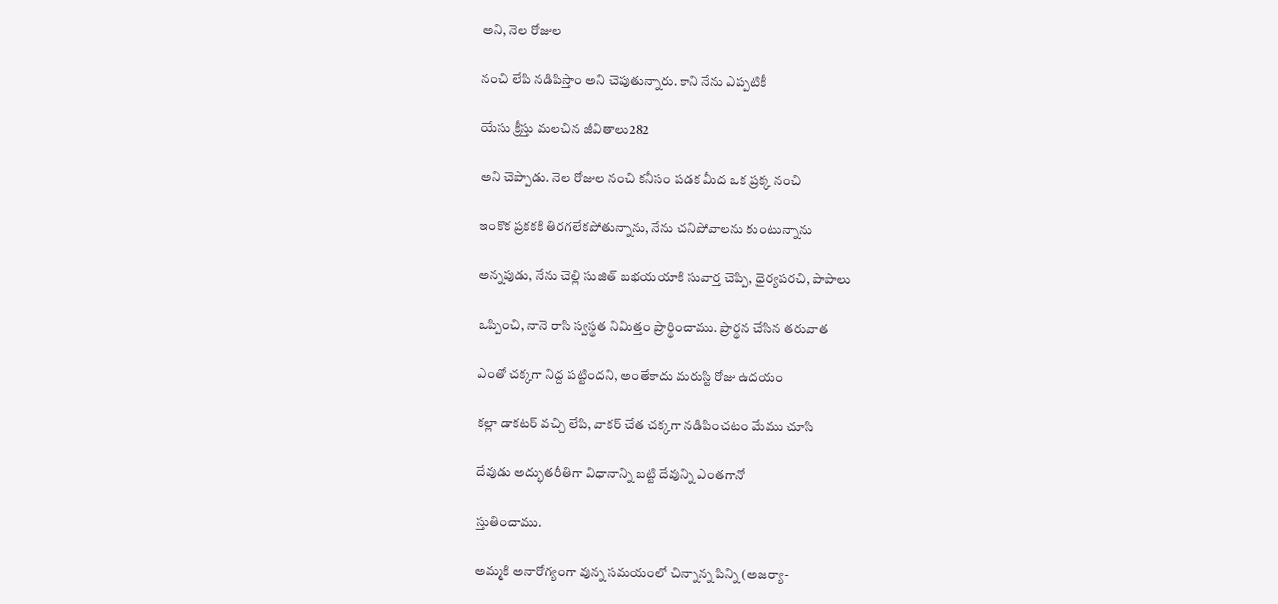అని, నెల రోజుల

నంచి లేపి నడిపిస్తాం అని చెపుతున్నారు. కాని నేను ఎప్పటికీ

యేసు క్రీస్తు మలచిన జీవితాలు282

అని చెప్పాడు. నెల రోజుల నంచి కనీసం పడక మీద ఒక ప్రక్క నంచి

ఇంకొక ప్రకకకి తిరగలేకపోతున్నాను, నేను చనిపోవాలను కుంటున్నాను

అన్నపుడు, నేను చెల్లి సుజిత్ బభయయాకి సువార్త చెప్పి, ధైర్యపరచి, పాపాలు

ఒప్పించి, నానె రాసి స్వస్థత నిమిత్తం ప్రార్థించాము. ప్రార్థన చేసిన తరువాత

ఎంతో చక్కగా నిద్ద పట్టిందని, అంతేకాదు మరుస్టి రోజు ఉదయం

కల్లా డాకటర్ వచ్చి లేపి, వాకర్ చేత చక్కగా నడిపించటం మేము చూసి

దేవుడు అద్భుతరీతిగా విధానాన్ని బట్టి దేవున్ని ఎంతగానో

స్తుతించాము.

అమ్మకి అనారోగ్యంగా వున్న సమయంలో చిన్నాన్న పిన్ని (అజర్యా-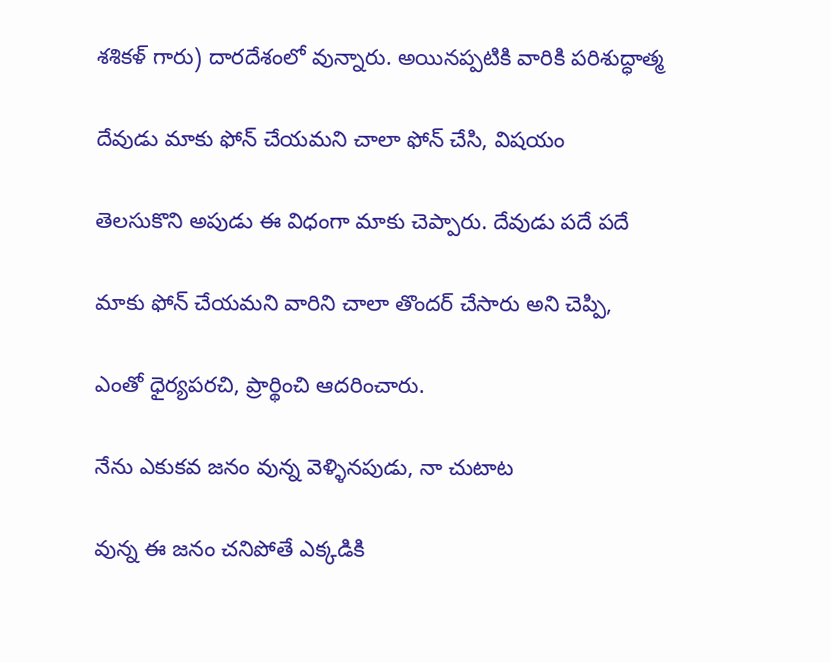శశికళ్ గారు) దారదేశంలో వున్నారు. అయినప్పటికి వారికి పరిశుద్ధాత్మ

దేవుడు మాకు ఫోన్ చేయమని చాలా ఫోన్ చేసి, విషయం

తెలసుకొని అపుడు ఈ విధంగా మాకు చెప్పారు. దేవుడు పదే పదే

మాకు ఫోన్ చేయమని వారిని చాలా తొందర్ చేసారు అని చెప్పి,

ఎంతో ధైర్యపరచి, ప్రార్థించి ఆదరించారు.

నేను ఎకుకవ జనం వున్న వెళ్ళినపుడు, నా చుటాట

వున్న ఈ జనం చనిపోతే ఎక్కడికి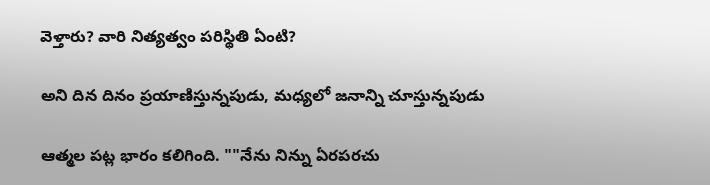వెళ్తారు? వారి నిత్యత్వం పరిస్థితి ఏంటి?

అని దిన దినం ప్రయాణిస్తున్నపుడు, మధ్యలో జనాన్ని చూస్తున్నపుడు

ఆత్మల పట్ల భారం కలిగింది. ""నేను నిన్ను ఏరపరచు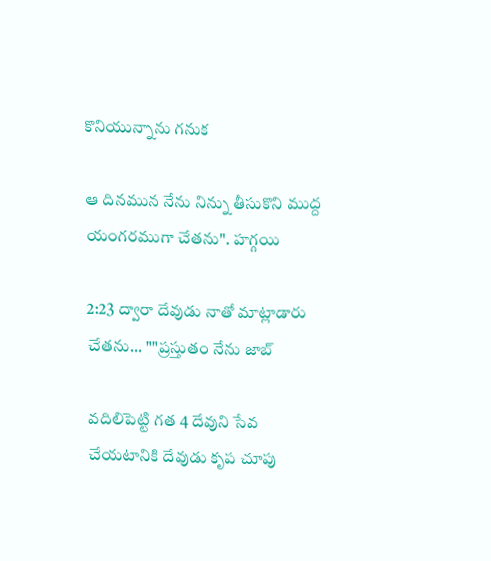కొనియున్నాను గనుక

ఆ దినమున నేను నిన్ను తీసుకొని ముద్ద యంగరముగా చేతను". హగ్గయి

2:23 ద్వారా దేవుడు నాతో మాట్లాడారు చేతను... ""ప్రస్తుతం నేను జాబ్

వదిలిపెట్టి గత 4 దేవుని సేవ చేయటానికి దేవుడు కృప చూపు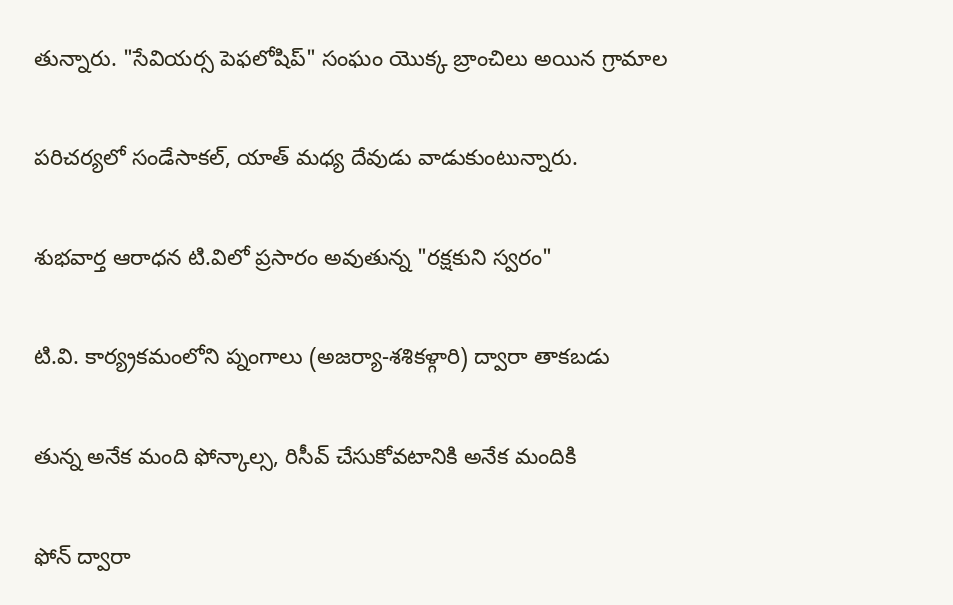తున్నారు. "సేవియర్స పెఫలోషిప్" సంఘం యొక్క బ్రాంచిలు అయిన గ్రామాల

పరిచర్యలో సండేసాకల్, యాత్ మధ్య దేవుడు వాడుకుంటున్నారు.

శుభవార్త ఆరాధన టి.విలో ప్రసారం అవుతున్న "రక్షకుని స్వరం"

టి.వి. కార్య్రకమంలోని ప్నంగాలు (అజర్యా-శశికళ్గారి) ద్వారా తాకబడు

తున్న అనేక మంది ఫోన్కాల్స, రిసీవ్ చేసుకోవటానికి అనేక మందికి

ఫోన్ ద్వారా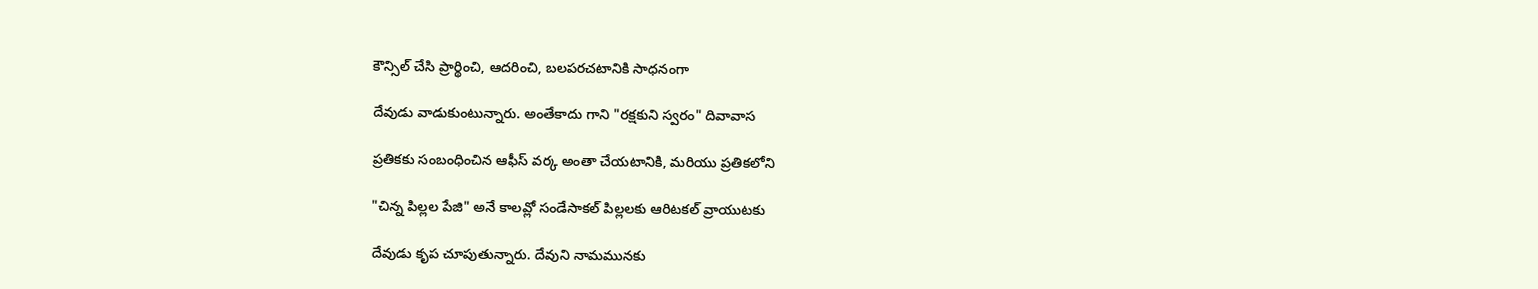కౌన్సిల్ చేసి ప్రార్థించి, ఆదరించి, బలపరచటానికి సాధనంగా

దేవుడు వాడుకుంటున్నారు. అంతేకాదు గాని "రక్షకుని స్వరం" దివావాస

ప్రతికకు సంబంధించిన ఆఫీస్ వర్క అంతా చేయటానికి, మరియు ప్రతికలోని

"చిన్న పిల్లల పేజి" అనే కాలవ్లో సండేసాకల్ పిల్లలకు ఆరిటకల్ వ్రాయుటకు

దేవుడు కృప చూపుతున్నారు. దేవుని నామమునకు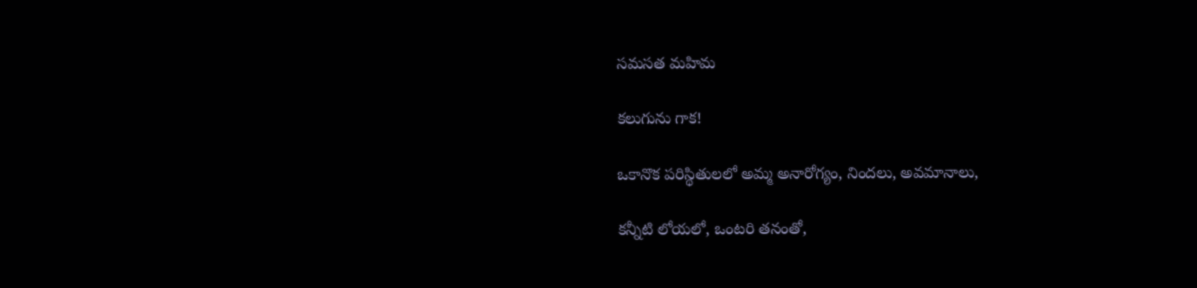సమసత మహిమ

కలుగును గాక!

ఒకానొక పరిస్థితులలో అమ్మ అనారోగ్యం, నిందలు, అవమానాలు,

కన్నీటి లోయలో, ఒంటరి తనంతో,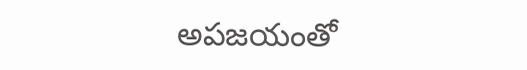అపజయంతో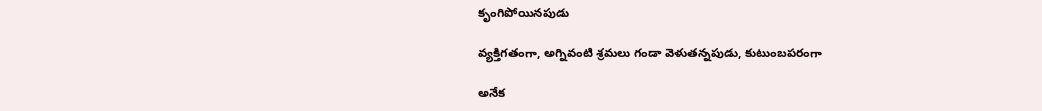కృంగిపోయినపుడు

వ్యక్తిగతంగా, అగ్నివంటి శ్రమలు గండా వెళుతన్నపుడు, కుటుంబపరంగా

అనేక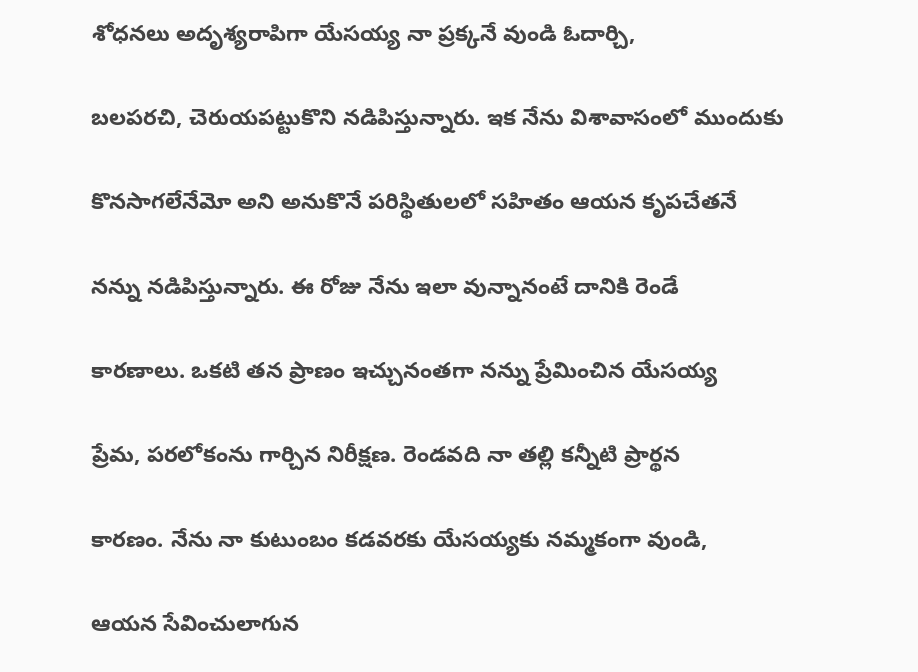శోధనలు అదృశ్యరాపిగా యేసయ్య నా ప్రక్కనే వుండి ఓదార్చి,

బలపరచి, చెరుయపట్టుకొని నడిపిస్తున్నారు. ఇక నేను విశావాసంలో ముందుకు

కొనసాగలేనేమో అని అనుకొనే పరిస్థితులలో సహితం ఆయన కృపచేతనే

నన్ను నడిపిస్తున్నారు. ఈ రోజు నేను ఇలా వున్నానంటే దానికి రెండే

కారణాలు. ఒకటి తన ప్రాణం ఇచ్చునంతగా నన్ను ప్రేమించిన యేసయ్య

ప్రేమ, పరలోకంను గార్చిన నిరీక్షణ. రెండవది నా తల్లి కన్నీటి ప్రార్థన

కారణం. నేను నా కుటుంబం కడవరకు యేసయ్యకు నమ్మకంగా వుండి,

ఆయన సేవించులాగున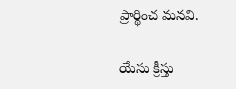ప్రార్థించ మనవి.

యేసు క్రీస్తు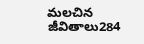మలచిన జీవితాలు284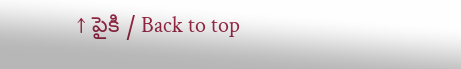↑ పైకి / Back to top